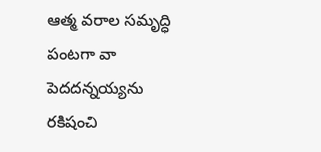ఆత్మ వరాల సమృద్ధి పంటగా వా పెదదన్నయ్యను
రకిషంచి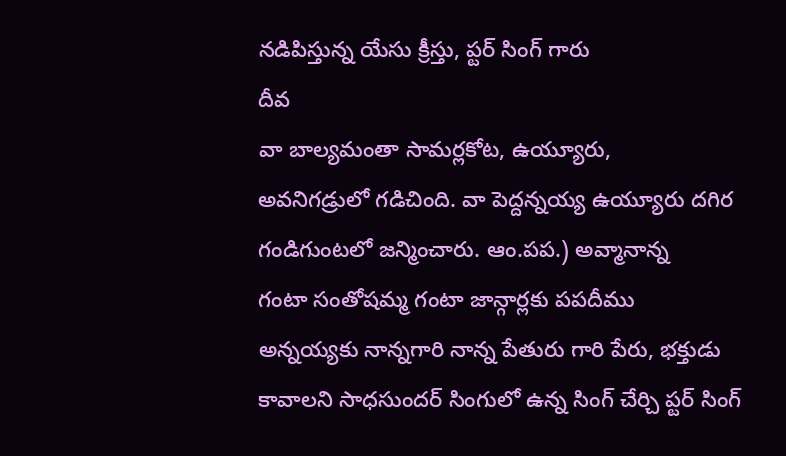నడిపిస్తున్న యేసు క్రీస్తు, ప్టర్ సింగ్ గారు
దీవ
వా బాల్యమంతా సామర్లకోట, ఉయ్యూరు,
అవనిగడ్రులో గడిచింది. వా పెద్దన్నయ్య ఉయ్యూరు దగిర
గండిగుంటలో జన్మించారు. ఆం.పప.) అవ్మానాన్న
గంటా సంతోషమ్మ గంటా జాన్గార్లకు పపదీము
అన్నయ్యకు నాన్నగారి నాన్న పేతురు గారి పేరు, భక్తుడు
కావాలని సాధసుందర్ సింగులో ఉన్న సింగ్ చేర్చి ప్టర్ సింగ్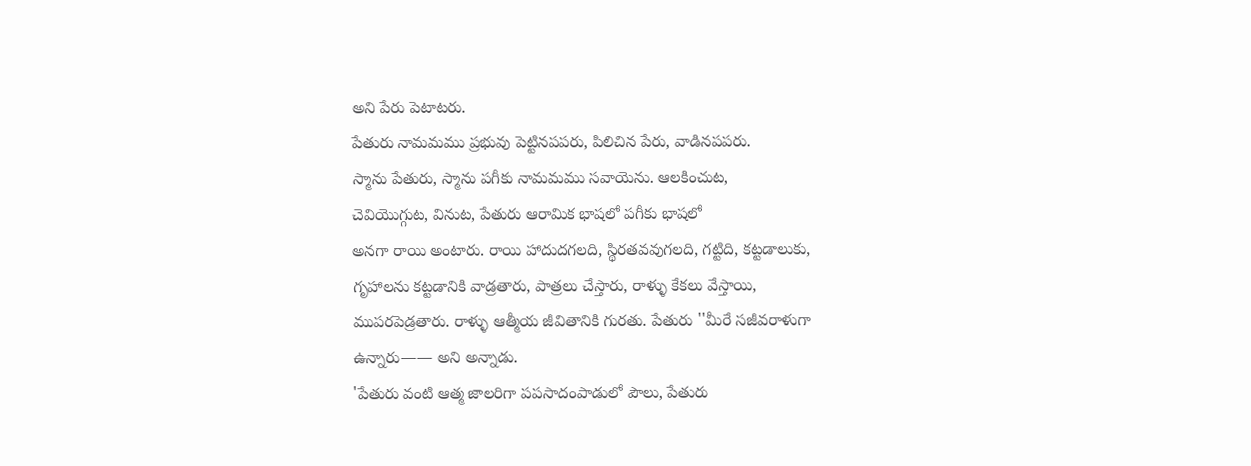అని పేరు పెటాటరు.
పేతురు నామమము ప్రభువు పెట్టినపపరు, పిలిచిన పేరు, వాడినపపరు.
స్మాను పేతురు, స్మాను పగీకు నామమము సవాయెను. ఆలకించుట,
చెవియెుగ్గుట, వినుట, పేతురు ఆరామిక భాషలో పగీకు భాషలో
అనగా రాయి అంటారు. రాయి హాదుదగలది, స్థిరతవవుగలది, గట్టిది, కట్టడాలుకు,
గృహాలను కట్టడానికి వాడ్రతారు, పాత్రలు చేస్తారు, రాళ్ళు కేకలు వేస్తాయి,
ముపరపెడ్రతారు. రాళ్ళు ఆత్మీయ జీవితానికి గురతు. పేతురు ''మీరే సజీవరాళుగా
ఉన్నారు—— అని అన్నాడు.
'పేతురు వంటి ఆత్మ జాలరిగా పపసాదంపాడులో పౌలు, పేతురు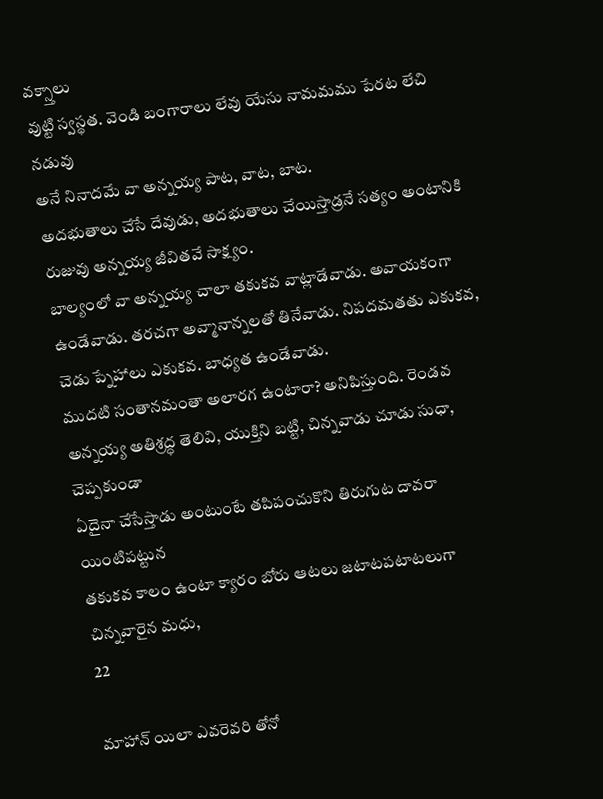వక్స్తాలు
వుట్టి స్వస్థత. వెండి బంగారాలు లేవు యేసు నామమము పేరట లేచి నడువు
అనే నినాదమే వా అన్నయ్య పాట, వాట, బాట.
అదభుతాలు చేసే దేవుడు, అదభుతాలు చేయిస్తాడ్రనే సత్యం అంటానికి
రుజువు అన్నయ్య జీవితవే సాక్ష్యం.
బాల్యంలో వా అన్నయ్య చాలా తకుకవ వాట్లాడేవాడు. అవాయకంగా
ఉండేవాడు. తరచగా అవ్మానాన్నలతో తినేవాడు. నిపదమతతు ఎకుకవ,
చెడు ప్నేహాలు ఎకుకవ. బాధ్యత ఉండేవాడు.
ముదటి సంతానమంతా అలారగ ఉంటారా? అనిపిస్తుంది. రెండవ
అన్నయ్య అతిశ్రద్ధ తెలివి, యుక్తిని బట్టి, చిన్నవాడు చూడు సుధా, చెప్పకుండా
ఏదైనా చేసేస్తాడు అంటుంటే తపిపంచుకొని తిరుగుట దావరా యింటిపట్టున
తకుకవ కాలం ఉంటా క్యారం బోరు ఆటలు జటాటపటాటలుగా చిన్నవారైన మధు,
22

మాహాన్ యిలా ఎవరెవరి తోనో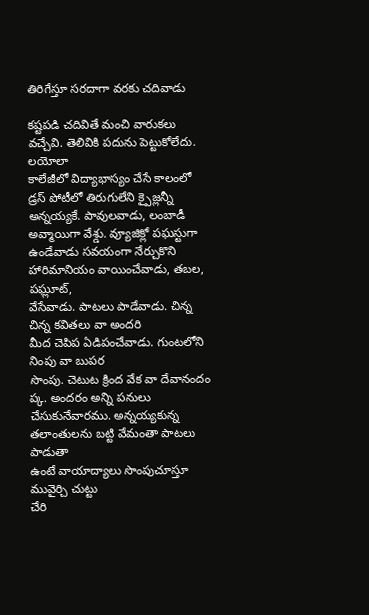తిరిగేస్తూ సరదాగా వరకు చదివాడు

కష్టపడి చదివితే మంచి వారుకలు వచ్చేవి. తెలివికి పదును పెట్టుకోలేదు. లయోలా
కాలేజీలో విద్యాభాస్యం చేసే కాలంలో డ్రస్ పోటీలో తిరుగులేని క్పైజ్లన్నీ
అన్నయ్యకే. పావులవాడు, లంబాడీ అవ్మాయిగా వేశ్డు. వ్యూజిక్లో పఘస్టుగా
ఉండేవాడు సవయంగా నేర్చుకొని హారిమానియం వాయించేవాడు, తబల, పఘ్లూట్,
వేసేవాడు. పాటలు పాడేవాడు. చిన్న చిన్న కవితలు వా అందరి
మీద చెపిప ఏడిపంచేవాడు. గుంటలోని నింపు వా బుపర
సొంపు. చెటుట క్రింద వేక వా దేవానందం ప్క. అందరం అన్ని పనులు
చేసుకునేవారము. అన్నయ్యకున్న తలాంతులను బట్టి వేమంతా పాటలు పాడుతా
ఉంటే వాయాద్యాలు సొంపుచూస్తూ మువైర్చి చుట్టు
చేరి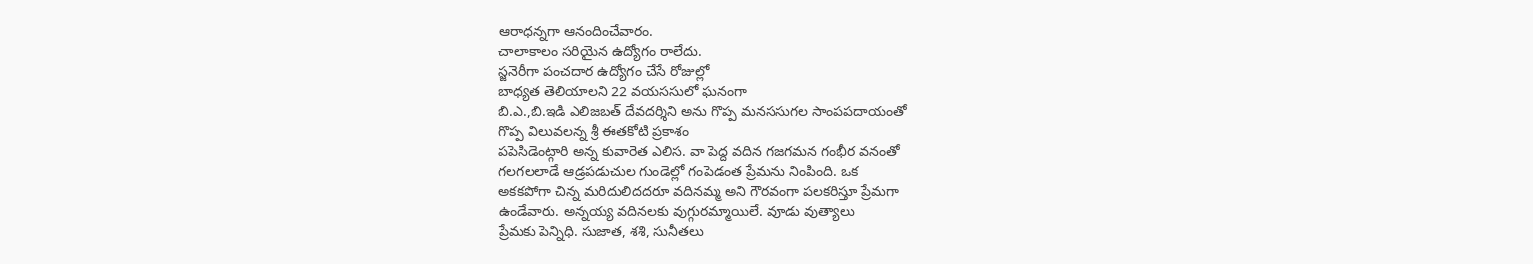ఆరాధన్నగా ఆనందించేవారం.
చాలాకాలం సరియైన ఉద్యోగం రాలేదు.
స్జనెరీగా పంచదార ఉద్యోగం చేసే రోజుల్లో
బాధ్యత తెలియాలని 22 వయససులో ఘనంగా
బి.ఎ.,బి.ఇడి ఎలిజబత్ దేవదర్శిని అను గొప్ప మనససుగల సాంపపదాయంతో
గొప్ప విలువలన్న శ్రీ ఈతకోటి ప్రకాశం
పపెసిడెంట్గారి అన్న కువారెత ఎలిస. వా పెద్ద వదిన గజగమన గంభీర వనంతో
గలగలలాడే ఆడ్రపడుచుల గుండెల్లో గంపెడంత ప్రేమను నింపింది. ఒక
అకకపోగా చిన్న మరిదులిదదరూ వదినమ్మ అని గౌరవంగా పలకరిస్తూ ప్రేమగా
ఉండేవారు. అన్నయ్య వదినలకు వుగ్గురమ్మాయిలే. వూడు వుత్యాలు
ప్రేమకు పెన్నిధి. సుజాత, శశి, సునీతలు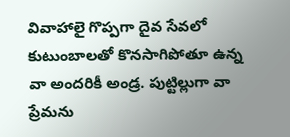వివాహాలై గొప్పగా దైవ సేవలో
కుటుంబాలతో కొనసాగిపోతూ ఉన్న వా అందరికీ అండ్ర. పుట్టిల్లుగా వా
ప్రేమను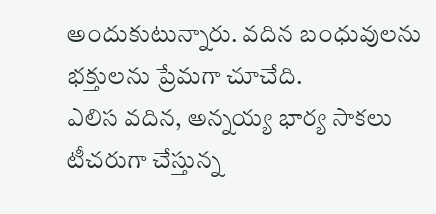అందుకుటున్నారు. వదిన బంధువులను భక్తులను ప్రేమగా చూచేది.
ఎలిస వదిన, అన్నయ్య భార్య సాకలు టీచరుగా చేస్తున్న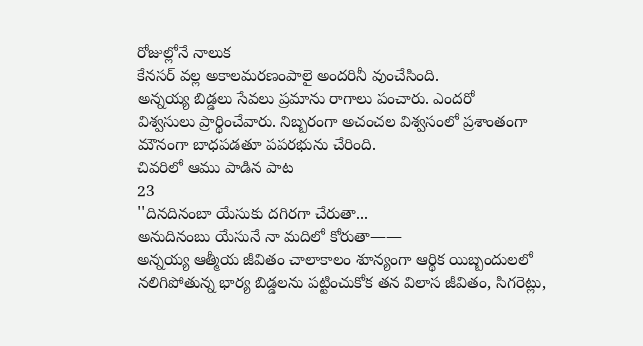రోజుల్లోనే నాలుక
కేనసర్ వల్ల అకాలమరణంపాలై అందరినీ వుంచేసింది.
అన్నయ్య బిడ్డలు సేవలు ప్రమాను రాగాలు పంచారు. ఎందరో
విశ్వసులు ప్రార్థించేవారు. నిబ్బరంగా అచంచల విశ్వసంలో ప్రశాంతంగా
మౌనంగా బాధపడతూ పపరభును చేరింది.
చివరిలో ఆము పాడిన పాట
23
''దినదినంబా యేసుకు దగిరగా చేరుతా...
అనుదినంబు యేసునే నా మదిలో కోరుతా——
అన్నయ్య ఆత్మీయ జీవితం చాలాకాలం శూన్యంగా ఆర్థిక యిబ్బందులలో
నలిగిపోతున్న భార్య బిడ్డలను పట్టించుకోక తన విలాస జీవితం, సిగరెట్లు,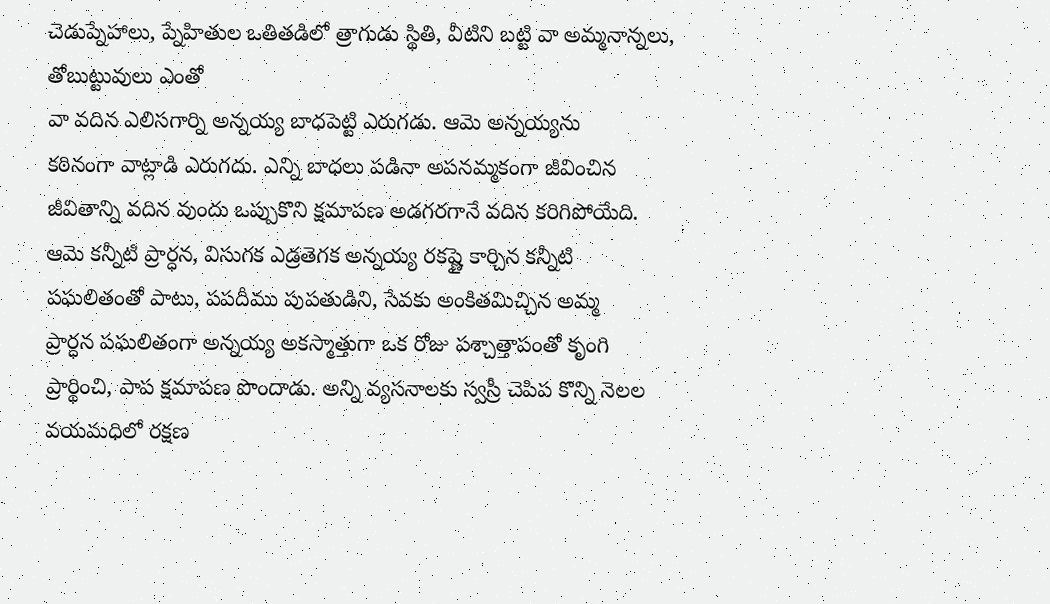చెడుప్నేహాలు, ప్నేహితుల ఒతితడిలో త్రాగుడు స్థితి, వీటిని బట్టి వా అమ్మనాన్నలు,
తోబుట్టువులు ఎంతో
వా వదిన ఎలిసగార్ని అన్నయ్య బాధపెట్టి ఎరుగడు. ఆమె అన్నయ్యను
కఠినంగా వాట్లాడి ఎరుగదు. ఎన్ని బాధలు పడినా అపనమ్మకంగా జీవించిన
జీవితాన్ని వదిన వుందు ఒప్పుకొని క్షమాపణ అడగరగానే వదిన కరిగిపోయేది.
ఆమె కన్నీటి ప్రార్ధన, విసుగక ఎడ్రతెగక అన్నయ్య రకష్ణై కార్చిన కన్నీటి
పఘలితంతో పాటు, పపదీము పుపతుడిని, సేవకు అంకితమిచ్చిన అమ్మ
ప్రార్ధన పఘలితంగా అన్నయ్య అకస్మాత్తుగా ఒక రోజు పశ్చాత్తాపంతో కృంగి
ప్రార్థించి, పాప క్షమాపణ పొందాడు. అన్ని వ్యసనాలకు స్వస్రీ చెపిప కొన్ని నెలల
వయమధిలో రక్షణ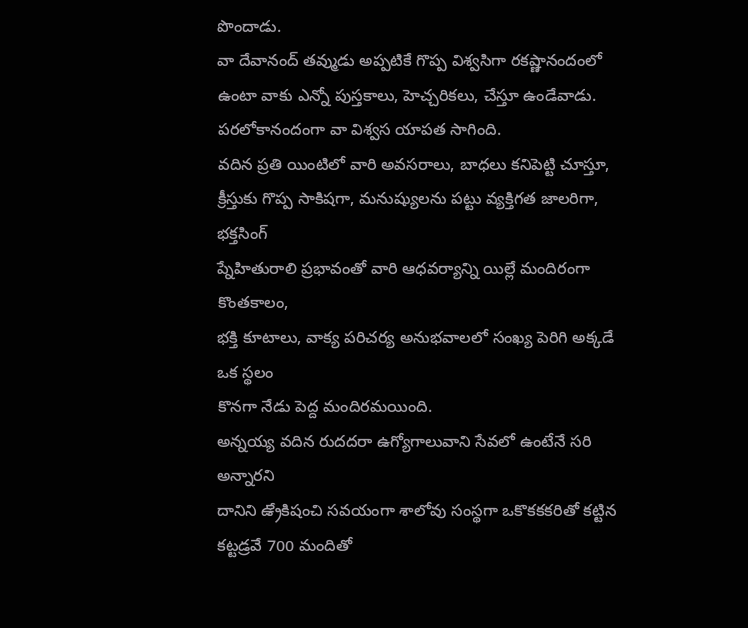పొందాడు.
వా దేవానంద్ తవ్ముడు అప్పటికే గొప్ప విశ్వసిగా రకష్ణానందంలో
ఉంటా వాకు ఎన్నో పుస్తకాలు, హెచ్చరికలు, చేస్తూ ఉండేవాడు.
పరలోకానందంగా వా విశ్వస యాపత సాగింది.
వదిన ప్రతి యింటిలో వారి అవసరాలు, బాధలు కనిపెట్టి చూస్తూ,
క్రీస్తుకు గొప్ప సాకిషగా, మనుష్యులను పట్టు వ్యక్తిగత జాలరిగా, భక్తసింగ్
ప్నేహితురాలి ప్రభావంతో వారి ఆధవర్యాన్ని యిల్లే మందిరంగా కొంతకాలం,
భక్తి కూటాలు, వాక్య పరిచర్య అనుభవాలలో సంఖ్య పెరిగి అక్కడే ఒక స్థలం
కొనగా నేడు పెద్ద మందిరమయింది.
అన్నయ్య వదిన రుదదరా ఉగ్యోగాలువాని సేవలో ఉంటేనే సరి అన్నారని
దానిని ఉ్రేకిషంచి సవయంగా శాలోవు సంస్థగా ఒకొకకకరితో కట్టిన
కట్టడ్రవే 700 మందితో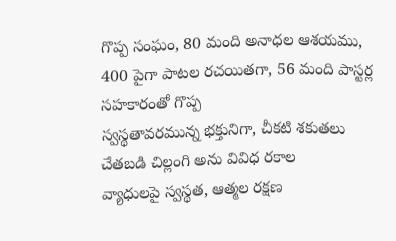గొప్ప సంఘం, 80 మంది అనాధల ఆశయము,
400 పైగా పాటల రచయితగా, 56 మంది పాస్టర్ల సహకారంతో గొప్ప
స్వస్థతావరమున్న భక్తునిగా, చీకటి శకుతలు చేతబడి చిల్లంగి అను వివిధ రకాల
వ్యాధులపై స్వస్థత, ఆత్మల రక్షణ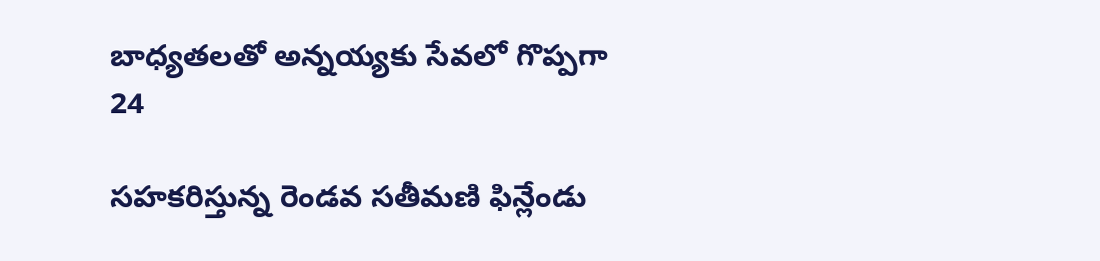బాధ్యతలతో అన్నయ్యకు సేవలో గొప్పగా
24

సహకరిస్తున్న రెండవ సతీమణి ఫిన్లేండు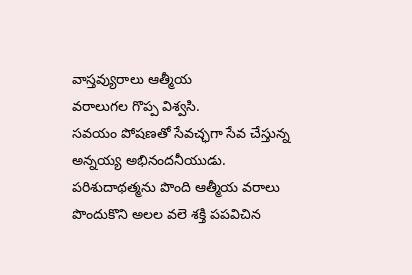వాస్తవ్యురాలు ఆత్మీయ
వరాలుగల గొప్ప విశ్వసి.
సవయం పోషణతో సేవచ్ఛగా సేవ చేస్తున్న అన్నయ్య అభినందనీయుడు.
పరిశుదాథత్మను పొంది ఆత్మీయ వరాలు పొందుకొని అలల వలె శక్తి పపవిచిన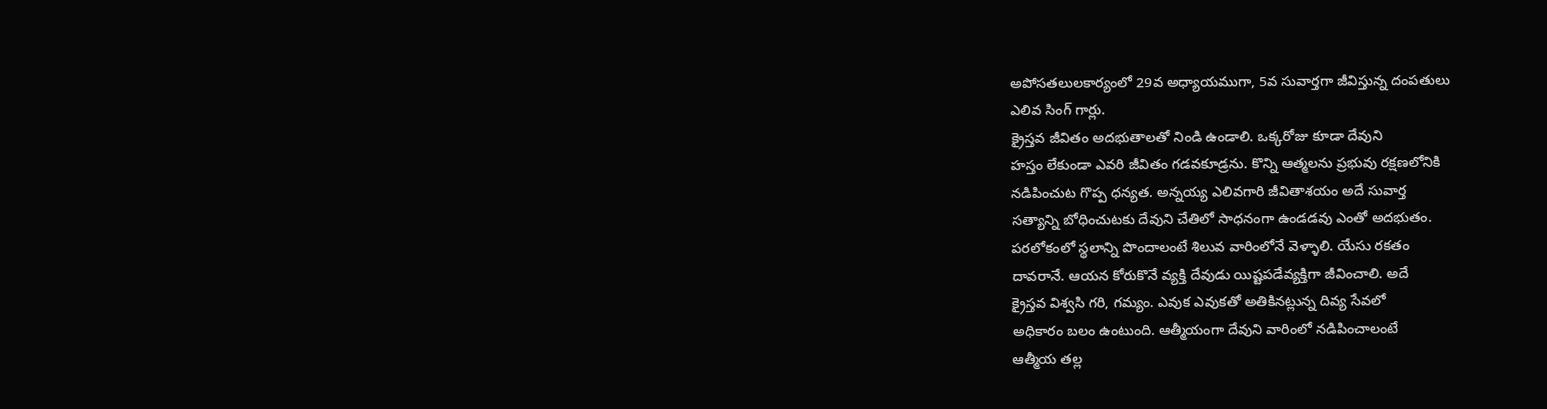అపోసతలులకార్యంలో 29వ అధ్యాయముగా, 5వ సువార్తగా జీవిస్తున్న దంపతులు
ఎలివ సింగ్ గార్లు.
క్రైస్తవ జీవితం అదభుతాలతో నిండి ఉండాలి. ఒక్కరోజు కూడా దేవుని
హస్తం లేకుండా ఎవరి జీవితం గడవకూడ్రను. కొన్ని ఆత్మలను ప్రభువు రక్షణలోనికి
నడిపించుట గొప్ప ధన్యత. అన్నయ్య ఎలివగారి జీవితాశయం అదే సువార్త
సత్యాన్ని బోధించుటకు దేవుని చేతిలో సాధనంగా ఉండడవు ఎంతో అదభుతం.
పరలోకంలో స్థలాన్ని పొందాలంటే శిలువ వారింలోనే వెళ్ళాలి. యేసు రకతం
దావరానే. ఆయన కోరుకొనే వ్యక్తి దేవుడు యిష్టపడేవ్యక్తిగా జీవించాలి. అదే
క్రైస్తవ విశ్వసి గరి, గమ్యం. ఎవుక ఎవుకతో అతికినట్లున్న దివ్య సేవలో
అధికారం బలం ఉంటుంది. ఆత్మీయంగా దేవుని వారింలో నడిపించాలంటే
ఆత్మీయ తల్ల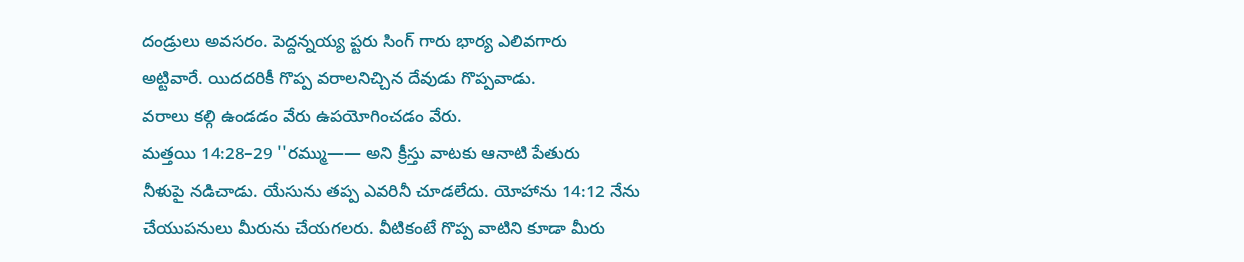దండ్రులు అవసరం. పెద్దన్నయ్య ప్టరు సింగ్ గారు భార్య ఎలివగారు
అట్టివారే. యిదదరికీ గొప్ప వరాలనిచ్చిన దేవుడు గొప్పవాడు.
వరాలు కల్గి ఉండడం వేరు ఉపయోగించడం వేరు.
మత్తయి 14:28–29 ''రమ్ము—— అని క్రీస్తు వాటకు ఆనాటి పేతురు
నీళుపై నడిచాడు. యేసును తప్ప ఎవరినీ చూడలేదు. యోహాను 14:12 నేను
చేయుపనులు మీరును చేయగలరు. వీటికంటే గొప్ప వాటిని కూడా మీరు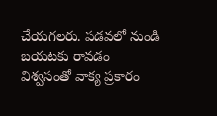చేయగలరు. పడవలో నుండి బయటకు రావడం విశ్వసంతో వాక్య ప్రకారం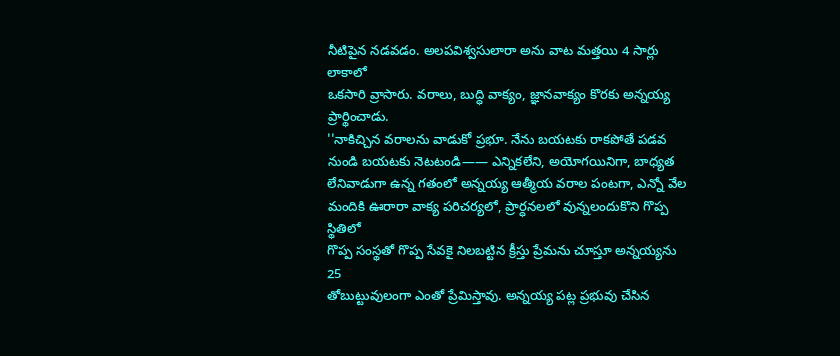నీటిపైన నడవడం. అలపవిశ్వసులారా అను వాట మత్తయి 4 సార్లు లాకాలో
ఒకసారి వ్రాసారు. వరాలు, బుద్ధి వాక్యం, జ్ఞానవాక్యం కొరకు అన్నయ్య ప్రార్థించాడు.
''నాకిచ్చిన వరాలను వాడుకో ప్రభూ. నేను బయటకు రాకపోతే పడవ
నుండి బయటకు నెటటండి—— ఎన్నికలేని, అయోగయినిగా, బాధ్యత
లేనివాడుగా ఉన్న గతంలో అన్నయ్య ఆత్మీయ వరాల పంటగా, ఎన్నో వేల
మందికి ఊరారా వాక్య పరిచర్యలో, ప్రార్ధనలలో వున్నలందుకొని గొప్ప స్థితిలో
గొప్ప సంస్థతో గొప్ప సేవకై నిలబట్టిన క్రీస్తు ప్రేమను చూస్తూ అన్నయ్యను
25
తోబుట్టువులంగా ఎంతో ప్రేమిస్తావు. అన్నయ్య పట్ల ప్రభువు చేసిన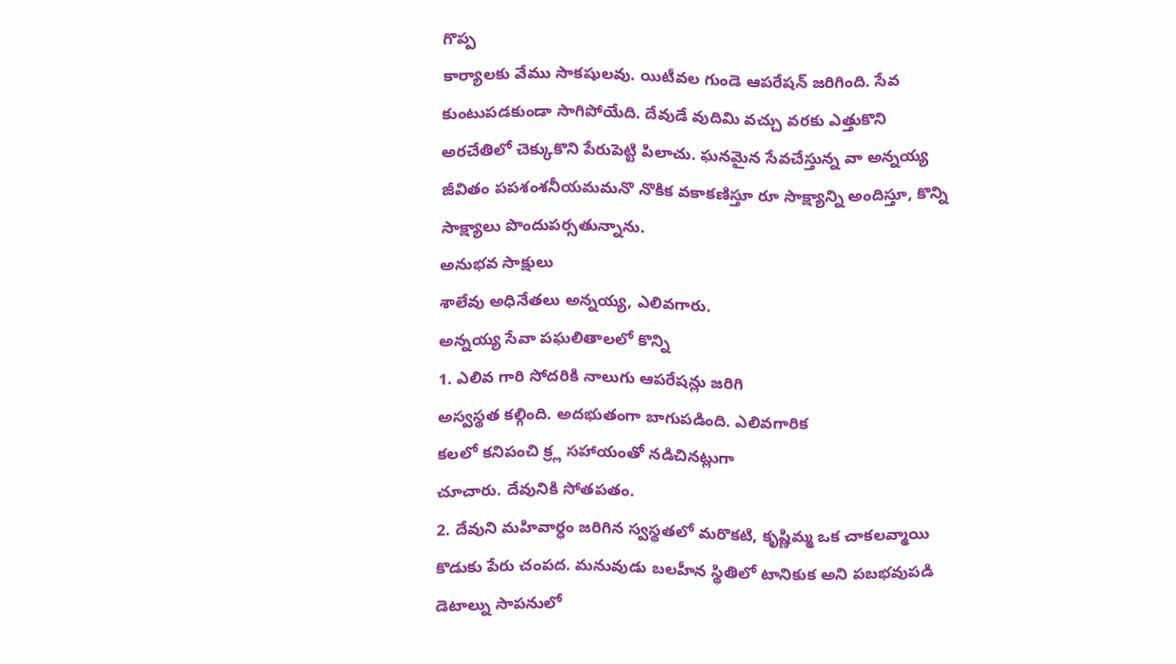గొప్ప
కార్యాలకు వేము సాకషులవు. యిటీవల గుండె ఆపరేషన్ జరిగింది. సేవ
కుంటుపడకుండా సాగిపోయేది. దేవుడే వుదిమి వచ్చు వరకు ఎత్తుకొని
అరచేతిలో చెక్కుకొని పేరుపెట్టి పిలాచు. ఘనమైన సేవచేస్తున్న వా అన్నయ్య
జీవితం పపశంశనీయమమనొ నొకిక వకాకణిస్తూ రూ సాక్ష్యాన్ని అందిస్తూ, కొన్ని
సాక్ష్యాలు పొందుపర్సతున్నాను.
అనుభవ సాక్షులు
శాలేవు అధినేతలు అన్నయ్య, ఎలివగారు.
అన్నయ్య సేవా పఘలితాలలో కొన్ని
1. ఎలివ గారి సోదరికి నాలుగు ఆపరేషన్లు జరిగి
అస్వస్థత కల్గింది. అదభుతంగా బాగుపడింది. ఎలివగారిక
కలలో కనిపంచి క్ర్ల సహాయంతో నడిచినట్లుగా
చూచారు. దేవునికి సోతపతం.
2. దేవుని మహివార్ధం జరిగిన స్వస్థతలో మరొకటి, కృష్ణిమ్మ ఒక చాకలవ్మాయి
కొడుకు పేరు చంపద. మనువుడు బలహీన స్థితిలో టానికుక అని పబభవుపడి
డెటాల్ను సాపనులో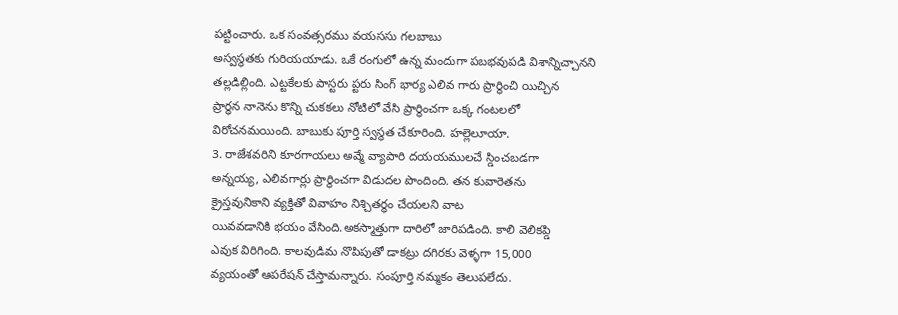పట్టించారు. ఒక సంవత్సరము వయససు గలబాబు
అస్వస్థతకు గురియయాడు. ఒకే రంగులో ఉన్న మందుగా పబభవుపడి విశాన్నిచ్చానని
తల్లడిల్లింది. ఎట్టకేలకు పాస్టరు ప్టరు సింగ్ భార్య ఎలివ గారు ప్రార్థించి యిచ్చిన
ప్రార్ధన నానెను కొన్ని చుకకలు నోటిలో వేసి ప్రార్థించగా ఒక్క గంటలలో
విరోచనమయింది. బాబుకు పూర్తి స్వస్థత చేకూరింది. హల్లెలూయా.
3. రాజేశవరిని కూరగాయలు అవ్మే వ్యాపారి దయయములచే స్డించబడగా
అన్నయ్య, ఎలివగార్లు ప్రార్థించగా విడుదల పొందింది. తన కువారెతను
క్రైస్తవునికాని వ్యక్తితో వివాహం నిశ్చితర్ధం చేయలని వాట
యివవడానికి భయం వేసింది.అకస్మాత్తుగా దారిలో జారిపడింది. కాలి వెలికప్డి
ఎవుక విరిగింది. కాలవుడిమ నొపిపుతో డాకట్రు దగిరకు వెళ్ళగా 15,000
వ్యయంతో ఆపరేషన్ చేస్తామన్నారు. సంపూర్తి నమ్మకం తెలుపలేదు.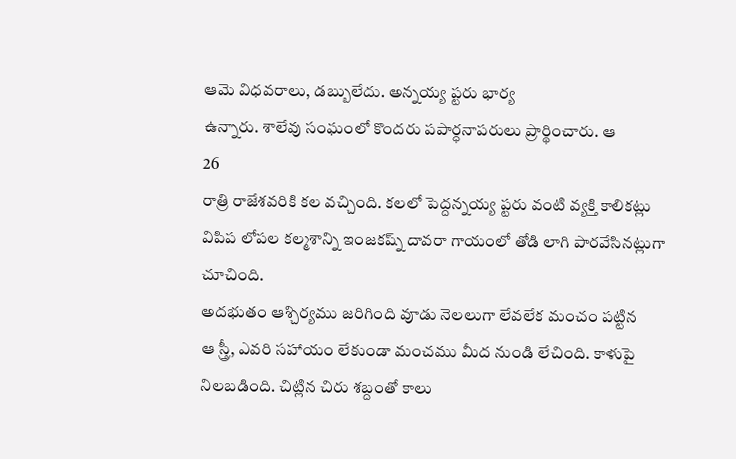ఆమె విధవరాలు, డబ్బులేదు. అన్నయ్య ప్టరు భార్య
ఉన్నారు. శాలేవు సంఘంలో కొందరు పపార్ధనాపరులు ప్రార్థించారు. ఆ
26
రాత్రి రాజేశవరికి కల వచ్చింది. కలలో పెద్దన్నయ్య ప్టరు వంటి వ్యక్తి కాలికట్లు
విపిప లోపల కల్మశాన్ని ఇంజకష్న్ దావరా గాయంలో తోడి లాగి పారవేసినట్లుగా
చూచింది.
అదభుతం ఆశ్చిర్యము జరిగింది వూడు నెలలుగా లేవలేక మంచం పట్టిన
ఆ స్త్రీ, ఎవరి సహాయం లేకుండా మంచము మీద నుండి లేచింది. కాళుపై
నిలబడింది. చిట్లిన చిరు శబ్దంతో కాలు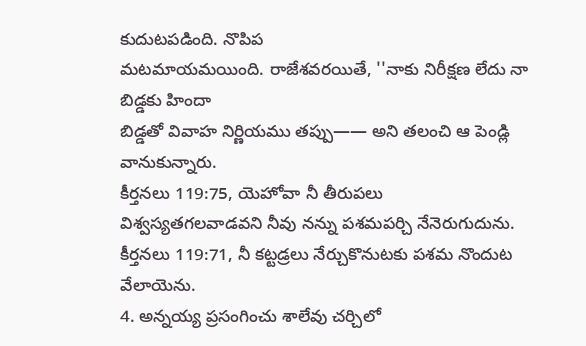కుదుటపడింది. నొపిప
మటమాయమయింది. రాజేశవరయితే, ''నాకు నిరీక్షణ లేదు నా బిడ్డకు హిందా
బిడ్డతో వివాహ నిర్ణియము తప్పు—— అని తలంచి ఆ పెండ్లి వానుకున్నారు.
కీర్తనలు 119:75, యెహోవా నీ తీరుపలు
విశ్వస్యతగలవాడవని నీవు నన్ను పశమపర్చి నేనెరుగుదును.
కీర్తనలు 119:71, నీ కట్టడ్రలు నేర్చుకొనుటకు పశమ నొందుట
వేలాయెను.
4. అన్నయ్య ప్రసంగించు శాలేవు చర్చిలో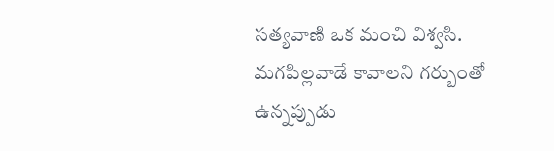సత్యవాణి ఒక మంచి విశ్వసి.
మగపిల్లవాడే కావాలని గర్బుంతో ఉన్నప్పుడు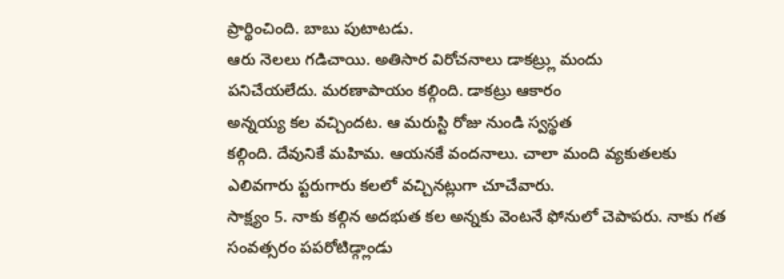ప్రార్థించింది. బాబు పుటాటడు.
ఆరు నెలలు గడిచాయి. అతిసార విరోచనాలు డాకట్ర్లు మందు
పనిచేయలేదు. మరణాపాయం కల్గింది. డాకట్రు ఆకారం
అన్నయ్య కల వచ్చిందట. ఆ మరుస్టి రోజు నుండి స్వస్థత
కల్గింది. దేవునికే మహిమ. ఆయనకే వందనాలు. చాలా మంది వ్యకుతలకు
ఎలివగారు ప్టరుగారు కలలో వచ్చినట్లుగా చూచేవారు.
సాక్ష్యం 5. నాకు కల్గిన అదభుత కల అన్నకు వెంటనే ఫోనులో చెపాపరు. నాకు గత
సంవత్సరం పపరోటిడ్గ్లాండు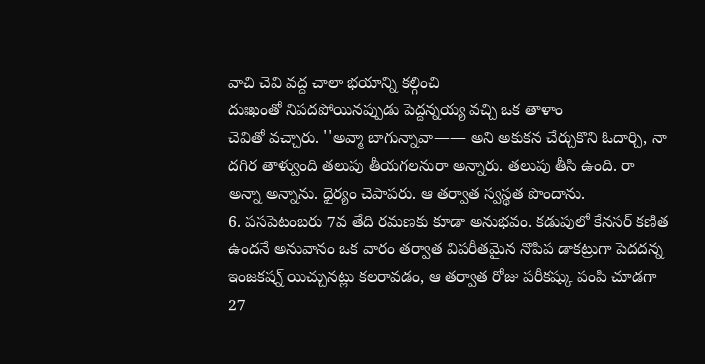వాచి చెవి వద్ద చాలా భయాన్ని కల్గించి
దుఃఖంతో నిపదపోయినప్పుడు పెద్దన్నయ్య వచ్చి ఒక తాళాం
చెవితో వచ్చారు. ''అవ్మా బాగున్నావా—— అని అకుకన చేర్చుకొని ఓదార్చి, నా
దగిర తాళ్వుంది తలుపు తీయగలనురా అన్నారు. తలుపు తీసి ఉంది. రా
అన్నా అన్నాను. ధైర్యం చెపాపరు. ఆ తర్వాత స్వస్థత పొందాను.
6. పసపెటంబరు 7వ తేది రమణకు కూడా అనుభవం. కడుపులో కేనసర్ కణిత
ఉందనే అనువానం ఒక వారం తర్వాత విపరీతమైన నొపిప డాకట్రుగా పెదదన్న
ఇంజకష్న్ యిచ్చునట్లు కలరావడం, ఆ తర్వాత రోజు పరీకష్కు పంపి చూడగా
27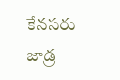కేనసరు జాడ్ర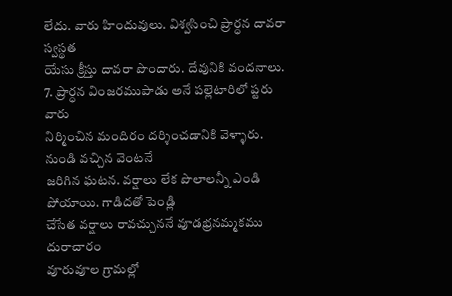లేదు. వారు హిందువులు. విశ్వసించి ప్రార్ధన దావరా స్వస్థత
యేసు క్రీస్తు దావరా పొందారు. దేవునికి వందనాలు.
7. ప్రార్ధన వింజరముపాడు అనే పల్లెటారిలో ప్టరు వారు
నిర్మించిన మందిరం దర్శించడానికి వెళ్ళారు. నుండి వచ్చిన వెంటనే
జరిగిన ఘటన. వర్షాలు లేక పొలాలన్నీ ఎండి పోయాయి. గాడిదతో పెండ్లి
చేసేత వర్షాలు రావచ్చుననే వూడభ్రనమ్మకము దురాచారం
వూరువూల గ్రామల్లో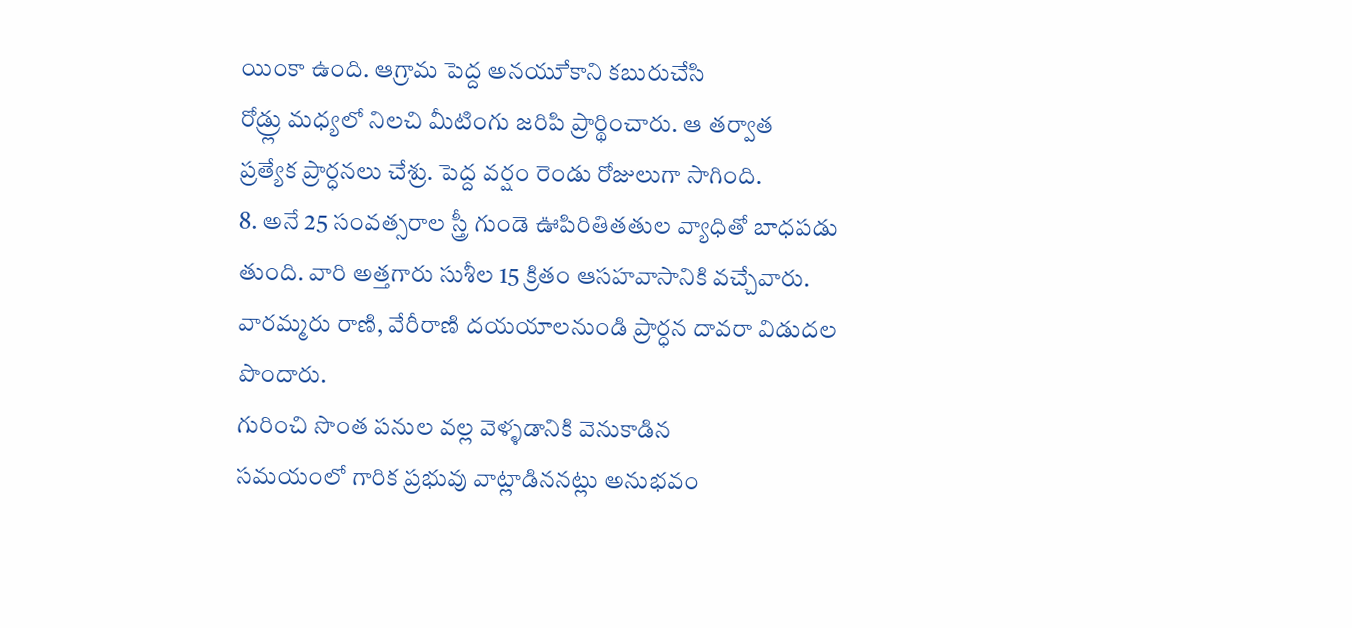యింకా ఉంది. ఆగ్రామ పెద్ద అనయుే కాని కబురుచేసి
రోడ్ర్లు మధ్యలో నిలచి మీటింగు జరిపి ప్రార్థించారు. ఆ తర్వాత
ప్రత్యేక ప్రార్ధనలు చేశ్రు. పెద్ద వర్షం రెండు రోజులుగా సాగింది.
8. అనే 25 సంవత్సరాల స్త్రీ గుండె ఊపిరితితతుల వ్యాధితో బాధపడు
తుంది. వారి అత్తగారు సుశీల 15 క్రితం ఆసహవాసానికి వచ్చేవారు.
వారమ్మరు రాణి, వేరీరాణి దయయాలనుండి ప్రార్ధన దావరా విడుదల పొందారు.
గురించి సొంత పనుల వల్ల వెళ్ళడానికి వెనుకాడిన
సమయంలో గారిక ప్రభువు వాట్లాడిననట్లు అనుభవం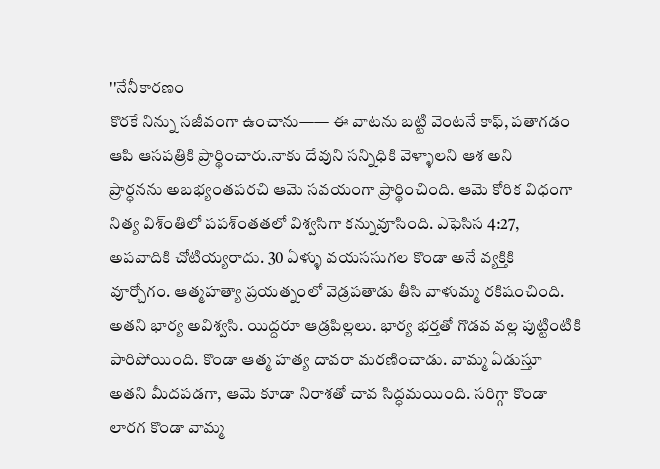''నేనీకారణం
కొరకే నిన్ను సజీవంగా ఉంచాను—— ఈ వాటను బట్టి వెంటనే కాఫ్, పతాగడం
ఆపి ఆసపత్రికి ప్రార్థించారు.నాకు దేవుని సన్నిధికి వెళ్ళాలని ఆశ అని
ప్రార్ధనను అబభ్యంతపరచి ఆమె సవయంగా ప్రార్థించింది. ఆమె కోరిక విధంగా
నిత్య విశ్ంతిలో పపశ్ంతతలో విశ్వసిగా కన్నువూసింది. ఎఫెసిస 4:27,
అపవాదికి చోటియ్యరాదు. 30 ఏళ్ళు వయససుగల కొండా అనే వ్యక్తికి
వూర్చోగం. ఆత్మహత్యా ప్రయత్నంలో వెడ్రపతాడు తీసి వాళుమ్మ రకిషంచింది.
అతని భార్య అవిశ్వసి. యిద్దరూ ఆడ్రపిల్లలు. భార్య భర్తతో గొడవ వల్ల పుట్టింటికి
పారిపోయింది. కొండా ఆత్మ హత్య దావరా మరణించాడు. వామ్మ ఏడుస్తూ
అతని మీదపడగా, ఆమె కూడా నిరాశతో చావ సిద్ధమయింది. సరిగ్గా కొండా
లారగ కొండా వామ్మ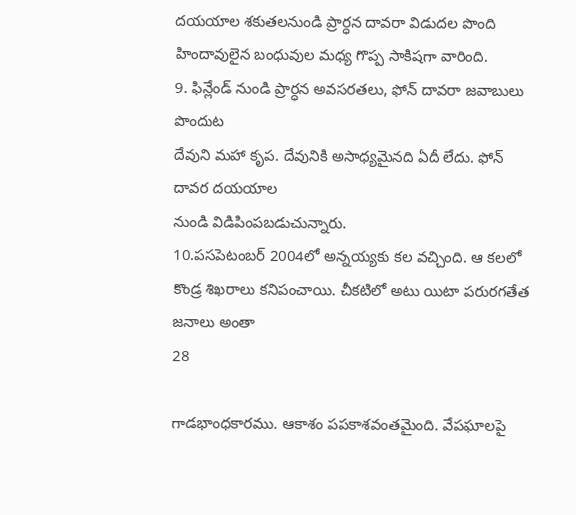దయయాల శకుతలనుండి ప్రార్ధన దావరా విడుదల పొంది
హిందావులైన బంధువుల మధ్య గొప్ప సాకిషగా వారింది.
9. ఫిన్లేండ్ నుండి ప్రార్ధన అవసరతలు, ఫోన్ దావరా జవాబులు పొందుట
దేవుని మహా కృప. దేవునికి అసాధ్యమైనది ఏదీ లేదు. ఫోన్ దావర దయయాల
నుండి విడిపింపబడుచున్నారు.
10.పసపెటంబర్ 2004లో అన్నయ్యకు కల వచ్చింది. ఆ కలలో
కొండ్ర శిఖరాలు కనిపంచాయి. చీకటిలో అటు యిటా పరురగతేత జనాలు అంతా
28

గాడభాంధకారము. ఆకాశం పపకాశవంతమైంది. వేపఘాలపై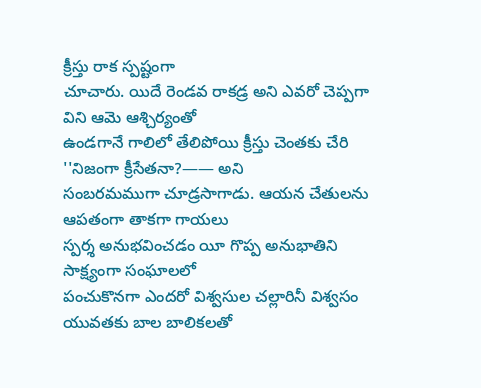క్రీస్తు రాక స్పష్టంగా
చూచారు. యిదే రెండవ రాకడ్ర అని ఎవరో చెప్పగా విని ఆమె ఆశ్చిర్యంతో
ఉండగానే గాలిలో తేలిపోయి క్రీస్తు చెంతకు చేరి ''నిజంగా క్రీసేతనా?—— అని
సంబరమముగా చూడ్రసాగాడు. ఆయన చేతులను ఆపతంగా తాకగా గాయలు
స్పర్శ అనుభవించడం యీ గొప్ప అనుభాతిని సాక్ష్యంగా సంఘాలలో
పంచుకొనగా ఎందరో విశ్వసుల చల్లారినీ విశ్వసం
యువతకు బాల బాలికలతో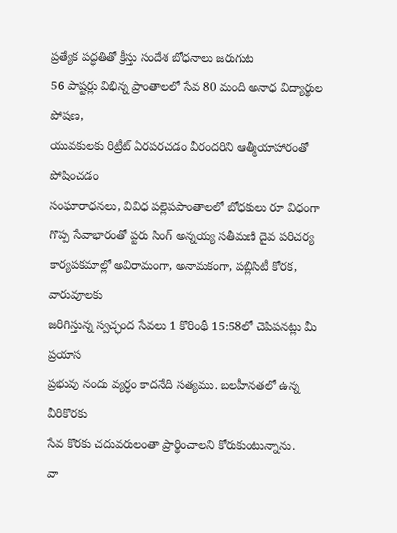ప్రత్యేక పద్ధతితో క్రీస్తు సందేశ బోధనాలు జరుగుట
56 పాష్టర్లు విభిన్న ప్రాంతాలలో సేవ 80 మంది అనాధ విద్యార్థుల పోషణ,
యువకులకు రిట్రీట్ ఏరపరచడం వీరందరిని ఆత్మీయాహారంతో పోషించడం
సంఘారాధనలు, వివిధ పల్లెపపాంతాలలో బోధకులు రూ విధంగా
గొప్ప సేవాభారంతో ప్టరు సింగ్ అన్నయ్య సతీమణి దైవ పరిచర్య
కార్యపకమాల్లో అవిరామంగా, అనామకంగా, పబ్లిసిటీ కోరక, వారువూలకు
జరిగిస్తున్న స్వచ్ఛంద సేవలు 1 కొరింథీ 15:58లో చెపిపనట్లు మీ ప్రయాస
ప్రభువు నందు వ్యర్ధం కాదనేది సత్యము. బలహీనతలో ఉన్న వీరికొరకు
సేవ కొరకు చదువరులంతా ప్రార్థించాలని కోరుకుంటున్నాను.
వా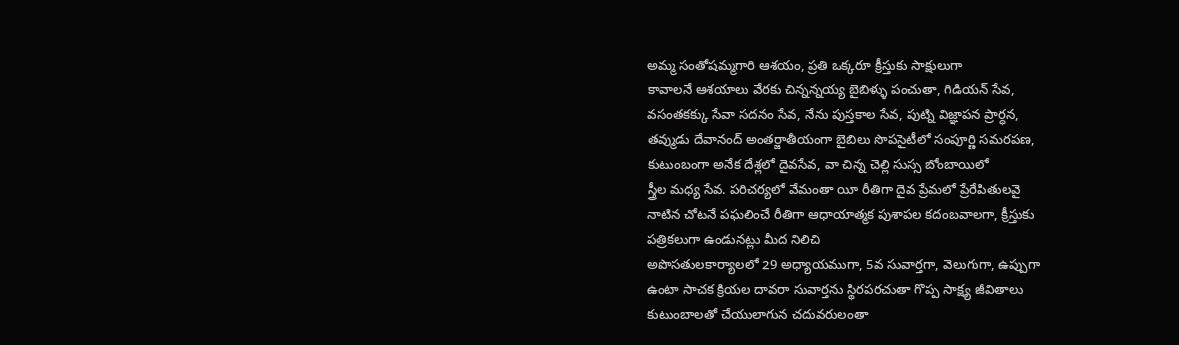అమ్మ సంతోషమ్మగారి ఆశయం, ప్రతి ఒక్కరూ క్రీస్తుకు సాక్షులుగా
కావాలనే ఆశయాలు వేరకు చిన్నన్నయ్య బైబిళ్ళు పంచుతా, గిడియన్ సేవ,
వసంతకక్కు సేవా సదనం సేవ, నేను పుస్తకాల సేవ, పుట్ని విజ్ఞాపన ప్రార్ధన,
తవ్ముడు దేవానంద్ అంతర్జాతీయంగా బైబిలు సొపసైటీలో సంపూర్ణి సమరపణ,
కుటుంబంగా అనేక దేశ్లలో దైవసేవ, వా చిన్న చెల్లి సుస్స బోంబాయిలో
స్త్రీల మధ్య సేవ. పరిచర్యలో వేమంతా యీ రీతిగా దైవ ప్రేమలో ప్రేరేపితులవై
నాటిన చోటనే పఘలించే రీతిగా ఆధాయాత్మక పుశాపల కదంబవాలగా, క్రీస్తుకు
పత్రికలుగా ఉండునట్లు మీద నిలిచి
అపొసతులకార్యాలలో 29 అధ్యాయముగా, 5వ సువార్తగా, వెలుగుగా, ఉప్పుగా
ఉంటా సాచక క్రియల దావరా సువార్తను స్థిరపరచుతా గొప్ప సాక్ష్య జీవితాలు
కుటుంబాలతో చేయులాగున చదువరులంతా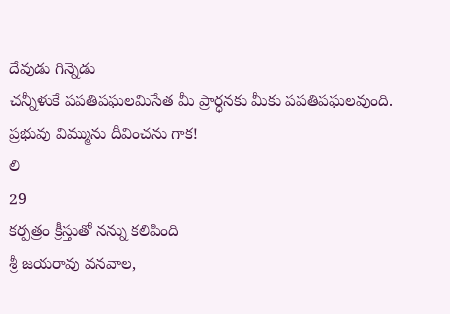దేవుడు గిన్నెడు
చన్నీళుకే పపతిపఘలమిసేత మీ ప్రార్ధనకు మీకు పపతిపఘలవుంది.
ప్రభువు విమ్మును దీవించను గాక!
లి
29
కర్పత్రం క్రీస్తుతో నన్ను కలిపింది
శ్రీ జయరావు వనవాల,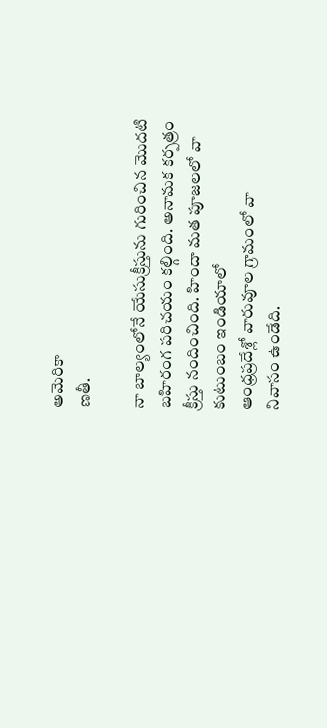అమెరికా
ణతీ.

నా బాల్యంలోనే యేసుక్రీస్తును గురించిన మొదటి
బహిరంగ పరిచయం కల్గింది. అనామక కర్పత్రం
క్రీస్తు నందించింది. హిందా మత పూజలలో వా
కుటుంబం ఇండియాలో
ఆంధ్రప్రదేశ్లో వారువూల గ్రామంలో వా
నివాసం ఉండేది.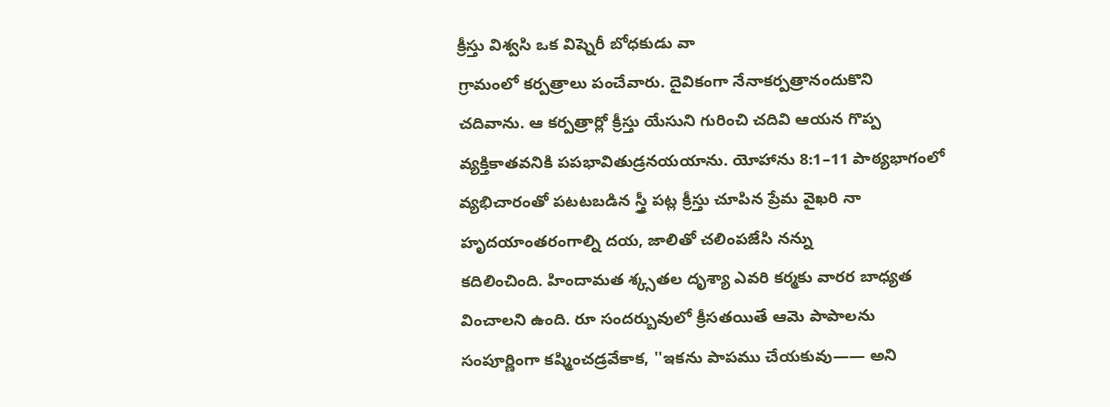క్రీస్తు విశ్వసి ఒక విష్నెరీ బోధకుడు వా
గ్రామంలో కర్పత్రాలు పంచేవారు. దైవికంగా నేనాకర్పత్రానందుకొని
చదివాను. ఆ కర్పత్రార్లో క్రీస్తు యేసుని గురించి చదివి ఆయన గొప్ప
వ్యక్తికాతవనికి పపభావితుడ్రనయయాను. యోహాను 8:1–11 పాఠ్యభాగంలో
వ్యభిచారంతో పటటబడిన స్త్రీ పట్ల క్రీస్తు చూపిన ప్రేమ వైఖరి నా
హృదయాంతరంగాల్ని దయ, జాలితో చలింపజేసి నన్ను
కదిలించింది. హిందామత శ్క్సతల దృశ్యా ఎవరి కర్మకు వారర బాధ్యత
వించాలని ఉంది. రూ సందర్బువులో క్రీసతయితే ఆమె పాపాలను
సంపూర్ణింగా కష్మించడ్రవేకాక, ''ఇకను పాపము చేయకువు—— అని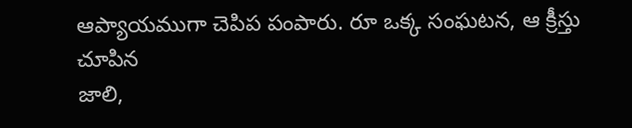ఆప్యాయముగా చెపిప పంపారు. రూ ఒక్క సంఘటన, ఆ క్రీస్తు చూపిన
జాలి,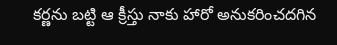కర్ణను బట్టి ఆ క్రీస్తు నాకు హారో అనుకరించదగిన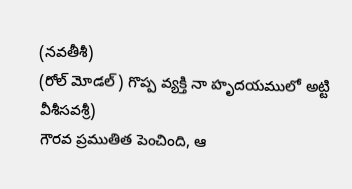(నవతీశీ)
(రోల్ మోడల్) గొప్ప వ్యక్తి నా హృదయములో అట్టి
వీశీసవశ్రీ)
గౌరవ ప్రముతిత పెంచింది, ఆ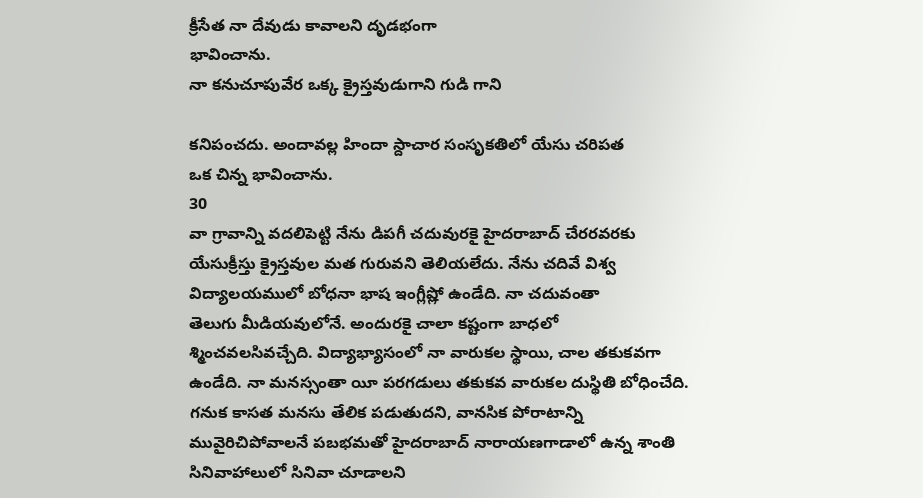క్రీసేత నా దేవుడు కావాలని దృడభంగా
భావించాను.
నా కనుచూపువేర ఒక్క క్రైస్తవుడుగాని గుడి గాని

కనిపంచదు. అందావల్ల హిందా స్దాచార సంసృకతిలో యేసు చరిపత
ఒక చిన్న భావించాను.
30
వా గ్రావాన్ని వదలిపెట్టి నేను డిపగీ చదువురకై హైదరాబాద్ చేరరవరకు
యేసుక్రీస్తు క్రైస్తవుల మత గురువని తెలియలేదు. నేను చదివే విశ్వ
విద్యాలయములో బోధనా భాష ఇంగ్లీష్లో ఉండేది. నా చదువంతా
తెలుగు మీడియవులోనే. అందురకై చాలా కష్టంగా బాధలో
శ్మించవలసివచ్చేది. విద్యాభ్యాసంలో నా వారుకల స్థాయి, చాల తకుకవగా
ఉండేది. నా మనస్సంతా యీ పరగడులు తకుకవ వారుకల దుస్థితి బోధించేది.
గనుక కాసత మనసు తేలిక పడుతుదని, వానసిక పోరాటాన్ని
మువైరిచిపోవాలనే పబభమతో హైదరాబాద్ నారాయణగాడాలో ఉన్న శాంతి
సినివాహాలులో సినివా చూడాలని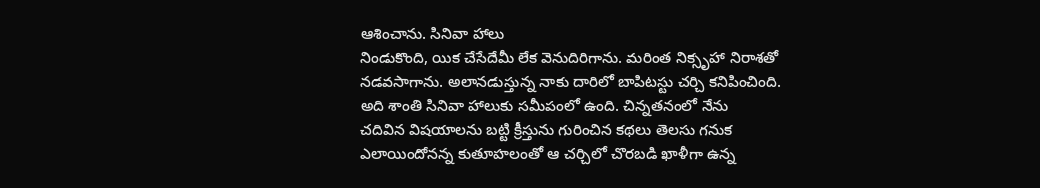ఆశించాను. సినివా హాలు
నిండుకొంది, యిక చేసేదేమీ లేక వెనుదిరిగాను. మరింత నిక్సృహా నిరాశతో
నడవసాగాను. అలానడుస్తున్న నాకు దారిలో బాపిటస్టు చర్చి కనిపించింది.
అది శాంతి సినివా హాలుకు సమీపంలో ఉంది. చిన్నతనంలో నేను
చదివిన విషయాలను బట్టి క్రీస్తును గురించిన కథలు తెలసు గనుక
ఎలాయిందోనన్న కుతూహలంతో ఆ చర్చిలో చొరబడి ఖాళీగా ఉన్న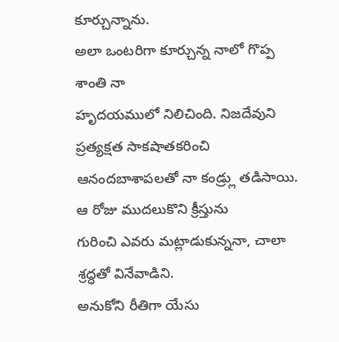కూర్చున్నాను.
అలా ఒంటరిగా కూర్చున్న నాలో గొప్ప శాంతి నా
హృదయములో నిలిచింది. నిజదేవుని ప్రత్యక్షత సాకషాతకరించి
ఆనందబాశాపలతో నా కండ్ర్లు తడిసాయి. ఆ రోజు ముదలుకొని క్రీస్తును
గురించి ఎవరు మట్లాడుకున్ననా, చాలా శ్రద్ధతో వినేవాడిని.
అనుకోని రీతిగా యేసు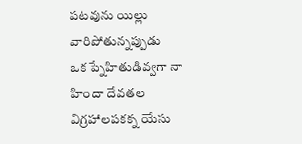పటవును యిల్లు వారిపోతున్నప్పుడు
ఒక ప్నేహితుడివ్వగా నా హిందా దేవతల విగ్రహాలపకక్న యేసు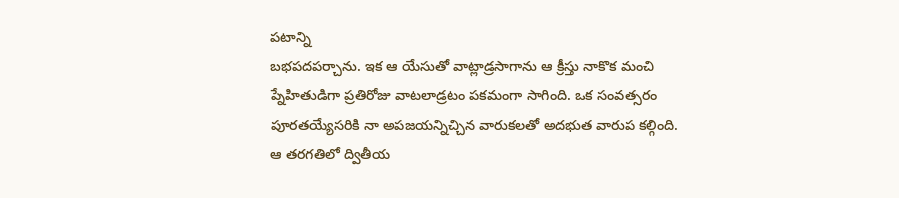పటాన్ని
బభపదపర్చాను. ఇక ఆ యేసుతో వాట్లాడ్రసాగాను ఆ క్రీస్తు నాకొక మంచి
ప్నేహితుడిగా ప్రతిరోజు వాటలాడ్రటం పకమంగా సాగింది. ఒక సంవత్సరం
పూరతయ్యేసరికి నా అపజయన్నిచ్చిన వారుకలతో అదభుత వారుప కల్గింది.
ఆ తరగతిలో ద్వితీయ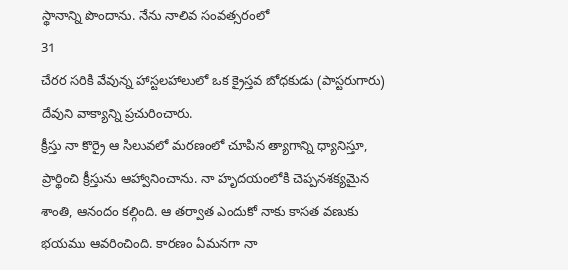స్థానాన్ని పొందాను. నేను నాలివ సంవత్సరంలో
31
చేరర సరికి వేవున్న హాస్టలహాలులో ఒక క్రైస్తవ బోధకుడు (పాస్టరుగారు)
దేవుని వాక్యాన్ని ప్రచురించారు.
క్రీస్తు నా కొర్రై ఆ సిలువలో మరణంలో చూపిన త్యాగాన్ని ధ్యానిస్తూ,
ప్రార్థించి క్రీస్తును ఆహ్వానించాను. నా హృదయంలోకి చెప్పనశక్యమైన
శాంతి, ఆనందం కల్గింది. ఆ తర్వాత ఎందుకో నాకు కాసత వణుకు
భయము ఆవరించింది. కారణం ఏమనగా నా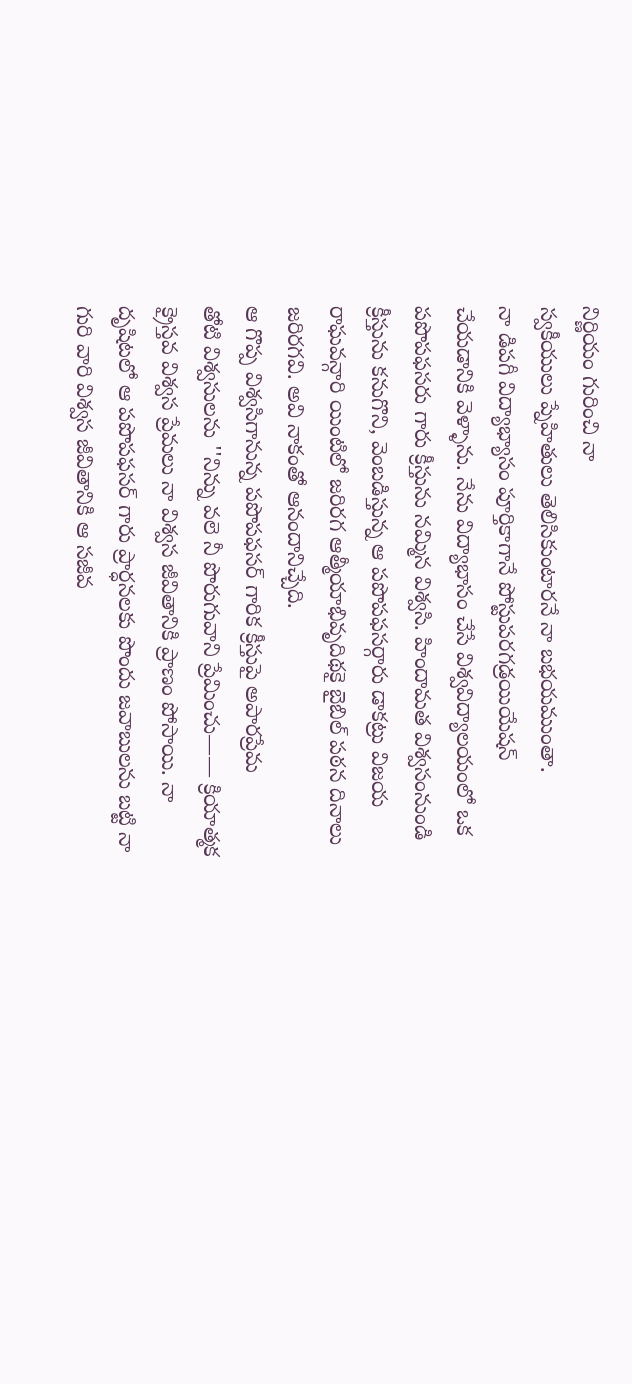నిర్ణియం గురించి నా
స్వకీయులు ప్నేహితులు తెలిసికుంటారనే నా బభయముంతా.
నా డిపగీ విద్యాభ్యాసం పూర్తికాగానే పోస్టుపరగడ్రయియేషన్
చేయడానికి వెళ్ళాను. నేను విద్యాభాసం చేసే విశ్వవిద్యాలయంలో ఒక
పపొపఫసరు గారు క్రీస్తును నమ్మిన విశ్వసి. హిందామత విశ్వసంనుండి
క్రీస్తును కనుగొని, వెంబడిస్తున్న ఆ పపొపఫసర్గారు డాకట్రు విజయ
రాఘవన్గారి యింటిలో జరిరగ ఆత్మీయాభివృదిథకై బైబిల్ పఠన దినాలు
జరిరగవి. అవి నాకంతో ఆనందానిచ్చేది.
ఆ గొప్ప విశ్వసిగానున్న పపొపఫసర్ గారిక క్రీస్తుపై అపారప్రేమ
తోటి విశ్వసులను ''నిన్ను వలె నీ పొరుగువాని ప్రేమించు—— క్రియాత్మక
క్రైస్తవ విశ్వస ప్రేమలు నా విశ్వస జీవితానికి ప్రాణం పోసాయి. నా
దృషిటలో ఆ పపొపఫసర్ గారు ప్రార్ధనలకు పొందు జవాబులను బట్టి నా
గురి వారి విశ్వస జీవితానికి ఆ సజీవ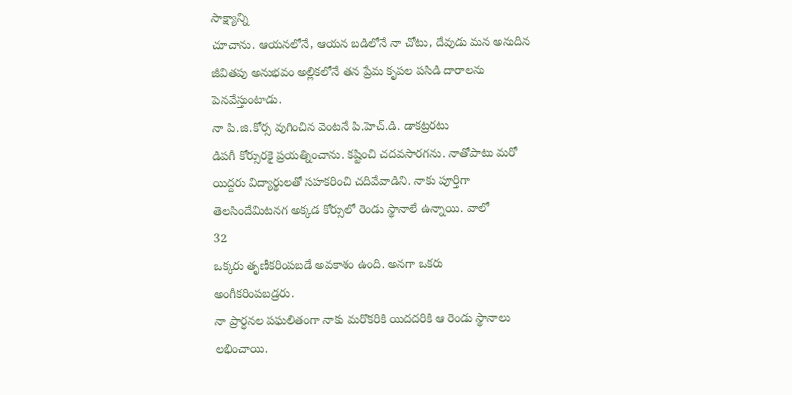సాక్ష్యాన్ని
చూచాను. ఆయనలోనే, ఆయన బడిలోనే నా చోటు, దేవుడు మన అనుదిన
జీవితపు అనుభవం అల్లికలోనే తన ప్రేమ కృపల పసిడి దారాలను
పెనవేస్తుంటాడు.
నా పి.జి.కోర్స వుగించిన వెంటనే పి.హెచ్.డి. డాకట్రరటు
డిపగీ కోర్సురకై ప్రయత్నించాను. కష్టించి చదవసారగను. నాతోపాటు మరో
యిద్దరు విద్యార్థులతో సహకరించి చదివేవాడిని. నాకు పూర్తిగా
తెలసిందేమిటనగ అక్కడ కోర్సులో రెండు స్థానాలే ఉన్నాయి. వాలో
32
ఒక్కరు తృణీకరింపబడే అవకాశం ఉంది. అనగా ఒకరు
అంగీకరింపబడ్రరు.
నా ప్రార్ధనల పఘలితంగా నాకు మరొకరికి యిదదరికి ఆ రెండు స్థానాలు
లభించాయి.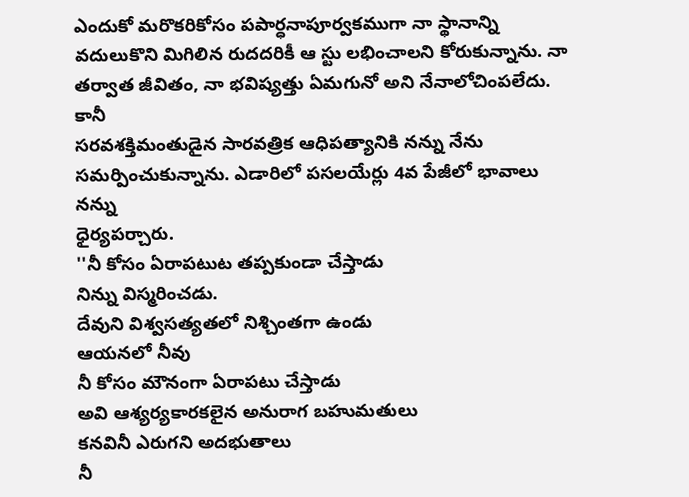ఎందుకో మరొకరికోసం పపార్ధనాపూర్వకముగా నా స్థానాన్ని
వదులుకొని మిగిలిన రుదదరికీ ఆ స్టు లభించాలని కోరుకున్నాను. నా
తర్వాత జీవితం, నా భవిష్యత్తు ఏమగునో అని నేనాలోచింపలేదు. కానీ
సరవశక్తిమంతుడైన సారవత్రిక ఆధిపత్యానికి నన్ను నేను
సమర్పించుకున్నాను. ఎడారిలో పసలయేర్లు 4వ పేజీలో భావాలు నన్ను
ధైర్యపర్చారు.
''నీ కోసం ఏరాపటుట తప్పకుండా చేస్తాడు
నిన్ను విస్మరించడు.
దేవుని విశ్వసత్యతలో నిశ్చింతగా ఉండు
ఆయనలో నీవు
నీ కోసం మౌనంగా ఏరాపటు చేస్తాడు
అవి ఆశ్యర్యకారకలైన అనురాగ బహుమతులు
కనవినీ ఎరుగని అదభుతాలు
నీ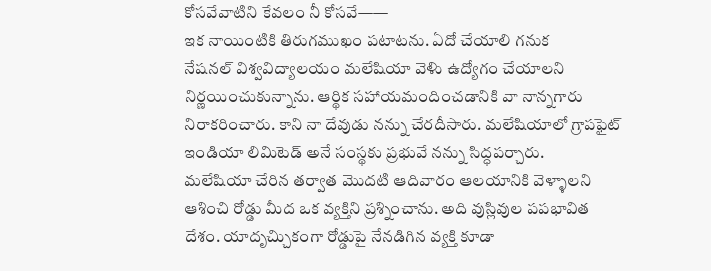కోసవేవాటిని కేవలం నీ కోసవే——
ఇక నాయింటికి తిరుగముఖం పటాటను. ఏదో చేయాలి గనుక
నేషనల్ విశ్వవిద్యాలయం మలేషియా వెళిు ఉద్యోగం చేయాలని
నిర్ణయించుకున్నాను. ఆర్థిక సహాయమందించడానికి వా నాన్నగారు
నిరాకరించారు. కాని నా దేవుడు నన్ను చేరదీసారు. మలేషియాలో గ్రాపఫైట్
ఇండియా లిమిటెడ్ అనే సంస్థకు ప్రభువే నన్ను సిద్ధపర్చారు.
మలేషియా చేరిన తర్వాత మొదటి ఆదివారం ఆలయానికి వెళ్ళాలని
ఆశించి రోడ్డు మీద ఒక వ్యక్తిని ప్రశ్నించాను. అది వుస్లివుల పపభావిత
దేశం. యాదృచ్చిుకంగా రోడ్డుపై నేనడిగిన వ్యక్తి కూడా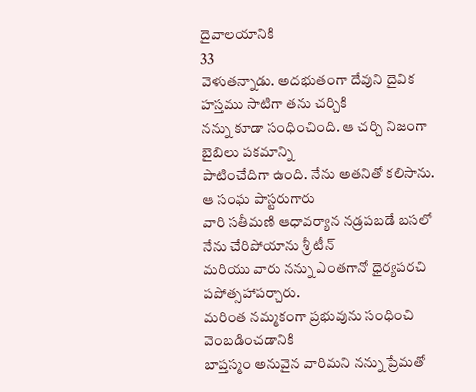దైవాలయానికి
33
వెళుతన్నాడు. అదభుతంగా దేవుని దైవిక హస్తము సాటిగా తను చర్చికి
నన్ను కూడా సంధించింది. ఆ చర్చి నిజంగా బైబిలు పకమాన్ని
పాటించేదిగా ఉంది. నేను అతనితో కలిసాను. ఆ సంఘ పాస్టరుగారు
వారి సతీమణి ఆధావర్యాన నడ్రపబడే బసలో నేను చేరిపోయాను శ్రీ టీన్
మరియు వారు నన్ను ఎంతగానో ధైర్యపరచి పపోత్సహాపర్చారు.
మరింత నమ్మకంగా ప్రభువును సంధించి వెంబడించడానికి
బాప్తస్మం అనువైన వారిమని నన్ను ప్రేమతో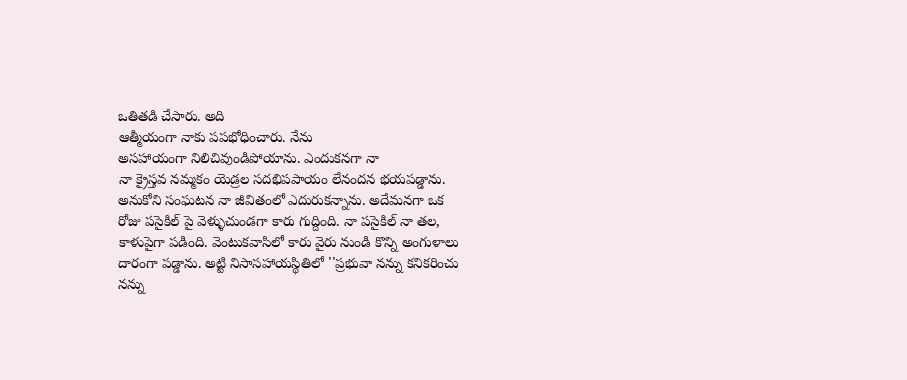ఒతితడి చేసారు. అది
ఆత్మీయంగా నాకు పపభోధించారు. నేను
అసహాయంగా నిలిచివుండిపోయాను. ఎందుకనగా నా
నా క్రైస్తవ నమ్మకం యెడ్రల సదభిపపాయం లేనందన భయపడ్డాను.
అనుకోని సంఘటన నా జీవితంలో ఎదురుకన్నాను. అదేమనగా ఒక
రోజు పసైకిల్ పై వెళ్ళుచుండగా కారు గుద్దింది. నా పసైకిల్ నా తల,
కాళుపైగా పడింది. వెంటుకవాసిలో కారు వైరు నుండి కొన్ని అంగుళాలు
దారంగా పడ్డాను. అట్టి నిసాసహాయస్థితిలో ''ప్రభువా నన్ను కనికరించు
నన్ను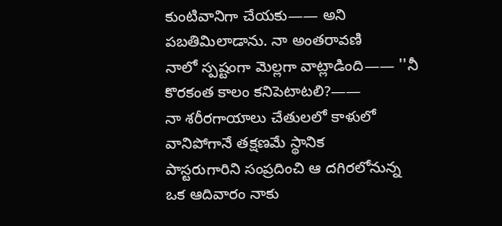కుంటివానిగా చేయకు—— అని పబతిమిలాడాను. నా అంతరావణి
నాలో స్పష్టంగా మెల్లగా వాట్లాడింది—— ''నీ కొరకంత కాలం కనిపెటాటలి?——
నా శరీరగాయాలు చేతులలో కాళులో వానిపోగానే తక్షణమే స్థానిక
పాస్టరుగారిని సంప్రదించి ఆ దగిరలోనున్న ఒక ఆదివారం నాకు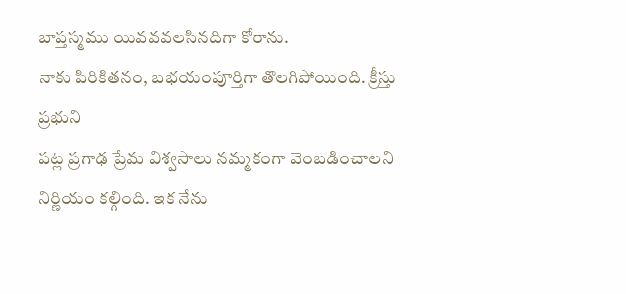బాప్తస్మము యివవవలసినదిగా కోరాను.
నాకు పిరికితనం, బభయంపూర్తిగా తొలగిపోయింది. క్రీస్తు ప్రభుని
పట్ల ప్రగాఢ ప్రేమ విశ్వసాలు నమ్మకంగా వెంబడించాలని
నిర్ణియం కల్గింది. ఇక నేను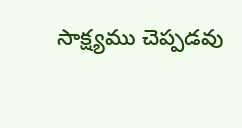సాక్ష్యము చెప్పడవు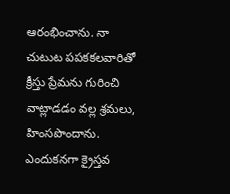ఆరంభించాను. నా
చుటుట పపకకలవారితో క్రీస్తు ప్రేమను గురించి వాట్లాడడం వల్ల శ్రమలు,
హింసపొందాను. ఎందుకనగా క్రైస్తవ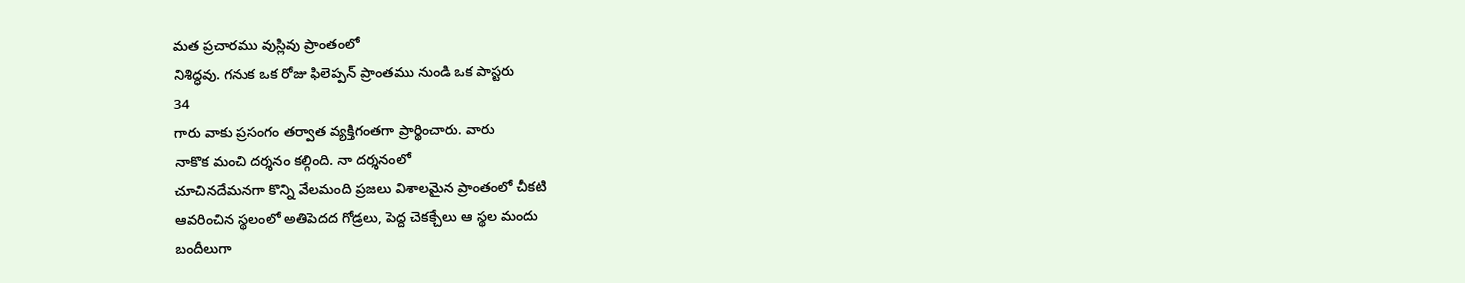మత ప్రచారము వుస్లివు ప్రాంతంలో
నిశిద్ధవు. గనుక ఒక రోజు ఫిలెప్పన్ ప్రాంతము నుండి ఒక పాస్టరు
34
గారు వాకు ప్రసంగం తర్వాత వ్యక్తిగంతగా ప్రార్థించారు. వారు
నాకొక మంచి దర్శనం కల్గింది. నా దర్శనంలో
చూచినదేమనగా కొన్ని వేలమంది ప్రజలు విశాలమైన ప్రాంతంలో చీకటి
ఆవరించిన స్థలంలో అతిపెదద గోడ్రలు, పెద్ద చెకక్చేలు ఆ స్థల మందు
బందీలుగా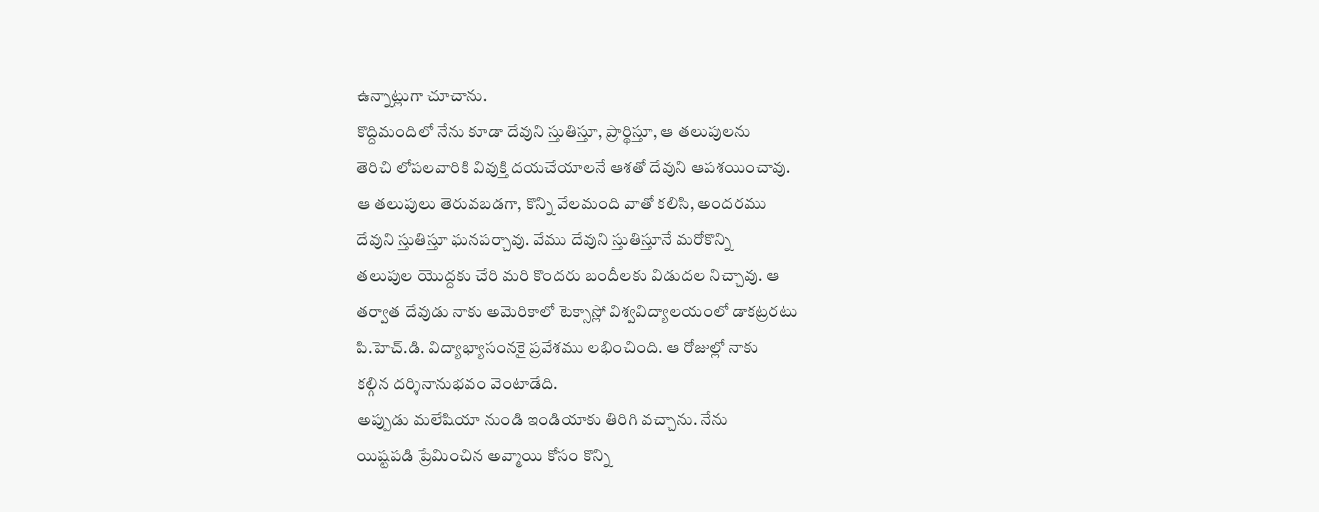ఉన్నాట్లుగా చూచాను.
కొద్దిమందిలో నేను కూడా దేవుని స్తుతిస్తూ, ప్రార్థిస్తూ, ఆ తలుపులను
తెరిచి లోపలవారికి వివుక్తి దయచేయాలనే ఆశతో దేవుని ఆపశయించావు.
ఆ తలుపులు తెరువబడగా, కొన్ని వేలమంది వాతో కలిసి, అందరము
దేవుని స్తుతిస్తూ ఘనపర్చావు. వేము దేవుని స్తుతిస్తూనే మరోకొన్ని
తలుపుల యొద్దకు చేరి మరి కొందరు బందీలకు విడుదల నిచ్చావు. ఆ
తర్వాత దేవుడు నాకు అమెరికాలో టెక్సాస్లో విశ్వవిద్యాలయంలో డాకట్రరటు
పి.హెచ్.డి. విద్యాభ్యాసంనకై ప్రవేశము లభించింది. ఆ రోజుల్లో నాకు
కల్గిన దర్శినానుభవం వెంటాడేది.
అప్పుడు మలేషియా నుండి ఇండియాకు తిరిగి వచ్చాను. నేను
యిష్టపడి ప్రేమించిన అవ్మాయి కోసం కొన్ని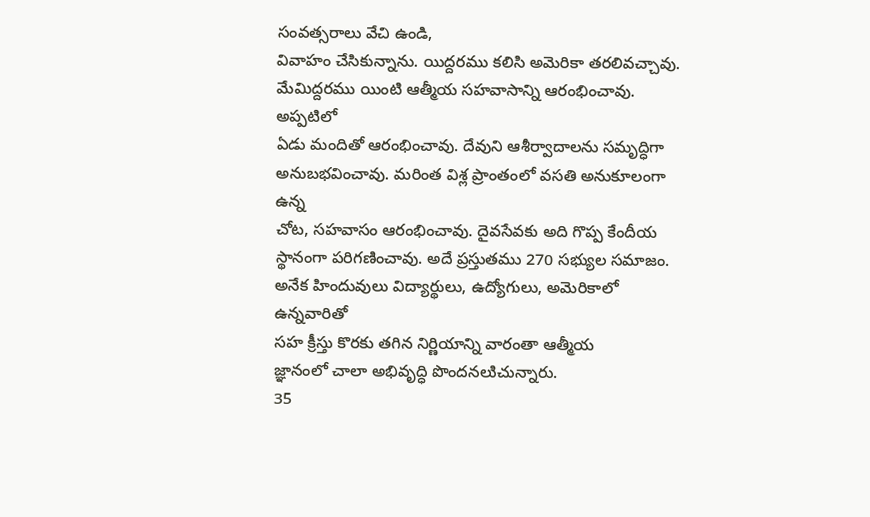సంవత్సరాలు వేచి ఉండి,
వివాహం చేసికున్నాను. యిద్దరము కలిసి అమెరికా తరలివచ్చావు.
మేమిద్దరము యింటి ఆత్మీయ సహవాసాన్ని ఆరంభించావు. అప్పటిలో
ఏడు మందితో ఆరంభించావు. దేవుని ఆశీర్వాదాలను సమృద్ధిగా
అనుబభవించావు. మరింత విశ్ల ప్రాంతంలో వసతి అనుకూలంగా ఉన్న
చోట, సహవాసం ఆరంభించావు. దైవసేవకు అది గొప్ప కేందీయ
స్థానంగా పరిగణించావు. అదే ప్రస్తుతము 270 సభ్యుల సమాజం.
అనేక హిందువులు విద్యార్థులు, ఉద్యోగులు, అమెరికాలో ఉన్నవారితో
సహ క్రీస్తు కొరకు తగిన నిర్ణియాన్ని వారంతా ఆత్మీయ
జ్ఞానంలో చాలా అభివృద్ధి పొందనలుిచున్నారు.
35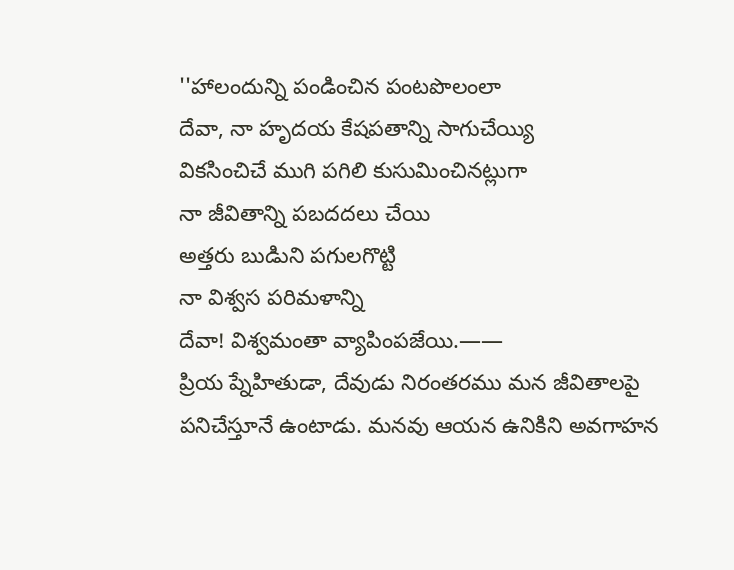''హాలందున్ని పండించిన పంటపొలంలా
దేవా, నా హృదయ కేషపతాన్ని సాగుచేయ్యి
వికసించిచే ముగి పగిలి కుసుమించినట్లుగా
నా జీవితాన్ని పబదదలు చేయి
అత్తరు బుడిుని పగులగొట్టి
నా విశ్వస పరిమళాన్ని
దేవా! విశ్వమంతా వ్యాపింపజేయి.——
ప్రియ ప్నేహితుడా, దేవుడు నిరంతరము మన జీవితాలపై
పనిచేస్తూనే ఉంటాడు. మనవు ఆయన ఉనికిని అవగాహన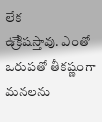లేక
ఉ్రేకిషస్తావు. ఎంతో ఒరుపతో తీకష్ణంగా మనలను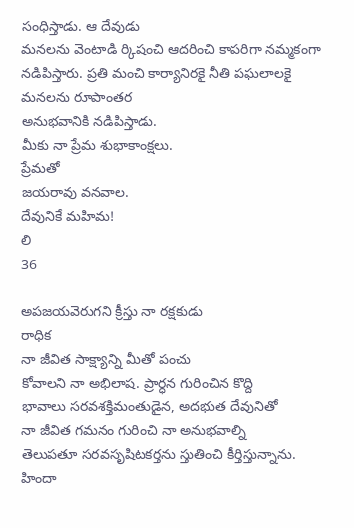సంధిస్తాడు. ఆ దేవుడు
మనలను వెంటాడి ర్కిషంచి ఆదరించి కాపరిగా నమ్మకంగా
నడిపిస్తారు. ప్రతి మంచి కార్యానిరకై నీతి పఘలాలకై మనలను రూపాంతర
అనుభవానికి నడిపిస్తాడు.
మీకు నా ప్రేమ శుభాకాంక్షలు.
ప్రేమతో
జయరావు వనవాల.
దేవునికే మహిమ!
లి
36

అపజయవెరుగని క్రీస్తు నా రక్షకుడు
రాధిక
నా జీవిత సాక్ష్యాన్ని మీతో పంచు
కోవాలని నా అభిలాష. ప్రార్ధన గురించిన కొద్ది
భావాలు సరవశక్తిమంతుడైన, అదభుత దేవునితో
నా జీవిత గమనం గురించి నా అనుభవాల్ని
తెలుపతూ సరవసృషిటకర్తను స్తుతించి కీర్తిస్తున్నాను.
హిందా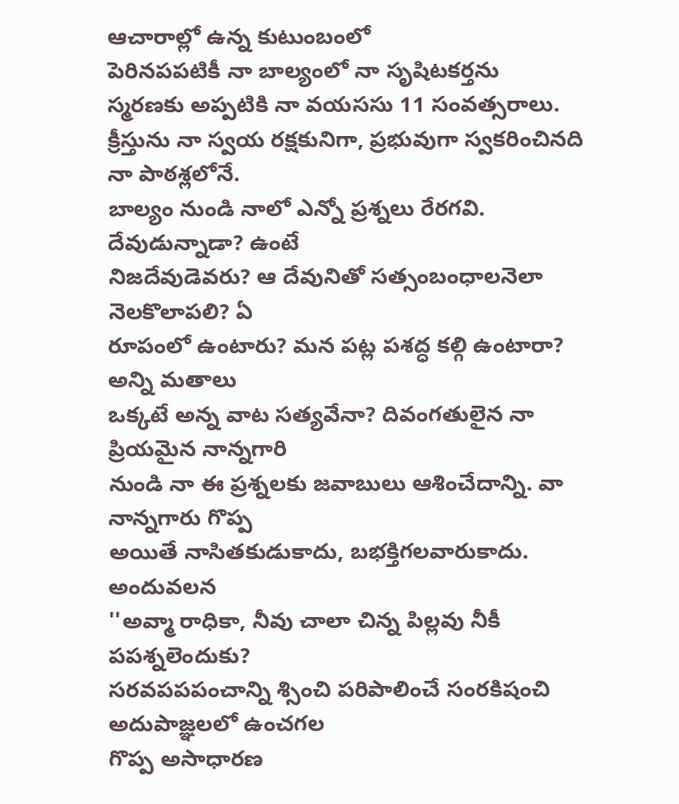ఆచారాల్లో ఉన్న కుటుంబంలో
పెరినపపటికీ నా బాల్యంలో నా సృషిటకర్తను
స్మరణకు అప్పటికి నా వయససు 11 సంవత్సరాలు.
క్రీస్తును నా స్వయ రక్షకునిగా, ప్రభువుగా స్వకరించినది నా పాఠశ్లలోనే.
బాల్యం నుండి నాలో ఎన్నో ప్రశ్నలు రేరగవి. దేవుడున్నాడా? ఉంటే
నిజదేవుడెవరు? ఆ దేవునితో సత్సంబంధాలనెలా నెలకొలాపలి? ఏ
రూపంలో ఉంటారు? మన పట్ల పశద్ధ కల్గి ఉంటారా? అన్ని మతాలు
ఒక్కటే అన్న వాట సత్యవేనా? దివంగతులైన నా ప్రియమైన నాన్నగారి
నుండి నా ఈ ప్రశ్నలకు జవాబులు ఆశించేదాన్ని. వా నాన్నగారు గొప్ప
అయితే నాసితకుడుకాదు, బభక్తిగలవారుకాదు. అందువలన
''అవ్మా రాధికా, నీవు చాలా చిన్న పిల్లవు నీకీ పపశ్నలెందుకు?
సరవపపపంచాన్ని శ్సించి పరిపాలించే సంరకిషంచి అదుపాజ్ఞలలో ఉంచగల
గొప్ప అసాధారణ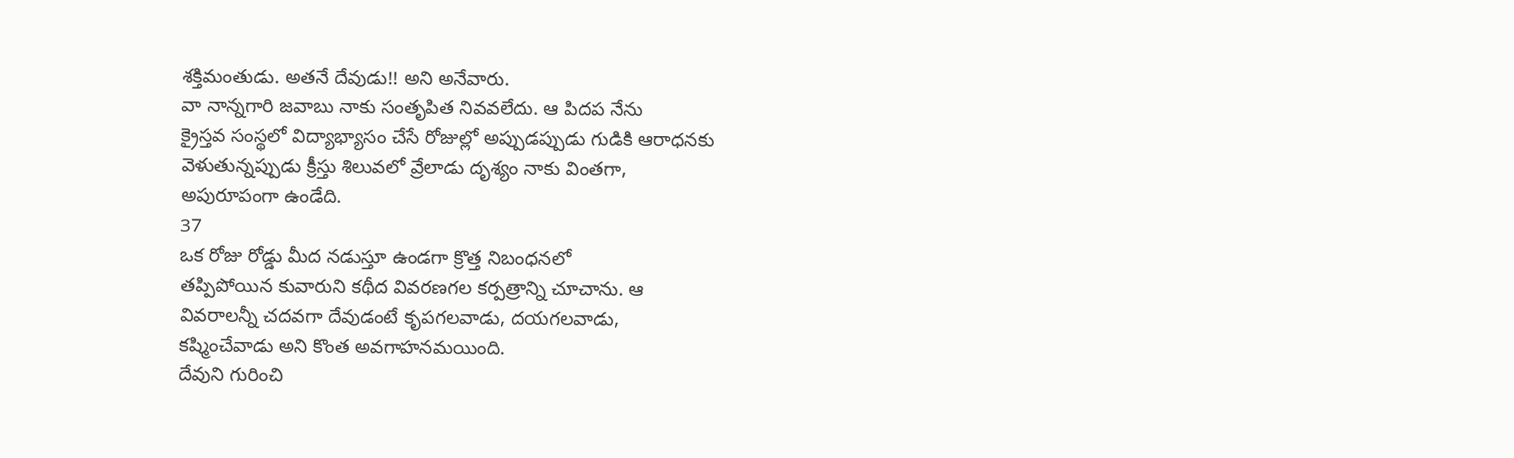శక్తిమంతుడు. అతనే దేవుడు!! అని అనేవారు.
వా నాన్నగారి జవాబు నాకు సంతృపిత నివవలేదు. ఆ పిదప నేను
క్రైస్తవ సంస్థలో విద్యాభ్యాసం చేసే రోజుల్లో అప్పుడప్పుడు గుడికి ఆరాధనకు
వెళుతున్నప్పుడు క్రీస్తు శిలువలో వ్రేలాడు దృశ్యం నాకు వింతగా,
అపురూపంగా ఉండేది.
37
ఒక రోజు రోడ్డు మీద నడుస్తూ ఉండగా క్రొత్త నిబంధనలో
తప్పిపోయిన కువారుని కథీద వివరణగల కర్పత్రాన్ని చూచాను. ఆ
వివరాలన్నీ చదవగా దేవుడంటే కృపగలవాడు, దయగలవాడు,
కష్మించేవాడు అని కొంత అవగాహనమయింది.
దేవుని గురించి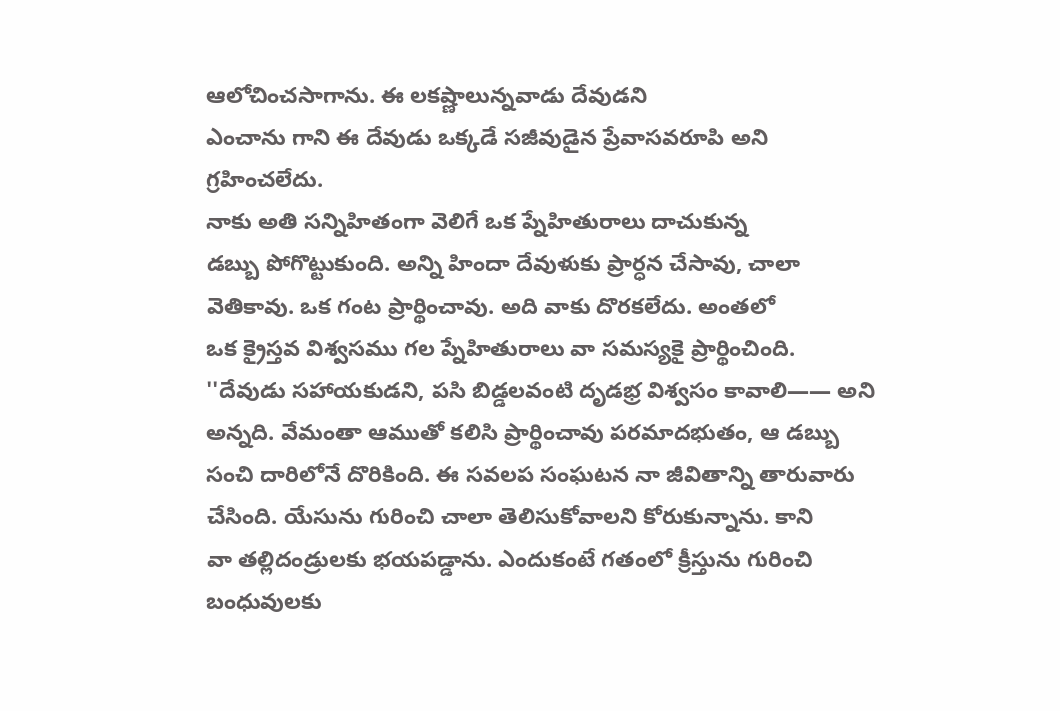ఆలోచించసాగాను. ఈ లకష్ణాలున్నవాడు దేవుడని
ఎంచాను గాని ఈ దేవుడు ఒక్కడే సజీవుడైన ప్రేవాసవరూపి అని
గ్రహించలేదు.
నాకు అతి సన్నిహితంగా వెలిగే ఒక ప్నేహితురాలు దాచుకున్న
డబ్బు పోగొట్టుకుంది. అన్ని హిందా దేవుళుకు ప్రార్ధన చేసావు, చాలా
వెతికావు. ఒక గంట ప్రార్థించావు. అది వాకు దొరకలేదు. అంతలో
ఒక క్రైస్తవ విశ్వసము గల ప్నేహితురాలు వా సమస్యకై ప్రార్థించింది.
''దేవుడు సహాయకుడని, పసి బిడ్డలవంటి దృడభ్ర విశ్వసం కావాలి—— అని
అన్నది. వేమంతా ఆముతో కలిసి ప్రార్థించావు పరమాదభుతం, ఆ డబ్బు
సంచి దారిలోనే దొరికింది. ఈ సవలప సంఘటన నా జీవితాన్ని తారువారు
చేసింది. యేసును గురించి చాలా తెలిసుకోవాలని కోరుకున్నాను. కాని
వా తల్లిదండ్రులకు భయపడ్డాను. ఎందుకంటే గతంలో క్రీస్తును గురించి
బంధువులకు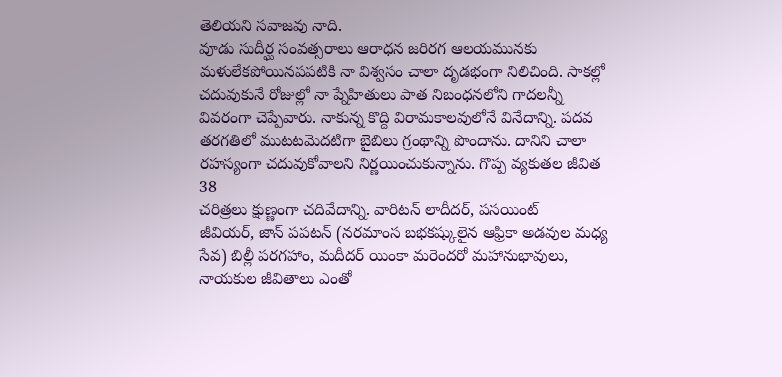తెలియని సవాజవు నాది.
వూడు సుదీర్ఘ సంవత్సరాలు ఆరాధన జరిరగ ఆలయమునకు
మళులేకపోయినపపటికి నా విశ్వసం చాలా దృడభంగా నిలిచింది. సాకల్లో
చదువుకునే రోజుల్లో నా ప్నేహితులు పాత నిబంధనలోని గాదలన్నీ
వివరంగా చెప్పేవారు. నాకున్న కొద్ది విరామకాలవులోనే వినేదాన్ని. పదవ
తరగతిలో ముటటవెుదటిగా బైబిలు గ్రంథాన్ని పొందాను. దానిని చాలా
రహస్యంగా చదువుకోవాలని నిర్ణయించుకున్నాను. గొప్ప వ్యకుతల జీవిత
38
చరిత్రలు క్షుణ్ణంగా చదివేదాన్ని. వారిటన్ లాదీదర్, పసయింట్
జీవియర్, జాన్ పపటన్ (నరమాంస బభకష్కులైన ఆఫ్రికా అడవుల మధ్య
సేవ) బిల్లీ పరగహాం, మదీదర్ యింకా మరెందరో మహానుభావులు,
నాయకుల జీవితాలు ఎంతో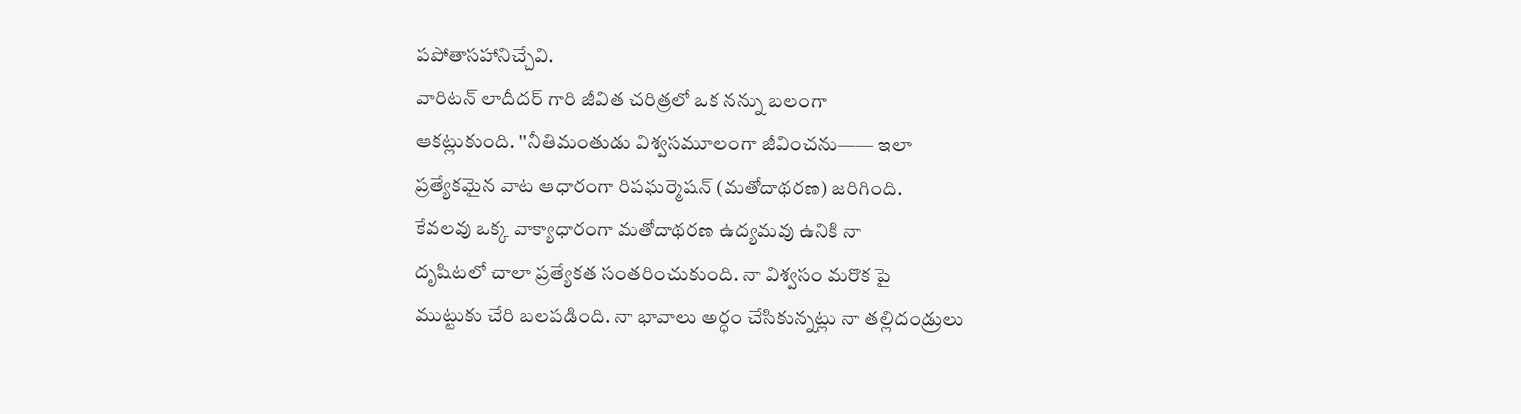పపోతాసహానిచ్చేవి.
వారిటన్ లాదీదర్ గారి జీవిత చరిత్రలో ఒక నన్ను బలంగా
ఆకట్లుకుంది. ''నీతిమంతుడు విశ్వసమూలంగా జీవించను—— ఇలా
ప్రత్యేకమైన వాట ఆధారంగా రిపఘర్మెషన్ (మతోదాథరణ) జరిగింది.
కేవలవు ఒక్క వాక్యాధారంగా మతోదాథరణ ఉద్యమవు ఉనికి నా
దృషిటలో చాలా ప్రత్యేకత సంతరించుకుంది. నా విశ్వసం మరొక పై
ముట్టుకు చేరి బలపడింది. నా భావాలు అర్ధం చేసికున్నట్లు నా తల్లిదండ్రులు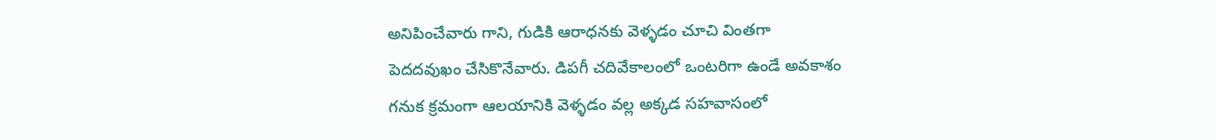అనిపించేవారు గాని, గుడికి ఆరాధనకు వెళ్ళడం చూచి వింతగా
పెదదవుఖం చేసికొనేవారు. డిపగీ చదివేకాలంలో ఒంటరిగా ఉండే అవకాశం
గనుక క్రమంగా ఆలయానికి వెళ్ళడం వల్ల అక్కడ సహవాసంలో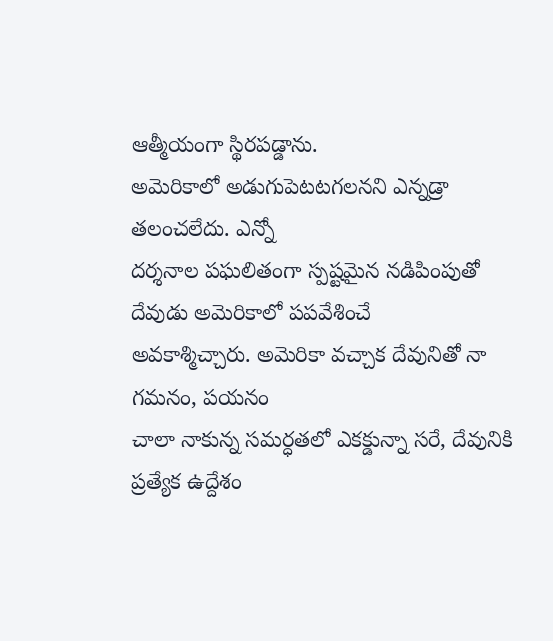ఆత్మీయంగా స్థిరపడ్డాను.
అమెరికాలో అడుగుపెటటగలనని ఎన్నడ్రా తలంచలేదు. ఎన్నో
దర్శనాల పఘలితంగా స్పష్టమైన నడిపింపుతో దేవుడు అమెరికాలో పపవేశించే
అవకాశ్మిచ్చారు. అమెరికా వచ్చాక దేవునితో నా గమనం, పయనం
చాలా నాకున్న సమర్ధతలో ఎకక్డున్నా సరే, దేవునికి
ప్రత్యేక ఉద్దేశం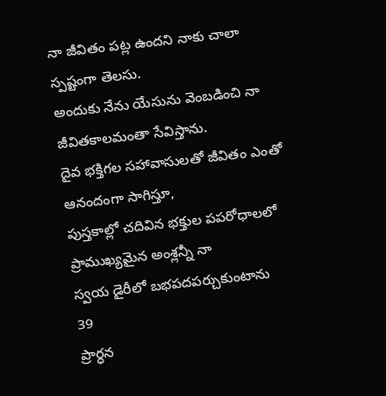నా జీవితం పట్ల ఉందని నాకు చాలా స్పష్టంగా తెలసు.
అందుకు నేను యేసును వెంబడించి నా జీవితకాలమంతా సేవిస్తాను.
దైవ భక్తిగల సహావాసులతో జీవితం ఎంతో ఆనందంగా సాగిస్తూ,
పుస్తకాల్లో చదివిన భక్తుల పపరోధాలలో ప్రాముఖ్యమైన అంశ్లన్నీ నా
స్వయ డైరీలో బభపదపర్చుకుంటాను
39
ప్రార్ధన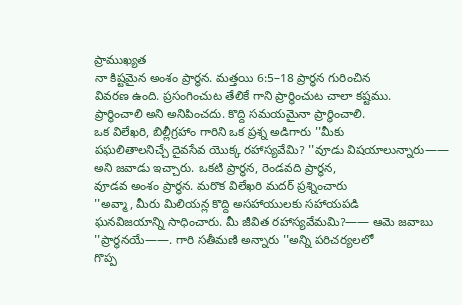ప్రాముఖ్యత
నా కిష్టమైన అంశం ప్రార్ధన. మత్తయి 6:5–18 ప్రార్ధన గురించిన
వివరణ ఉంది. ప్రసంగించుట తేలికే గాని ప్రార్థించుట చాలా కష్టము.
ప్రార్థించాలి అని అనిపించదు. కొద్ది సమయమైనా ప్రార్థించాలి.
ఒక విలేఖరి, బిల్లీగ్రహాం గారిని ఒక ప్రశ్న అడిగారు ''మీకు
పఘలితాలనిచ్చే దైవసేవ యొక్క రహాస్యవేమి? ''వూడు విషయాలున్నారు——
అని జవాడు ఇచ్చారు. ఒకటి ప్రార్థన, రెండవది ప్రార్ధన,
వూడవ అంశం ప్రార్ధన. మరొక విలేఖరి మదర్ ప్రశ్నించారు
''అవ్మా, మీరు మిలియన్ల కొద్ది అసహాయులకు సహాయపడి
ఘనవిజయాన్ని సాధించారు. మీ జీవిత రహాస్యవేమమి?—— ఆమె జవాబు
''ప్రార్థనయే——. గారి సతీమణి అన్నారు ''అన్ని పరిచర్యలలో
గొప్ప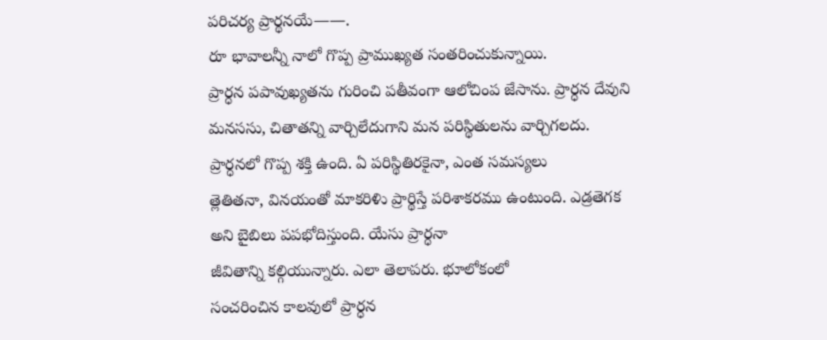పరిచర్య ప్రార్థనయే——.
రూ భావాలన్నీ నాలో గొప్ప ప్రాముఖ్యత సంతరించుకున్నాయి.
ప్రార్ధన పపావుఖ్యతను గురించి పతీవంగా ఆలోచింప జేసాను. ప్రార్ధన దేవుని
మనససు, చితాతన్ని వార్చిలేదుగాని మన పరిస్థితులను వార్చిగలదు.
ప్రార్ధనలో గొప్ప శక్తి ఉంది. ఏ పరిస్థితిరకైనా, ఎంత సమస్యలు
త్లెతితనా, వినయంతో మాకరిళిు ప్రార్థిస్తే పరిశాకరము ఉంటుంది. ఎడ్రతెగక
అని బైబిలు పపభోదిస్తుంది. యేసు ప్రార్ధనా
జీవితాన్ని కల్గియున్నారు. ఎలా తెలాపరు. భూలోకంలో
సంచరించిన కాలవులో ప్రార్ధన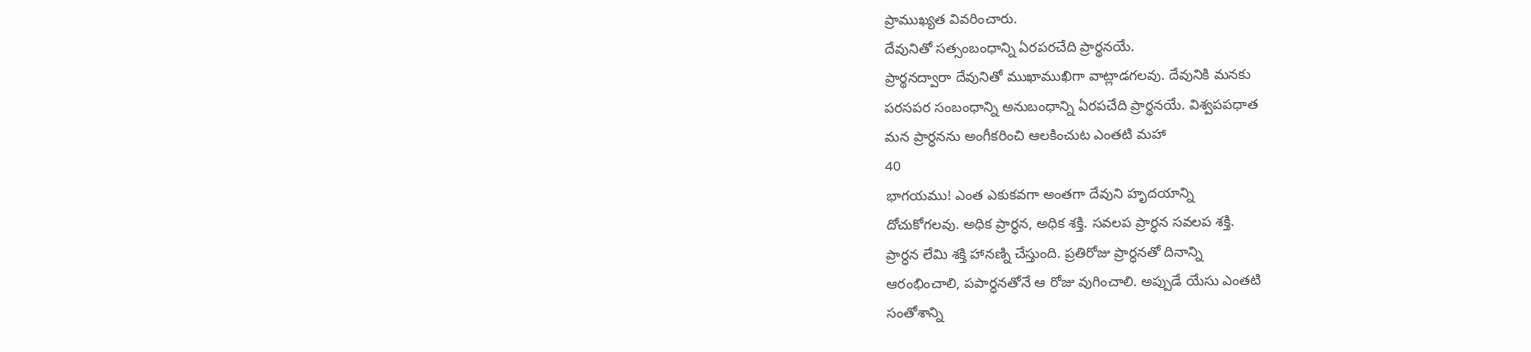ప్రాముఖ్యత వివరించారు.
దేవునితో సత్సంబంధాన్ని ఏరపరచేది ప్రార్థనయే.
ప్రార్థనద్వారా దేవునితో ముఖాముఖిగా వాట్లాడగలవు. దేవునికి మనకు
పరసపర సంబంధాన్ని అనుబంధాన్ని ఏరపచేది ప్రార్థనయే. విశ్వపపధాత
మన ప్రార్ధనను అంగీకరించి ఆలకించుట ఎంతటి మహా
40
భాగయము! ఎంత ఎకుకవగా అంతగా దేవుని హృదయాన్ని
దోచుకోగలవు. అధిక ప్రార్ధన, అధిక శక్తి. సవలప ప్రార్ధన సవలప శక్తి.
ప్రార్ధన లేమి శక్తి హానణ్ని చేస్తుంది. ప్రతిరోజు ప్రార్ధనతో దినాన్ని
ఆరంభించాలి, పపార్ధనతోనే ఆ రోజు వుగించాలి. అప్పుడే యేసు ఎంతటి
సంతోశాన్ని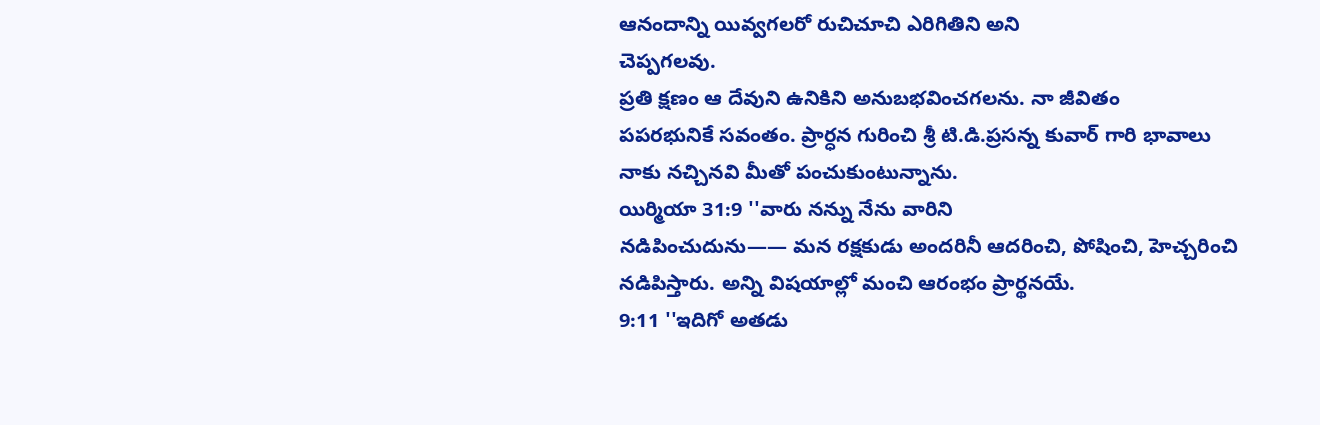ఆనందాన్ని యివ్వగలరో రుచిచూచి ఎరిగితిని అని
చెప్పగలవు.
ప్రతి క్షణం ఆ దేవుని ఉనికిని అనుబభవించగలను. నా జీవితం
పపరభునికే సవంతం. ప్రార్ధన గురించి శ్రీ టి.డి.ప్రసన్న కువార్ గారి భావాలు
నాకు నచ్చినవి మీతో పంచుకుంటున్నాను.
యిర్మియా 31:9 ''వారు నన్ను నేను వారిని
నడిపించుదును—— మన రక్షకుడు అందరినీ ఆదరించి, పోషించి, హెచ్చరించి
నడిపిస్తారు. అన్ని విషయాల్లో మంచి ఆరంభం ప్రార్థనయే.
9:11 ''ఇదిగో అతడు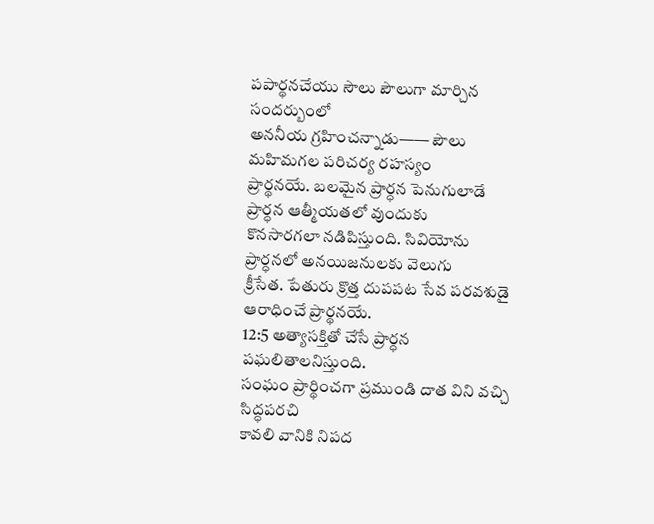పపార్థనచేయు సౌలు పౌలుగా మార్చిన సందర్బుంలో
అననీయ గ్రహించన్నాడు—— పౌలు మహిమగల పరిచర్య రహస్యం
ప్రార్థనయే. బలమైన ప్రార్ధన పెనుగులాడే ప్రార్ధన ఆత్మీయతలో వుందుకు
కొనసారగలా నడిపిస్తుంది. సివియోను ప్రార్ధనలో అనయిజనులకు వెలుగు
క్రీసేత. పేతురు క్రొత్త దుపపట సేవ పరవశుడై ఆరాధించే ప్రార్థనయే.
12:5 అత్యాసక్తితో చేసే ప్రార్ధన పఘలితాలనిస్తుంది.
సంఘం ప్రార్థించగా ప్రముండి దాత విని వచ్చి సిద్ధపరచి
కావలి వానికి నిపద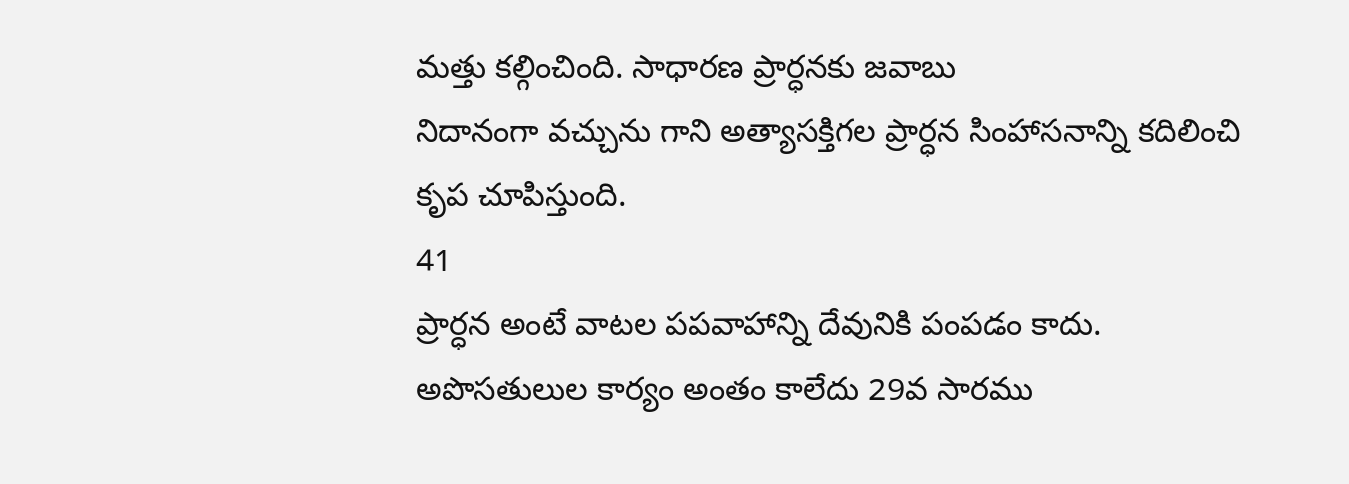మత్తు కల్గించింది. సాధారణ ప్రార్ధనకు జవాబు
నిదానంగా వచ్చును గాని అత్యాసక్తిగల ప్రార్ధన సింహాసనాన్ని కదిలించి
కృప చూపిస్తుంది.
41
ప్రార్ధన అంటే వాటల పపవాహాన్ని దేవునికి పంపడం కాదు.
అపొసతులుల కార్యం అంతం కాలేదు 29వ సారము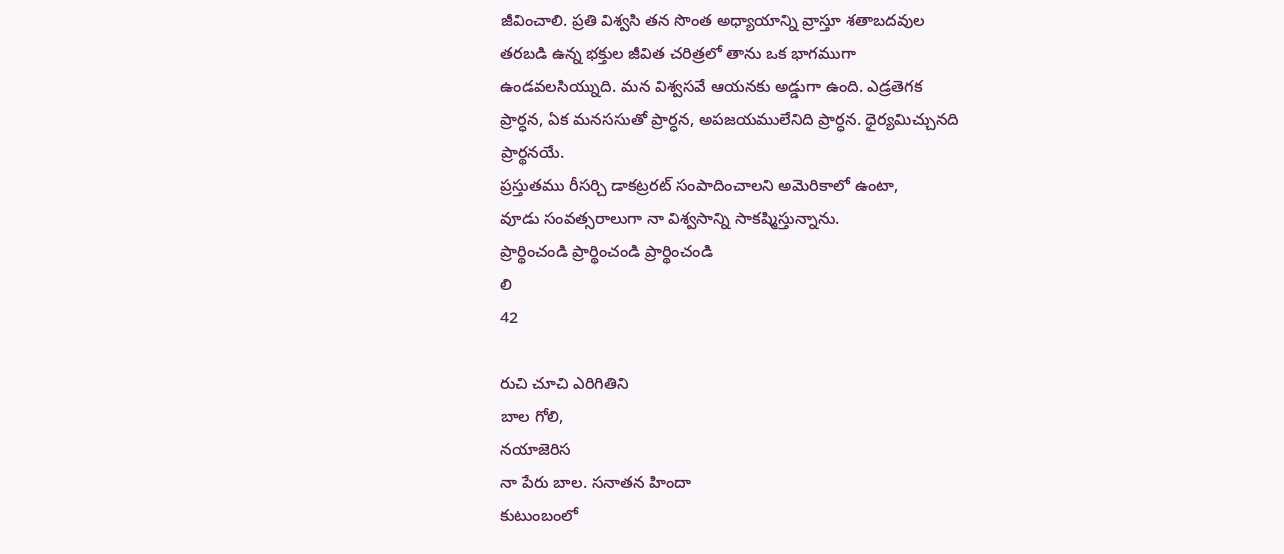జీవించాలి. ప్రతి విశ్వసి తన సొంత అధ్యాయాన్ని వ్రాస్తూ శతాబదవుల
తరబడి ఉన్న భక్తుల జీవిత చరిత్రలో తాను ఒక భాగముగా
ఉండవలసియ్నుది. మన విశ్వసవే ఆయనకు అడ్డుగా ఉంది. ఎడ్రతెగక
ప్రార్ధన, ఏక మనససుతో ప్రార్ధన, అపజయములేనిది ప్రార్ధన. ధైర్యమిచ్చునది
ప్రార్థనయే.
ప్రస్తుతము రీసర్చి డాకట్రరట్ సంపాదించాలని అమెరికాలో ఉంటా,
వూడు సంవత్సరాలుగా నా విశ్వసాన్ని సాకష్మిస్తున్నాను.
ప్రార్థించండి ప్రార్థించండి ప్రార్థించండి
లి
42

రుచి చూచి ఎరిగితిని
బాల గోలి,
నయాజెరిస
నా పేరు బాల. సనాతన హిందా
కుటుంబంలో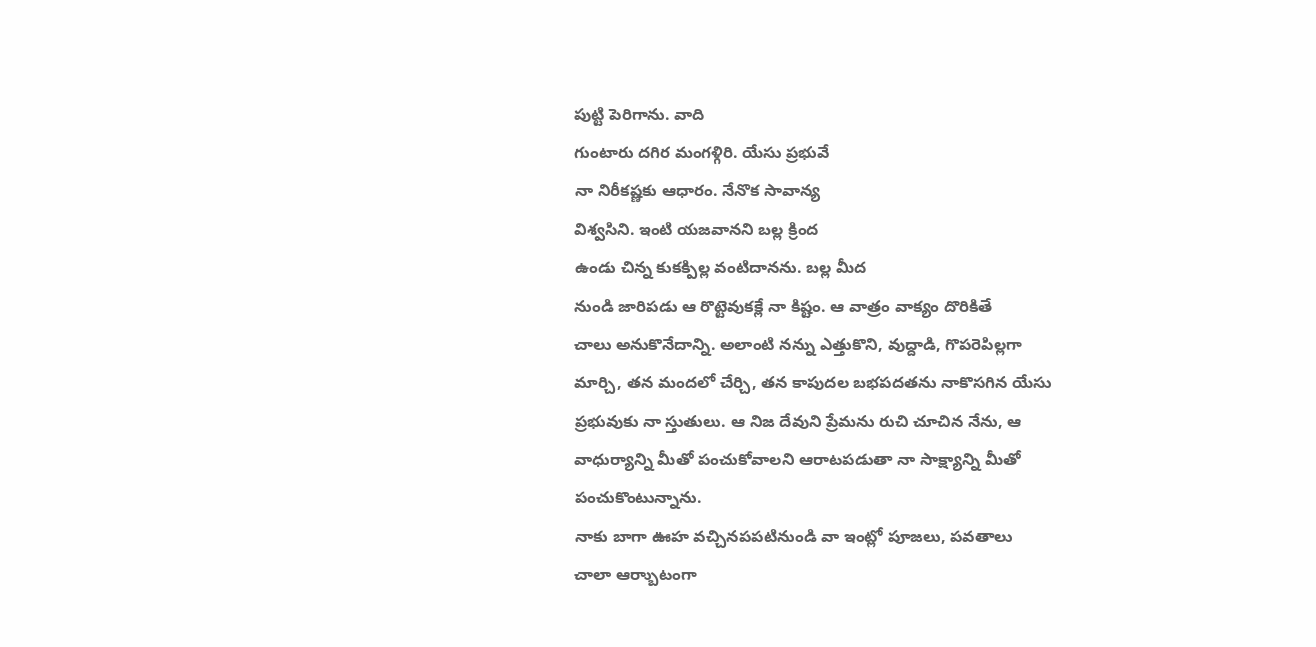పుట్టి పెరిగాను. వాది
గుంటారు దగిర మంగళ్గిరి. యేసు ప్రభువే
నా నిరీకష్ణకు ఆధారం. నేనొక సావాన్య
విశ్వసిని. ఇంటి యజవానని బల్ల క్రింద
ఉండు చిన్న కుకక్పిల్ల వంటిదానను. బల్ల మీద
నుండి జారిపడు ఆ రొట్టెవుకక్లే నా కిష్టం. ఆ వాత్రం వాక్యం దొరికితే
చాలు అనుకొనేదాన్ని. అలాంటి నన్ను ఎత్తుకొని, వుద్దాడి, గొపరెపిల్లగా
మార్చి, తన మందలో చేర్చి, తన కాపుదల బభపదతను నాకొసగిన యేసు
ప్రభువుకు నా స్తుతులు. ఆ నిజ దేవుని ప్రేమను రుచి చూచిన నేను, ఆ
వాధుర్యాన్ని మీతో పంచుకోవాలని ఆరాటపడుతా నా సాక్ష్యాన్ని మీతో
పంచుకొంటున్నాను.
నాకు బాగా ఊహ వచ్చినపపటినుండి వా ఇంట్లో పూజలు, పవతాలు
చాలా ఆర్బాుటంగా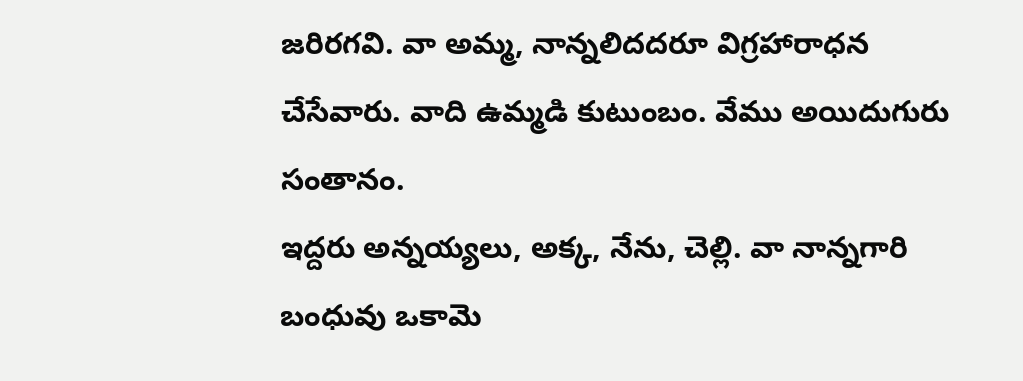జరిరగవి. వా అమ్మ, నాన్నలిదదరూ విగ్రహారాధన
చేసేవారు. వాది ఉమ్మడి కుటుంబం. వేము అయిదుగురు సంతానం.
ఇద్దరు అన్నయ్యలు, అక్క, నేను, చెల్లి. వా నాన్నగారి బంధువు ఒకామె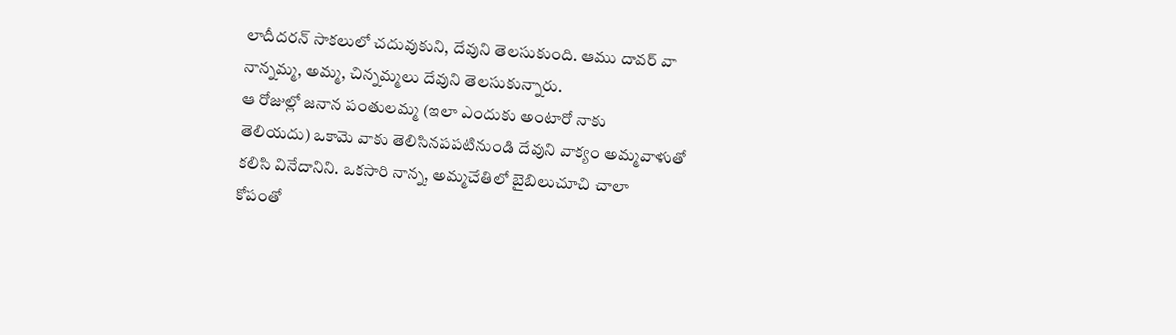లాదీదరన్ సాకలులో చదువుకుని, దేవుని తెలసుకుంది. ఆము దావర్ వా
నాన్నమ్మ, అమ్మ, చిన్నమ్మలు దేవుని తెలసుకున్నారు.
ఆ రోజుల్లో జనాన పంతులమ్మ (ఇలా ఎందుకు అంటారో నాకు
తెలియదు) ఒకామె వాకు తెలిసినపపటినుండి దేవుని వాక్యం అమ్మవాళుతో
కలిసి వినేదానిని. ఒకసారి నాన్న, అమ్మచేతిలో బైబిలుచూచి చాలా
కోపంతో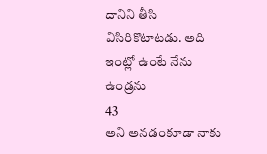దానిని తీసి విసిరికొటాటడు. అది ఇంట్లో ఉంటే నేను ఉండ్రను
43
అని అనడంకూడా నాకు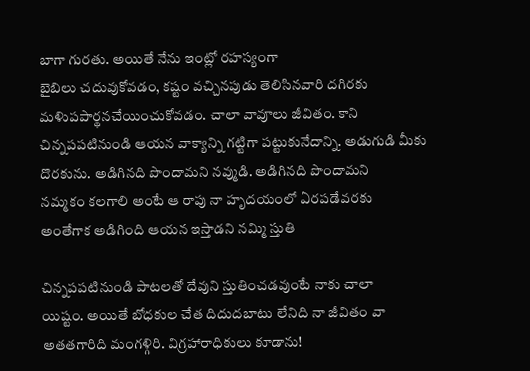బాగా గురతు. అయితే నేను ఇంట్లో రహస్యంగా
బైబిలు చదువుకోవడం, కష్టం వచ్చినపుడు తెలిసినవారి దగిరకు
మళిుపపార్థనచేయించుకోవడం. చాలా వావూలు జీవితం. కాని
చిన్నపపటినుండి ఆయన వాక్యాన్ని గట్టిగా పట్టుకునేదాన్ని. అడుగుడి మీకు
దొరకును. అడిగినది పొందామని నవ్ముడి. అడిగినది పొందామని
నమ్మకం కలగాలి అంటే ఆ రాపు నా హృదయంలో ఏరపడేవరకు
అంతేగాక అడిగింది ఆయన ఇస్తాడని నమ్మి స్తుతి

చిన్నపపటినుండి పాటలతో దేవుని స్తుతించడవుంటే నాకు చాలా
యిష్టం. అయితే బోధకుల చేత దిదుదబాటు లేనిది నా జీవితం వా
అతతగారిది మంగళ్గిరి. విగ్రహారాధికులు కూడాను!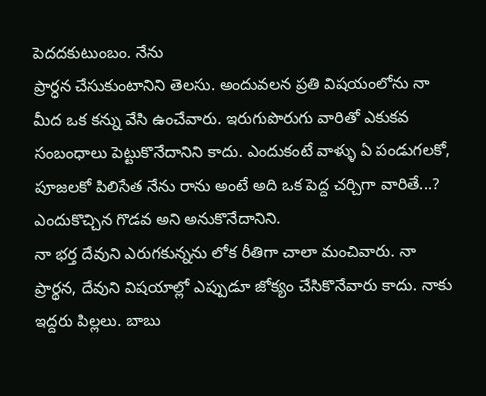పెదదకుటుంబం. నేను
ప్రార్ధన చేసుకుంటానిని తెలసు. అందువలన ప్రతి విషయంలోను నా
మీద ఒక కన్ను వేసి ఉంచేవారు. ఇరుగుపొరుగు వారితో ఎకుకవ
సంబంధాలు పెట్టుకొనేదానిని కాదు. ఎందుకంటే వాళ్ళు ఏ పండుగలకో,
పూజలకో పిలిసేత నేను రాను అంటే అది ఒక పెద్ద చర్చిగా వారితే...?
ఎందుకొచ్చిన గొడవ అని అనుకొనేదానిని.
నా భర్త దేవుని ఎరుగకున్నను లోక రీతిగా చాలా మంచివారు. నా
ప్రార్థన, దేవుని విషయాల్లో ఎప్పుడూ జోక్యం చేసికొనేవారు కాదు. నాకు
ఇద్దరు పిల్లలు. బాబు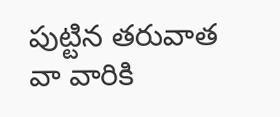పుట్టిన తరువాత వా వారికి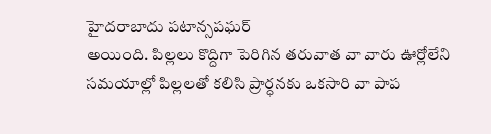హైదరాబాదు పటాన్సపఘర్
అయింది. పిల్లలు కొద్దిగా పెరిగిన తరువాత వా వారు ఊర్లోలేని
సమయాల్లో పిల్లలతో కలిసి ప్రార్ధనకు ఒకసారి వా పాప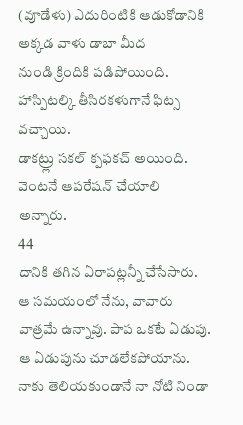(వూడేళు) ఎదురింటికి ఆడుకోడానికి అక్కడ వాళు డాబా మీద
నుండి క్రిందికి పడిపోయింది. హాస్పిటల్కి తీసిరకళుగానే ఫిట్స వచ్చాయి.
డాకట్ర్లు సకల్ క్పఫకచ్ అయింది. వెంటనే ఆపరేషన్ చేయాలి అన్నారు.
44
దానికి తగిన ఏరాపట్లన్నీ చేసేసారు. ఆ సమయంలో నేను, వావారు
వాత్రమే ఉన్నావు. పాప ఒకటే ఏడుపు. ఆ ఏడుపును చూడలేకపోయాను.
నాకు తెలియకుండానే నా నోటి నిండా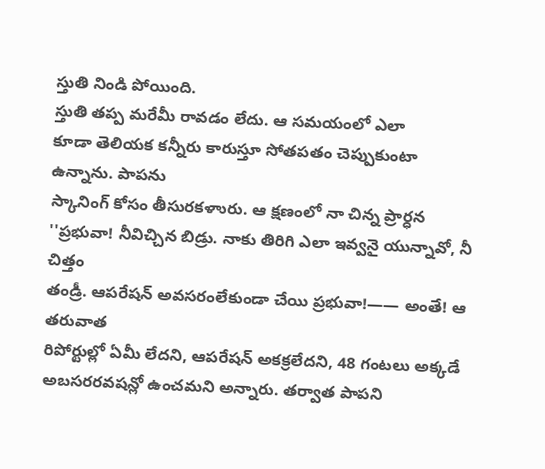స్తుతి నిండి పోయింది.
స్తుతి తప్ప మరేమీ రావడం లేదు. ఆ సమయంలో ఎలా
కూడా తెలియక కన్నీరు కారుస్తూ సోతపతం చెప్పుకుంటా ఉన్నాను. పాపను
స్కానింగ్ కోసం తీసురకళాురు. ఆ క్షణంలో నా చిన్న ప్రార్ధన
''ప్రభువా! నీవిచ్చిన బిడ్రు. నాకు తిరిగి ఎలా ఇవ్వనై యున్నావో, నీ చిత్తం
తండ్రీ. ఆపరేషన్ అవసరంలేకుండా చేయి ప్రభువా!—— అంతే! ఆ తరువాత
రిపోర్టుల్లో ఏమీ లేదని, ఆపరేషన్ అకక్రలేదని, 48 గంటలు అక్కడే
అబసరరవషన్లో ఉంచమని అన్నారు. తర్వాత పాపని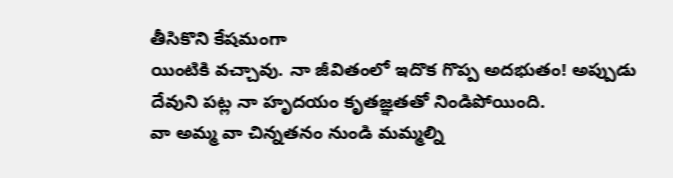తీసికొని కేషమంగా
యింటికి వచ్చావు. నా జీవితంలో ఇదొక గొప్ప అదభుతం! అప్పుడు
దేవుని పట్ల నా హృదయం కృతజ్ఞతతో నిండిపోయింది.
వా అమ్మ వా చిన్నతనం నుండి మమ్మల్ని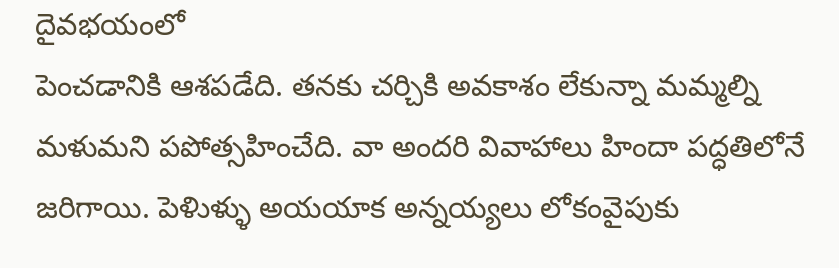దైవభయంలో
పెంచడానికి ఆశపడేది. తనకు చర్చికి అవకాశం లేకున్నా మమ్మల్ని
మళుమని పపోత్సహించేది. వా అందరి వివాహాలు హిందా పద్ధతిలోనే
జరిగాయి. పెళిుళ్ళు అయయాక అన్నయ్యలు లోకంవైపుకు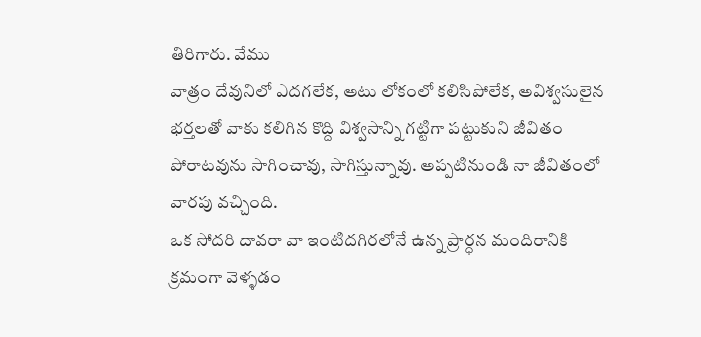తిరిగారు. వేము
వాత్రం దేవునిలో ఎదగలేక, అటు లోకంలో కలిసిపోలేక, అవిశ్వసులైన
భర్తలతో వాకు కలిగిన కొద్ది విశ్వసాన్ని గట్టిగా పట్టుకుని జీవితం
పోరాటవును సాగించావు, సాగిస్తున్నావు. అప్పటినుండి నా జీవితంలో
వారపు వచ్చింది.
ఒక సోదరి దావరా వా ఇంటిదగిరలోనే ఉన్న ప్రార్ధన మందిరానికి
క్రమంగా వెళ్ళడం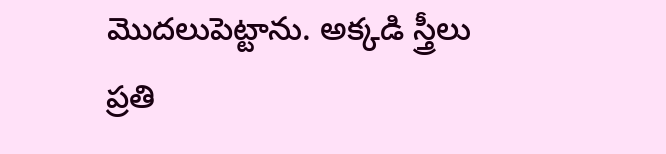మొదలుపెట్టాను. అక్కడి స్త్రీలు ప్రతి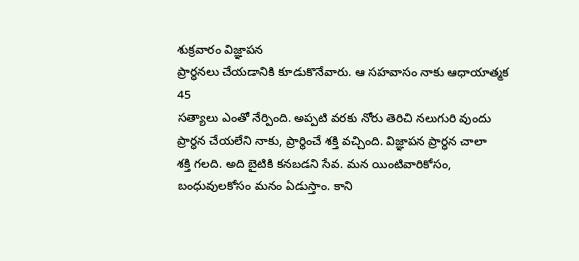శుక్రవారం విజ్ఞాపన
ప్రార్ధనలు చేయడానికి కూడుకొనేవారు. ఆ సహవాసం నాకు ఆధాయాత్మక
45
సత్యాలు ఎంతో నేర్పింది. అప్పటి వరకు నోరు తెరిచి నలుగురి వుందు
ప్రార్ధన చేయలేని నాకు, ప్రార్థించే శక్తి వచ్చింది. విజ్ఞాపన ప్రార్ధన చాలా
శక్తి గలది. అది బైటికి కనబడని సేవ. మన యింటివారికోసం,
బంధువులకోసం మనం ఏడుస్తాం. కాని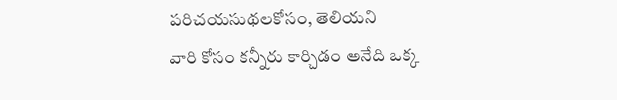పరిచయసుథలకోసం, తెలియని
వారి కోసం కన్నీరు కార్చిడం అనేది ఒక్క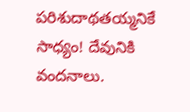పరిశుదాథతయ్మనికే సాధ్యం! దేవునికి
వందనాలు.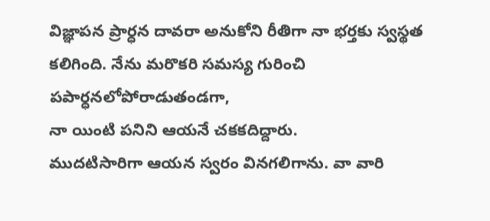విజ్ఞాపన ప్రార్ధన దావరా అనుకోని రీతిగా నా భర్తకు స్వస్థత
కలిగింది. నేను మరొకరి సమస్య గురించి పపార్ధనలోపోరాడుతండగా,
నా యింటి పనిని ఆయనే చకకదిద్దారు.
ముదటిసారిగా ఆయన స్వరం వినగలిగాను. వా వారి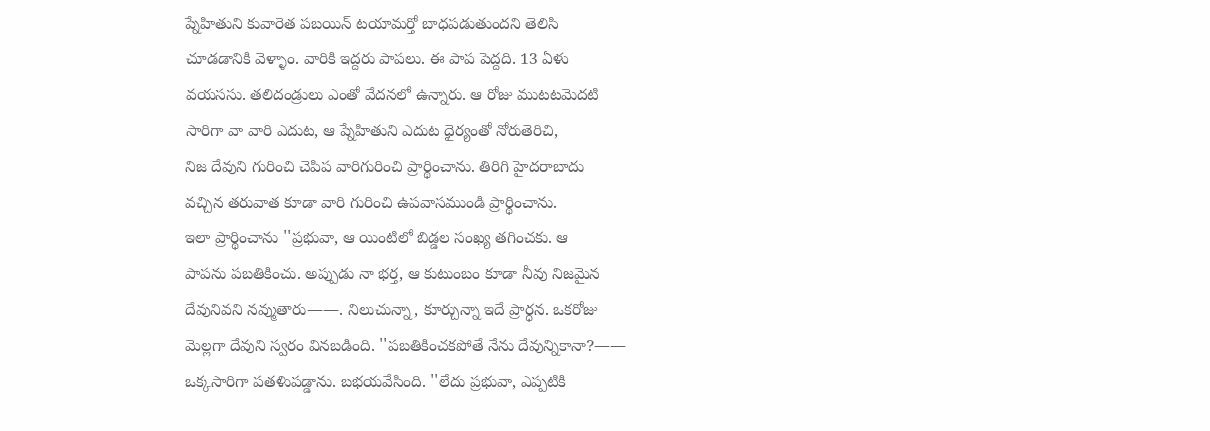ప్నేహితుని కువారెత పబయిన్ టయామర్తో బాధపడుతుందని తెలిసి
చూడడానికి వెళ్ళాం. వారికి ఇద్దరు పాపలు. ఈ పాప పెద్దది. 13 ఏళు
వయససు. తలిదండ్రులు ఎంతో వేదనలో ఉన్నారు. ఆ రోజు ముటటవెుదటి
సారిగా వా వారి ఎదుట, ఆ ప్నేహితుని ఎదుట ధైర్యంతో నోరుతెరిచి,
నిజ దేవుని గురించి చెపిప వారిగురించి ప్రార్థించాను. తిరిగి హైదరాబాదు
వచ్చిన తరువాత కూడా వారి గురించి ఉపవాసముండి ప్రార్థించాను.
ఇలా ప్రార్థించాను ''ప్రభువా, ఆ యింటిలో బిడ్డల సంఖ్య తగించకు. ఆ
పాపను పబతికించు. అప్పుడు నా భర్త, ఆ కుటుంబం కూడా నీవు నిజమైన
దేవునివని నవ్ముతారు——. నిలుచున్నా, కూర్చున్నా ఇదే ప్రార్ధన. ఒకరోజు
మెల్లగా దేవుని స్వరం వినబడింది. ''పబతికించకపోతే నేను దేవున్నికానా?——
ఒక్కసారిగా పతళిుపడ్డాను. బభయవేసింది. ''లేదు ప్రభువా, ఎప్పటికి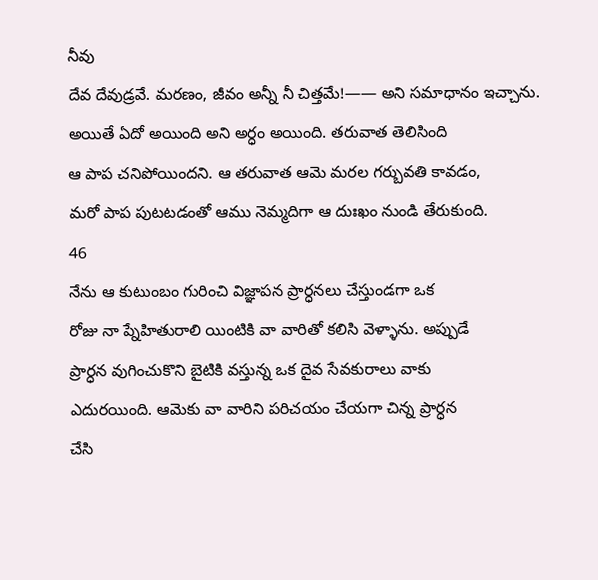నీవు
దేవ దేవుడ్రవే. మరణం, జీవం అన్నీ నీ చిత్తమే!—— అని సమాధానం ఇచ్చాను.
అయితే ఏదో అయింది అని అర్ధం అయింది. తరువాత తెలిసింది
ఆ పాప చనిపోయిందని. ఆ తరువాత ఆమె మరల గర్బువతి కావడం,
మరో పాప పుటటడంతో ఆము నెమ్మదిగా ఆ దుఃఖం నుండి తేరుకుంది.
46
నేను ఆ కుటుంబం గురించి విజ్ఞాపన ప్రార్ధనలు చేస్తుండగా ఒక
రోజు నా ప్నేహితురాలి యింటికి వా వారితో కలిసి వెళ్ళాను. అప్పుడే
ప్రార్ధన వుగించుకొని బైటికి వస్తున్న ఒక దైవ సేవకురాలు వాకు
ఎదురయింది. ఆమెకు వా వారిని పరిచయం చేయగా చిన్న ప్రార్ధన
చేసి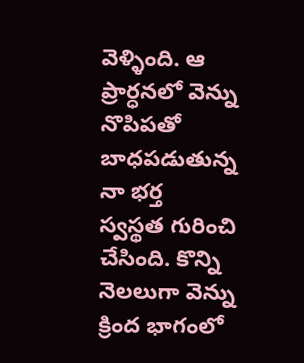వెళ్ళింది. ఆ ప్రార్ధనలో వెన్ను నొపిపతో బాధపడుతున్న నా భర్త
స్వస్థత గురించి చేసింది. కొన్ని నెలలుగా వెన్ను క్రింద భాగంలో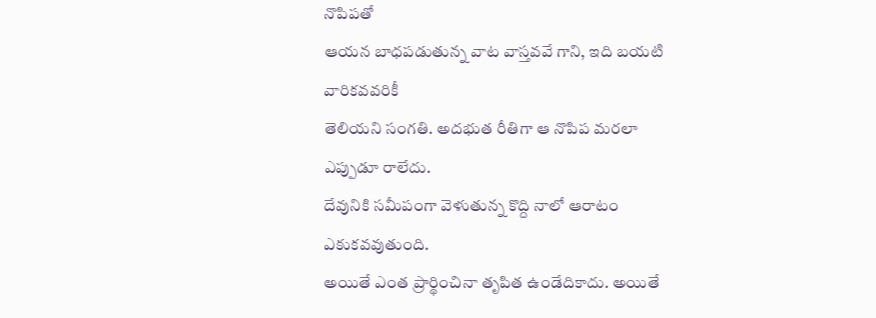నొపిపతో
ఆయన బాధపడుతున్న వాట వాస్తవవే గాని, ఇది బయటి వారికవవరికీ
తెలియని సంగతి. అదభుత రీతిగా ఆ నొపిప మరలా ఎప్పుడూ రాలేదు.
దేవునికి సమీపంగా వెళుతున్న కొద్ది నాలో ఆరాటం ఎకుకవవుతుంది.
అయితే ఎంత ప్రార్థించినా తృపిత ఉండేదికాదు. అయితే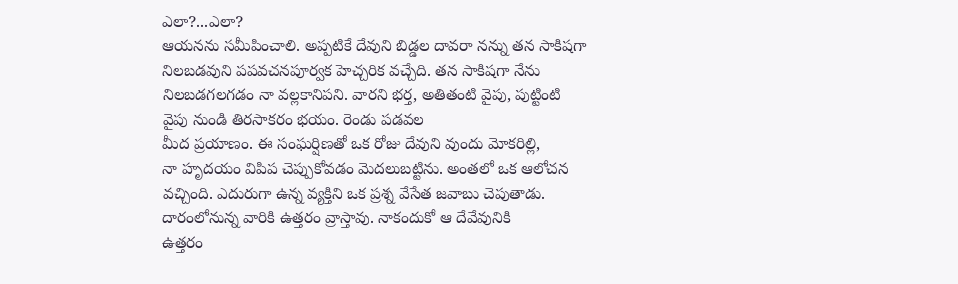ఎలా?...ఎలా?
ఆయనను సమీపించాలి. అప్పటికే దేవుని బిడ్డల దావరా నన్ను తన సాకిషగా
నిలబడవుని పపవచనపూర్వక హెచ్చరిక వచ్చేది. తన సాకిషగా నేను
నిలబడగలగడం నా వల్లకానిపని. వారని భర్త, అతితంటి వైపు, పుట్టింటి
వైపు నుండి తిరసాకరం భయం. రెండు పడవల
మీద ప్రయాణం. ఈ సంఘర్షిణతో ఒక రోజు దేవుని వుందు మోకరిల్లి,
నా హృదయం విపిప చెప్పుకోవడం వెుదలుబట్టిను. అంతలో ఒక ఆలోచన
వచ్చింది. ఎదురుగా ఉన్న వ్యక్తిని ఒక ప్రశ్న వేసేత జవాబు చెపుతాడు.
దారంలోనున్న వారికి ఉత్తరం వ్రాస్తావు. నాకందుకో ఆ దేవేవునికి
ఉత్తరం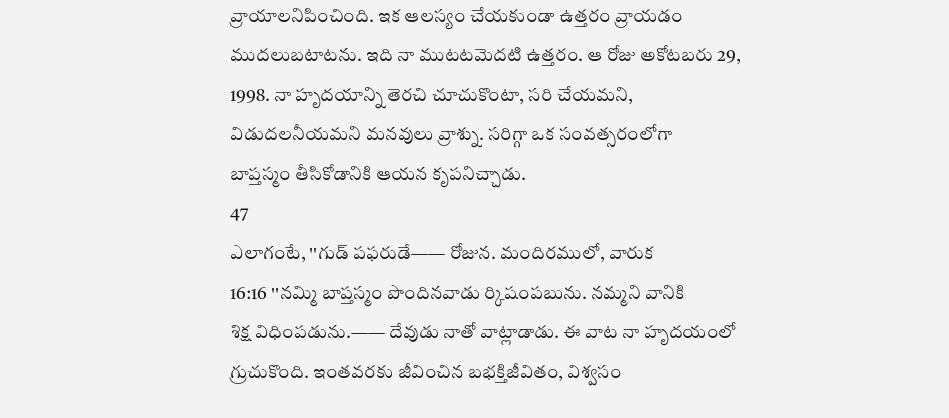వ్రాయాలనిపించింది. ఇక ఆలస్యం చేయకుండా ఉత్తరం వ్రాయడం
ముదలుబటాటను. ఇది నా ముటటవెుదటి ఉత్తరం. ఆ రోజు అకోటబరు 29,
1998. నా హృదయాన్ని తెరచి చూచుకొంటా, సరి చేయమని,
విడుదలనీయమని మనవులు వ్రాశ్ను. సరిగ్గా ఒక సంవత్సరంలోగా
బాప్తస్మం తీసికోడానికి ఆయన కృపనిచ్చాడు.
47
ఎలాగంటే, ''గుడ్ పఫరుడే—— రోజున. మందిరములో, వారుక
16:16 ''నమ్మి బాప్తస్మం పొందినవాడు ర్కిషంపబును. నమ్మని వానికి
శిక్ష విధింపడును.—— దేవుడు నాతో వాట్లాడాడు. ఈ వాట నా హృదయంలో
గ్రుచుకొంది. ఇంతవరకు జీవించిన బభక్తిజీవితం, విశ్వసం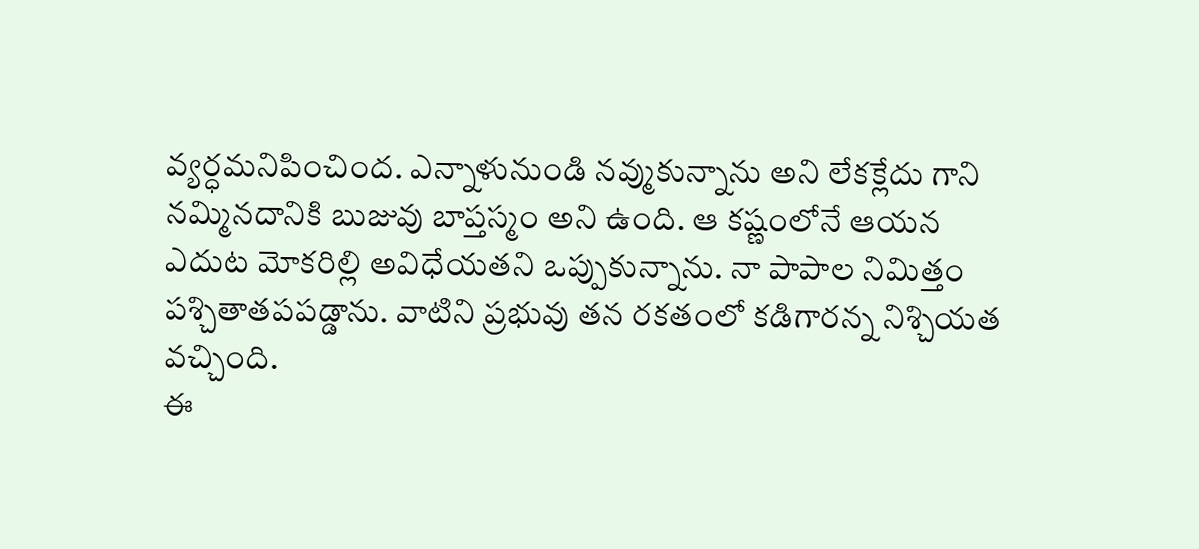వ్యర్ధమనిపించింద. ఎన్నాళునుండి నవ్ముకున్నాను అని లేకక్లేదు గాని
నమ్మినదానికి బుజువు బాప్తస్మం అని ఉంది. ఆ కష్ణంలోనే ఆయన
ఎదుట మోకరిల్లి అవిధేయతని ఒప్పుకున్నాను. నా పాపాల నిమిత్తం
పశ్చితాతపపడ్డాను. వాటిని ప్రభువు తన రకతంలో కడిగారన్న నిశ్చియత
వచ్చింది.
ఈ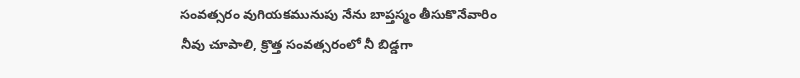సంవత్సరం వుగియకమునుపు నేను బాప్తస్మం తీసుకొనేవారిం
నీవు చూపాలి, క్రొత్త సంవత్సరంలో నీ బిడ్డగా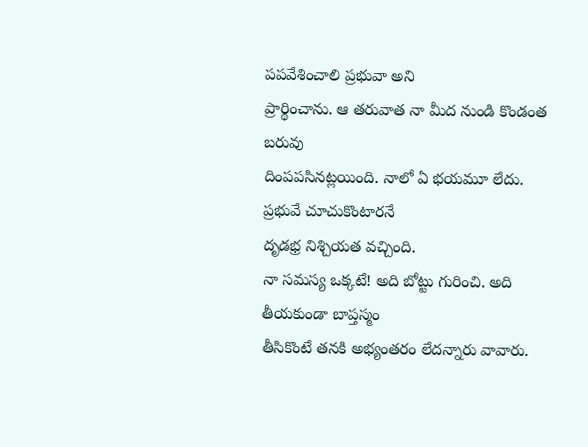పపవేశించాలి ప్రభువా అని
ప్రార్థించాను. ఆ తరువాత నా మీద నుండి కొండంత బరువు
దింపపసినట్లయింది. నాలో ఏ భయమూ లేదు. ప్రభువే చూచుకొంటారనే
దృడభ్ర నిశ్చియత వచ్చింది.
నా సమస్య ఒక్కటే! అది బోట్టు గురించి. అది తీయకుండా బాప్తస్మం
తీసికొంటే తనకి అభ్యంతరం లేదన్నారు వావారు.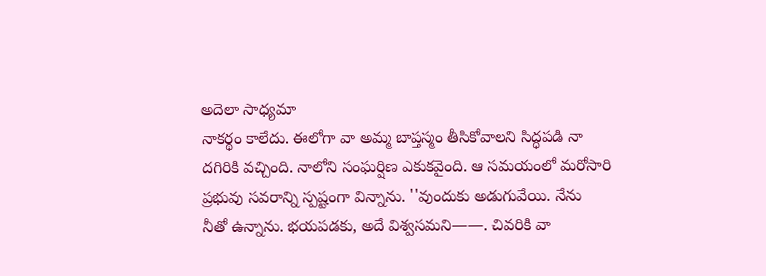అదెలా సాధ్యమా
నాకర్థం కాలేదు. ఈలోగా వా అమ్మ బాప్తస్మం తీసికోవాలని సిద్ధపడి నా
దగిరికి వచ్చింది. నాలోని సంఘర్షిణ ఎకుకవైంది. ఆ సమయంలో మరోసారి
ప్రభువు సవరాన్ని స్పష్టంగా విన్నాను. ''వుందుకు అడుగువేయి. నేను
నీతో ఉన్నాను. భయపడకు, అదే విశ్వసమని——. చివరికి వా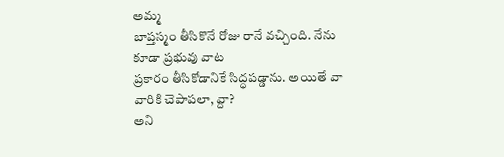అమ్మ
బాప్తస్మం తీసికొనే రోజు రానే వచ్చింది. నేను కూడా ప్రభువు వాట
ప్రకారం తీసికోడానికే సిద్ధపడ్డాను. అయితే వా వారికి చెపాపలా, వ్దా?
అని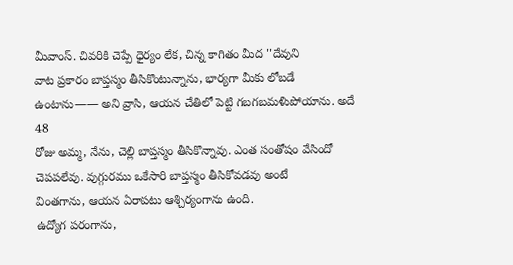మీవాంస్. చివరికి చెప్పే ధైర్యం లేక, చిన్న కాగితం మీద ''దేవుని
వాట ప్రకారం బాప్తస్మం తీసికొంటున్నాను, భార్యగా మీకు లోబడే
ఉంటాను—— అని వ్రాసి, ఆయన చేతిలో పెట్టి గబగబమళిుపోయాను. అదే
48
రోజు అమ్మ, నేను, చెల్లి బాప్తస్మం తీసికొన్నావు. ఎంత సంతోషం వేసిందో
చెపపలేవు. వుగ్గురము ఒకేసారి బాప్తస్మం తీసికోవడవు అంటే
వింతగాను, ఆయన ఏరాపటు ఆశ్చిర్యంగాను ఉంది.
ఉద్యోగ పరంగాను,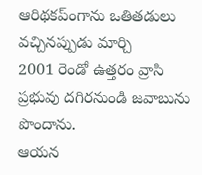ఆరిథకప్ంగాను ఒతితడులు వచ్చినప్పుడు మార్చి
2001 రెండో ఉత్తరం వ్రాసి ప్రభువు దగిరనుండి జవాబును
పొందాను.
ఆయన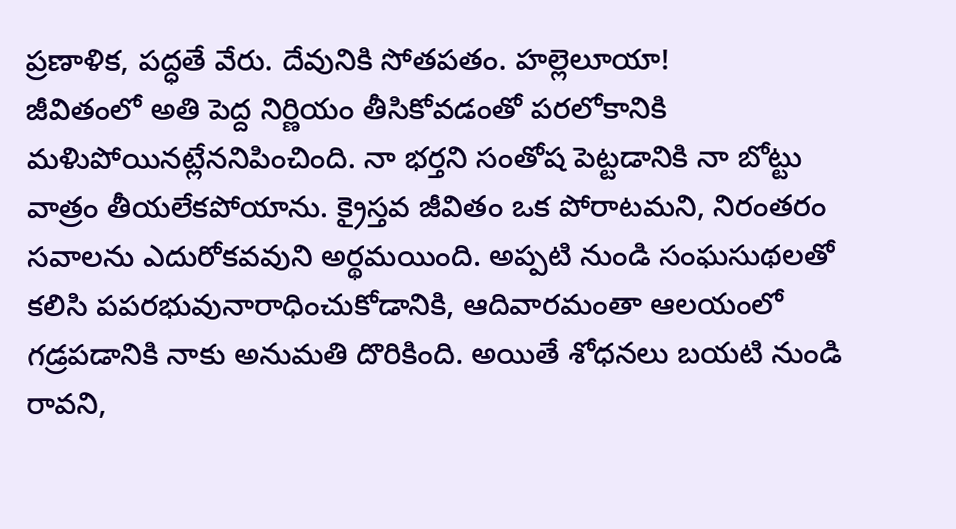ప్రణాళిక, పద్ధతే వేరు. దేవునికి సోతపతం. హల్లెలూయా!
జీవితంలో అతి పెద్ద నిర్ణియం తీసికోవడంతో పరలోకానికి
మళిుపోయినట్లేననిపించింది. నా భర్తని సంతోష పెట్టడానికి నా బోట్టు
వాత్రం తీయలేకపోయాను. క్రైస్తవ జీవితం ఒక పోరాటమని, నిరంతరం
సవాలను ఎదురోకవవుని అర్థమయింది. అప్పటి నుండి సంఘసుథలతో
కలిసి పపరభువునారాధించుకోడానికి, ఆదివారమంతా ఆలయంలో
గడ్రపడానికి నాకు అనుమతి దొరికింది. అయితే శోధనలు బయటి నుండి
రావని,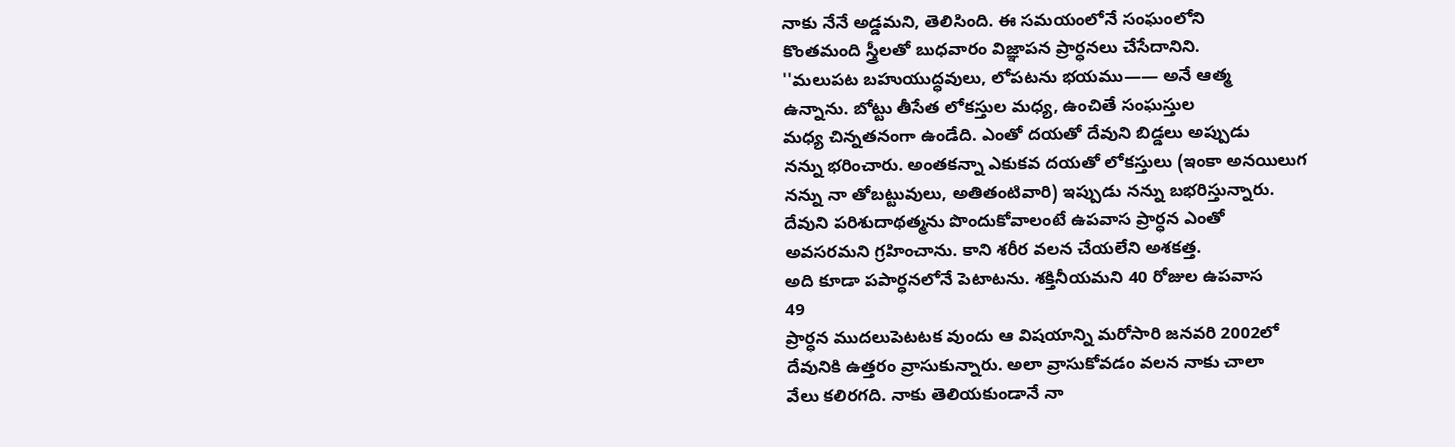నాకు నేనే అడ్డమని, తెలిసింది. ఈ సమయంలోనే సంఘంలోని
కొంతమంది స్త్రీలతో బుధవారం విజ్ఞాపన ప్రార్ధనలు చేసేదానిని.
''మలుపట బహుయుద్ధవులు, లోపటను భయము—— అనే ఆత్మ
ఉన్నాను. బోట్టు తీసేత లోకస్తుల మధ్య, ఉంచితే సంఘస్తుల
మధ్య చిన్నతనంగా ఉండేది. ఎంతో దయతో దేవుని బిడ్డలు అప్పుడు
నన్ను భరించారు. అంతకన్నా ఎకుకవ దయతో లోకస్తులు (ఇంకా అనయిలుగ
నన్ను నా తోబట్టువులు, అతితంటివారి) ఇప్పుడు నన్ను బభరిస్తున్నారు.
దేవుని పరిశుదాథత్మను పొందుకోవాలంటే ఉపవాస ప్రార్ధన ఎంతో
అవసరమని గ్రహించాను. కాని శరీర వలన చేయలేని అశకత్త.
అది కూడా పపార్ధనలోనే పెటాటను. శక్తినీయమని 40 రోజుల ఉపవాస
49
ప్రార్ధన ముదలుపెటటక వుందు ఆ విషయాన్ని మరోసారి జనవరి 2002లో
దేవునికి ఉత్తరం వ్రాసుకున్నారు. అలా వ్రాసుకోవడం వలన నాకు చాలా
వేలు కలిరగది. నాకు తెలియకుండానే నా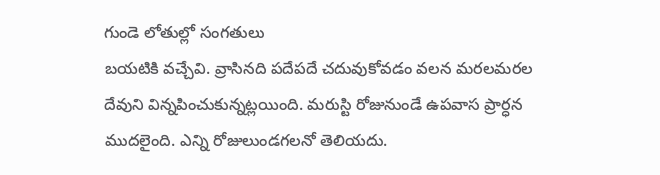గుండె లోతుల్లో సంగతులు
బయటికి వచ్చేవి. వ్రాసినది పదేపదే చదువుకోవడం వలన మరలమరల
దేవుని విన్నపించుకున్నట్లయింది. మరుస్టి రోజునుండే ఉపవాస ప్రార్ధన
ముదలైంది. ఎన్ని రోజులుండగలనో తెలియదు.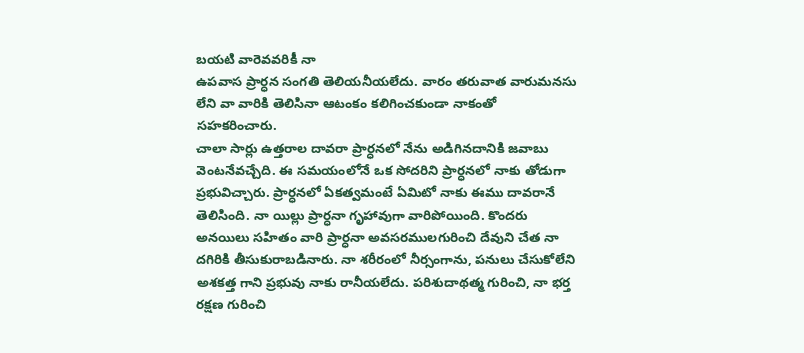బయటి వారెవవరికీ నా
ఉపవాస ప్రార్ధన సంగతి తెలియనీయలేదు. వారం తరువాత వారుమనసు
లేని వా వారికి తెలిసినా ఆటంకం కలిగించకుండా నాకంతో
సహకరించారు.
చాలా సార్లు ఉత్తరాల దావరా ప్రార్ధనలో నేను అడిగినదానికి జవాబు
వెంటనేవచ్చేది. ఈ సమయంలోనే ఒక సోదరిని ప్రార్ధనలో నాకు తోడుగా
ప్రభువిచ్చారు. ప్రార్ధనలో ఏకత్వమంటే ఏమిటో నాకు ఈము దావరానే
తెలిసింది. నా యిల్లు ప్రార్ధనా గృహావుగా వారిపోయింది. కొందరు
అనయిలు సహితం వారి ప్రార్ధనా అవసరములగురించి దేవుని చేత నా
దగిరికి తీసుకురాబడినారు. నా శరీరంలో నీర్సంగాను, పనులు చేసుకోలేని
అశకత్త గాని ప్రభువు నాకు రానీయలేదు. పరిశుదాథత్మ గురించి, నా భర్త
రక్షణ గురించి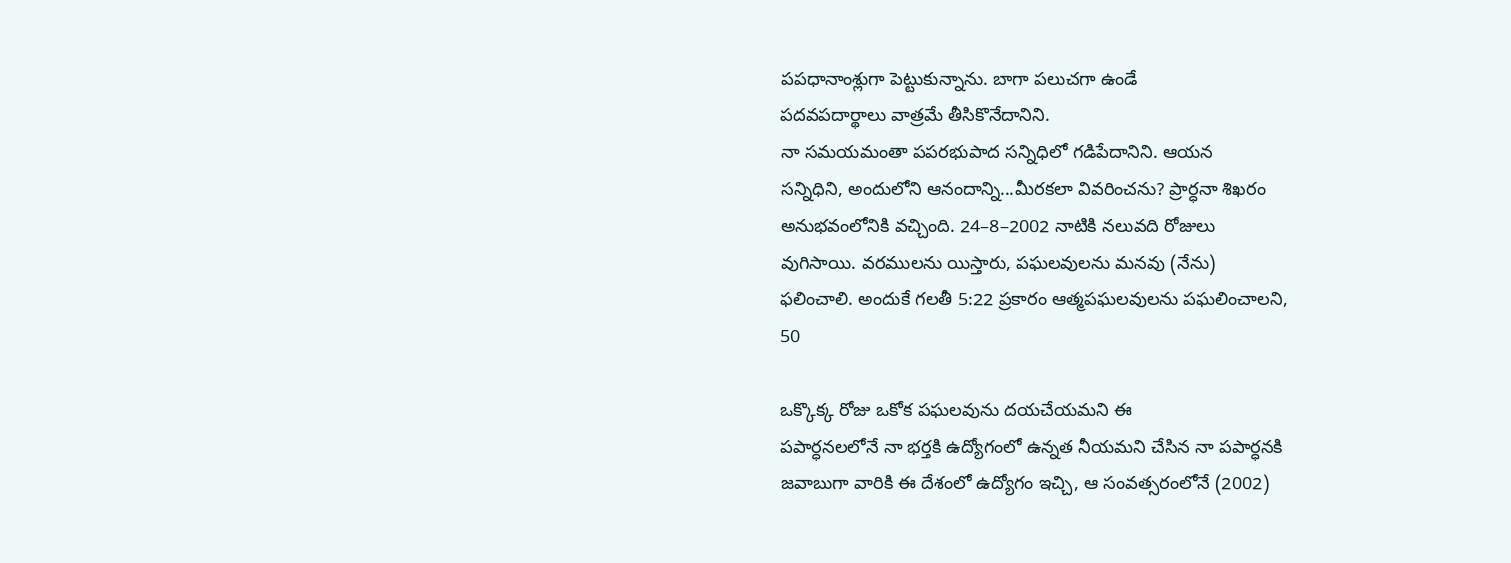పపధానాంశ్లుగా పెట్టుకున్నాను. బాగా పలుచగా ఉండే
పదవపదార్థాలు వాత్రమే తీసికొనేదానిని.
నా సమయమంతా పపరభుపాద సన్నిధిలో గడిపేదానిని. ఆయన
సన్నిధిని, అందులోని ఆనందాన్ని...మీరకలా వివరించను? ప్రార్ధనా శిఖరం
అనుభవంలోనికి వచ్చింది. 24–8–2002 నాటికి నలువది రోజులు
వుగిసాయి. వరములను యిస్తారు, పఘలవులను మనవు (నేను)
ఫలించాలి. అందుకే గలతీ 5:22 ప్రకారం ఆత్మపఘలవులను పఘలించాలని,
50

ఒక్కొక్క రోజు ఒకోక పఘలవును దయచేయమని ఈ
పపార్ధనలలోనే నా భర్తకి ఉద్యోగంలో ఉన్నత నీయమని చేసిన నా పపార్ధనకి
జవాబుగా వారికి ఈ దేశంలో ఉద్యోగం ఇచ్చి, ఆ సంవత్సరంలోనే (2002)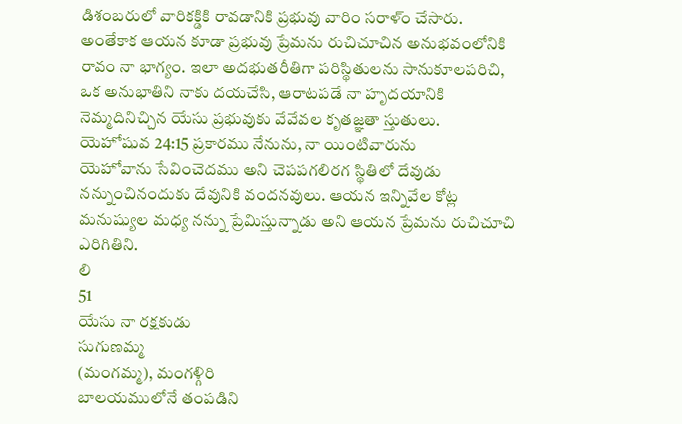డిశంబరులో వారికక్డికి రావడానికి ప్రభువు వారిం సరాళ్ం చేసారు.
అంతేకాక ఆయన కూడా ప్రభువు ప్రేమను రుచిచూచిన అనుభవంలోనికి
రావం నా భాగ్యం. ఇలా అదభుతరీతిగా పరిస్థితులను సానుకూలపరిచి,
ఒక అనుభాతిని నాకు దయచేసి, ఆరాటపడే నా హృదయానికి
నెమ్మదినిచ్చిన యేసు ప్రభువుకు వేవేవల కృతజ్ఞతా స్తుతులు.
యెహోషువ 24:15 ప్రకారము నేనును, నా యింటివారును
యెహోవాను సేవించెదము అని చెపపగలిరగ స్థితిలో దేవుడు
నన్నుంచినందుకు దేవునికి వందనవులు. ఆయన ఇన్నివేల కోట్ల
మనుష్యుల మధ్య నన్ను ప్రేమిస్తున్నాడు అని ఆయన ప్రేమను రుచిచూచి
ఎరిగితిని.
లి
51
యేసు నా రక్షకుడు
సుగుణమ్మ
(మంగమ్మ), మంగళ్గిరి
బాలయములోనే తంపడిని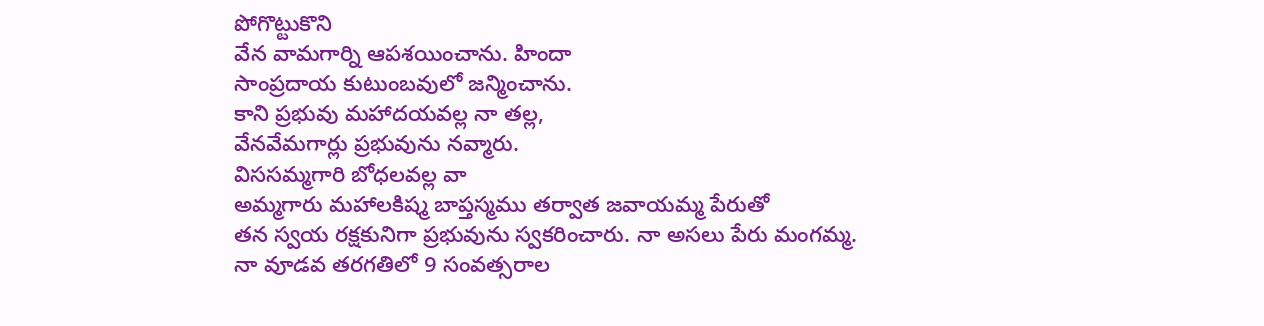పోగొట్టుకొని
వేన వామగార్ని ఆపశయించాను. హిందా
సాంప్రదాయ కుటుంబవులో జన్మించాను.
కాని ప్రభువు మహాదయవల్ల నా తల్ల,
వేనవేమగార్లు ప్రభువును నవ్మారు.
విససమ్మగారి బోధలవల్ల వా
అమ్మగారు మహాలకిష్మ బాప్తస్మము తర్వాత జవాయమ్మ పేరుతో
తన స్వయ రక్షకునిగా ప్రభువును స్వకరించారు. నా అసలు పేరు మంగమ్మ.
నా వూడవ తరగతిలో 9 సంవత్సరాల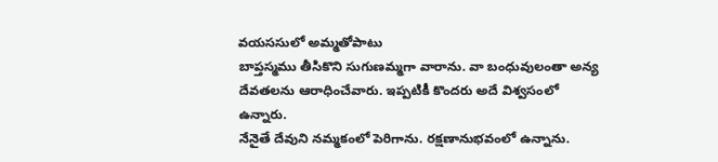వయససులో అమ్మతోపాటు
బాప్తస్మము తీసికొని సుగుణమ్మగా వారాను. వా బంధువులంతా అన్య
దేవతలను ఆరాధించేవారు. ఇప్పటికీ కొందరు అదే విశ్వసంలో ఉన్నారు.
నేనైతే దేవుని నమ్మకంలో పెరిగాను. రక్షణానుభవంలో ఉన్నాను.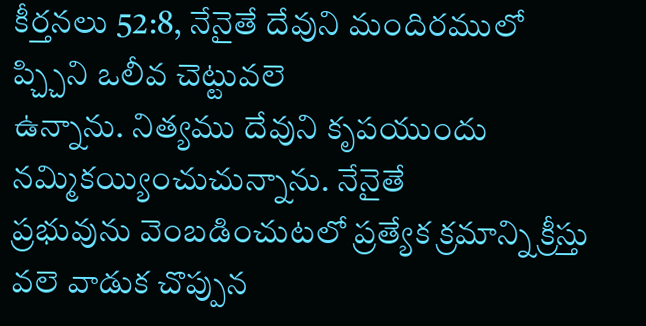కీర్తనలు 52:8, నేనైతే దేవుని మందిరములో ప్చ్చిని ఒలీవ చెట్టువలె
ఉన్నాను. నిత్యము దేవుని కృపయుందు నమ్మికయ్యించుచున్నాను. నేనైతే
ప్రభువును వెంబడించుటలో ప్రత్యేక క్రమాన్ని క్రీస్తు వలె వాడుక చొప్పున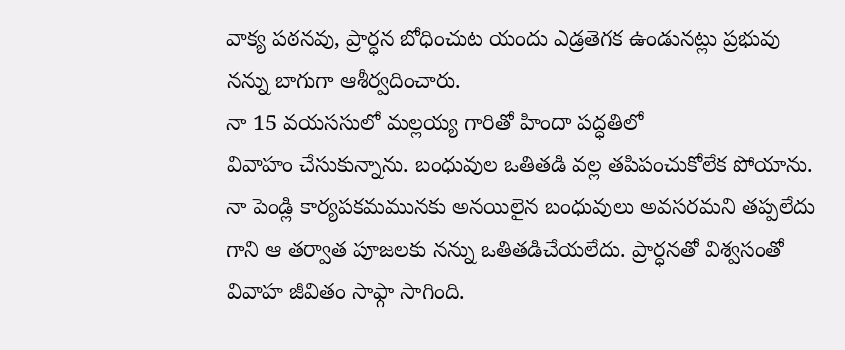వాక్య పఠనవు, ప్రార్ధన బోధించుట యందు ఎడ్రతెగక ఉండునట్లు ప్రభువు
నన్ను బాగుగా ఆశీర్వదించారు.
నా 15 వయససులో మల్లయ్య గారితో హిందా పద్ధతిలో
వివాహం చేసుకున్నాను. బంధువుల ఒతితడి వల్ల తపిపంచుకోలేక పోయాను.
నా పెండ్లి కార్యపకమమునకు అనయిలైన బంధువులు అవసరమని తప్పలేదు
గాని ఆ తర్వాత పూజలకు నన్ను ఒతితడిచేయలేదు. ప్రార్ధనతో విశ్వసంతో
వివాహ జీవితం సాఫ్గా సాగింది.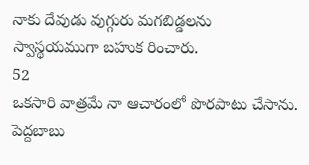నాకు దేవుడు వుగ్గురు మగబిడ్డలను
స్వాస్థయముగా బహుక రించారు.
52
ఒకసారి వాత్రమే నా ఆచారంలో పొరపాటు చేసాను. పెద్దబాబు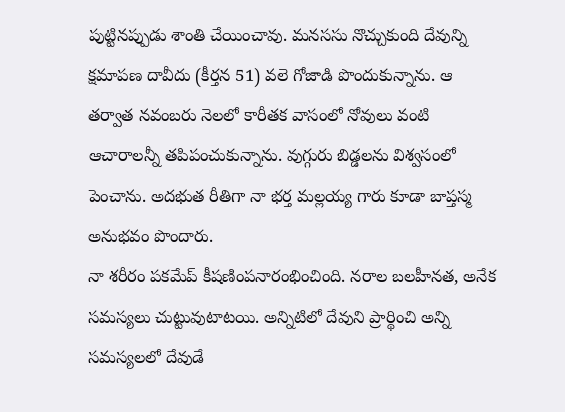పుట్టినప్పుడు శాంతి చేయించావు. మనససు నొచ్చుకుంది దేవున్ని క్షమాపణ దావీదు (కీర్తన 51) వలె గోజాడి పొందుకున్నాను. ఆ తర్వాత నవంబరు నెలలో కారీతక వాసంలో నోవులు వంటి ఆచారాలన్నీ తపిపంచుకున్నాను. వుగ్గురు బిడ్డలను విశ్వసంలో పెంచాను. అదభుత రీతిగా నా భర్త మల్లయ్య గారు కూడా బాప్తస్మ అనుభవం పొందారు.
నా శరీరం పకమేప్ కీషణింపనారంభించింది. నరాల బలహీనత, అనేక సమస్యలు చుట్టువుటాటయి. అన్నిటిలో దేవుని ప్రార్థించి అన్ని సమస్యలలో దేవుడే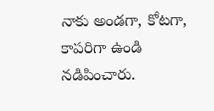నాకు అండగా, కోటగా, కాపరిగా ఉండి నడిపించారు.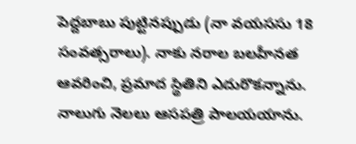పెద్దబాబు పుట్టినప్పుడు (నా వయససు 18 సంవత్సరాలు). నాకు నరాల బలహీనత ఆవరించి, ప్రమాద స్థితిని ఎదురొకన్నాను. నాలుగు నెలలు ఆసపత్రి పాలయయాను.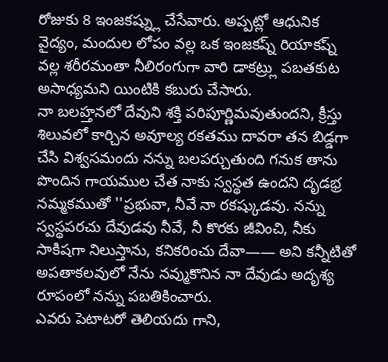రోజుకు 8 ఇంజకష్న్లు చేసేవారు. అప్పట్లో ఆధునిక వైద్యం, మందుల లోపం వల్ల ఒక ఇంజకష్న్ రియాకష్న్ వల్ల శరీరమంతా నీలిరంగుగా వారి డాకట్ర్లు పబతకుట అసాధ్యమని యింటికి కబురు చేసారు.
నా బలహ్తనలో దేవుని శక్తి పరిపూర్ణిమవుతుందని, క్రీస్తు శిలువలో కార్చిన అవూల్య రకతము దావరా తన బిడ్డగా చేసి విశ్వసమందు నన్ను బలపర్చుతుంది గనుక తాను పొందిన గాయముల చేత నాకు స్వస్థత ఉందని దృడభ్ర నమ్మకముతో ''ప్రభువా, నీవే నా రకష్కుడవు. నన్ను స్వస్థపరచు దేవుడవు నీవే, నీ కొరకు జీవించి, నీకు సాకిషగా నిలుస్తాను, కనికరించు దేవా—— అని కన్నీటితో అపతాకలవులో నేను నవ్ముకొనిన నా దేవుడు అదృశ్య రూపంలో నన్ను పబతికించారు.
ఎవరు పెటాటరో తెలియదు గాని,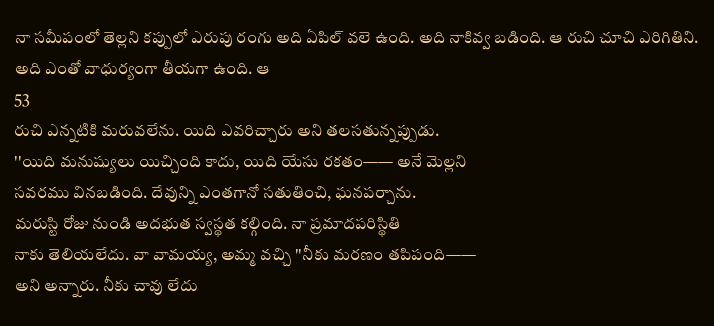నా సమీపంలో తెల్లని కప్పులో ఎరుపు రంగు అది ఏపిల్ వలె ఉంది. అది నాకివ్వ బడింది. ఆ రుచి చూచి ఎరిగితిని. అది ఎంతో వాధుర్యంగా తీయగా ఉంది. ఆ
53
రుచి ఎన్నటికి మరువలేను. యిది ఎవరిచ్చారు అని తలసతున్నప్పుడు.
''యిది మనుష్యులు యిచ్చింది కాదు, యిది యేసు రకతం—— అనే మెల్లని
సవరము వినబడింది. దేవున్ని ఎంతగానో సతుతించి, ఘనపర్చాను.
మరుస్టి రోజు నుండి అదభుత స్వస్థత కల్గింది. నా ప్రమాదపరిస్థితి
నాకు తెలియలేదు. వా వామయ్య, అమ్మ వచ్చి ''నీకు మరణం తపిపంది——
అని అన్నారు. నీకు చావు లేదు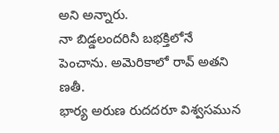అని అన్నారు.
నా బిడ్డలందరినీ బభక్తిలోనే పెంచాను. అమెరికాలో రావ్ అతని
ణతీ.
భార్య అరుణ రుదదరూ విశ్వసమున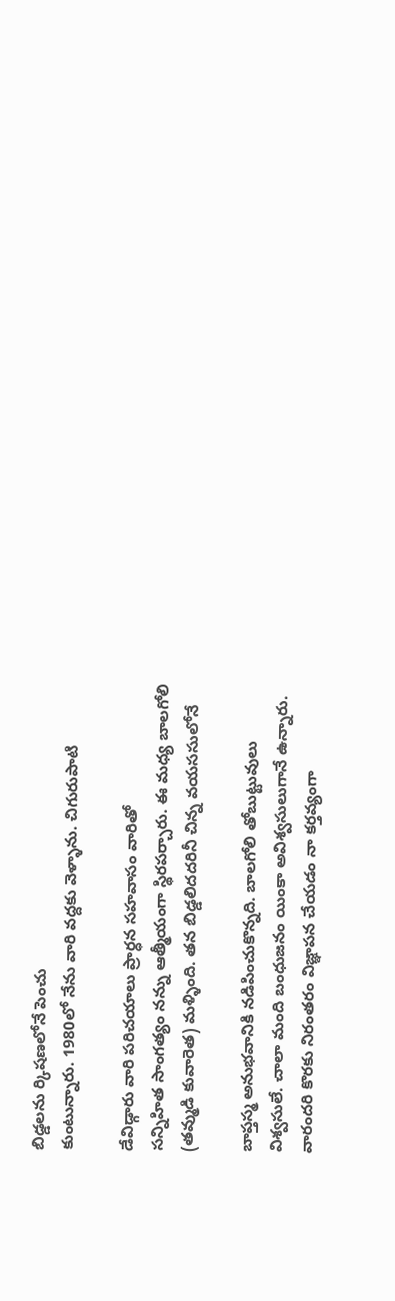బిడ్డలను ర్కిషణలోనే పెంచు
కుంటున్నారు. 1980లో నేను వారి వద్దకు వెళ్ళాను. చిగురుపాటి

డేవిడ్గారు వారి పరిచయాలు ప్రార్ధన సహవాసం వారితో
సన్నిహిత సాంగత్యం నన్ను ఆత్మీయంగా స్థిరపర్చారు. ఈ మధ్య బాలగోలి
(తవ్ముడి కువారెత) మళ్ళింది. తన బిడ్డలిదదరినీ చిన్న వయససులోనే

బాప్తస్మ అనుభవానికి నడిపించుకొన్నది. బాలగోలి తోబుట్టువులు
విశ్వసులే. చాలా మంది బంధుజనం యింకా అవిశ్వసులుగానే ఉన్నారు.
వారందరి కొరకు నిరంతరం విజ్ఞాపన చేయడం నా కర్తవ్యంగా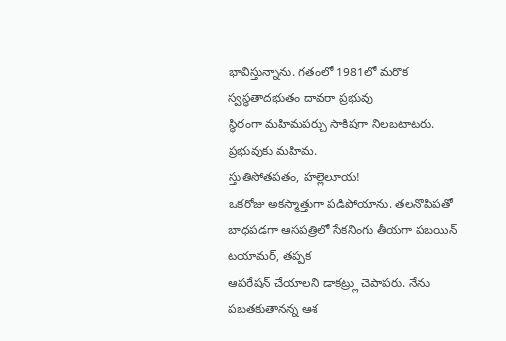భావిస్తున్నాను. గతంలో 1981లో మరొక స్వస్థతాదభుతం దావరా ప్రభువు
స్థిరంగా మహిమపర్చు సాకిషగా నిలబటాటరు. ప్రభువుకు మహిమ.
స్తుతిసోతపతం, హల్లెలూయ!
ఒకరోజు అకస్మాత్తుగా పడిపోయాను. తలనొపిపతో
బాధపడగా ఆసపత్రిలో సేకనింగు తీయగా పబయిన్ టయామర్, తప్పక
ఆపరేషన్ చేయాలని డాకట్ర్లు చెపాపరు. నేను పబతకుతానన్న ఆశ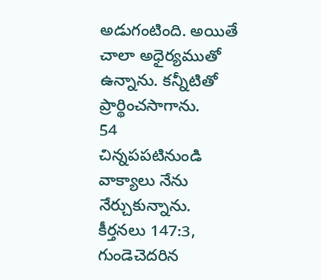అడుగంటింది. అయితే చాలా అధైర్యముతో ఉన్నాను. కన్నీటితో
ప్రార్థించసాగాను.
54
చిన్నపపటినుండి వాక్యాలు నేను నేర్చుకున్నాను.
కీర్తనలు 147:3, గుండెచెదరిన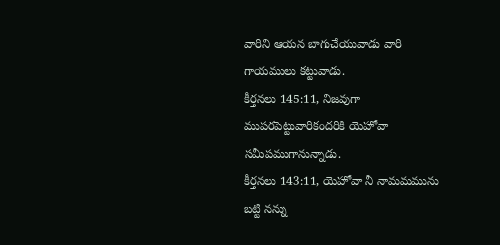వారిని ఆయన బాగుచేయువాడు వారి
గాయములు కట్టువాడు.
కీర్తనలు 145:11, నిజవుగా ముపరపెట్టువారికందరికి యెహోవా
సమీపముగానున్నాడు.
కీర్తనలు 143:11, యెహోవా నీ నామమమును బట్టి నన్ను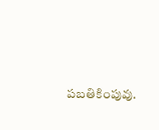పబతికింపువు.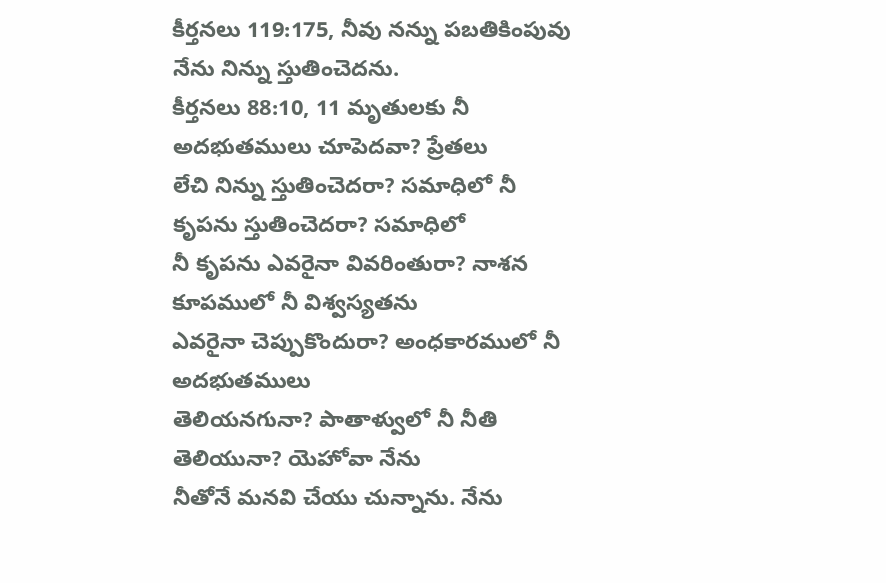కీర్తనలు 119:175, నీవు నన్ను పబతికింపువు నేను నిన్ను స్తుతించెదను.
కీర్తనలు 88:10, 11 మృతులకు నీ అదభుతములు చూపెదవా? ప్రేతలు
లేచి నిన్ను స్తుతించెదరా? సమాధిలో నీ కృపను స్తుతించెదరా? సమాధిలో
నీ కృపను ఎవరైనా వివరింతురా? నాశన కూపములో నీ విశ్వస్యతను
ఎవరైనా చెప్పుకొందురా? అంధకారములో నీ అదభుతములు
తెలియనగునా? పాతాళ్వులో నీ నీతి తెలియునా? యెహోవా నేను
నీతోనే మనవి చేయు చున్నాను. నేను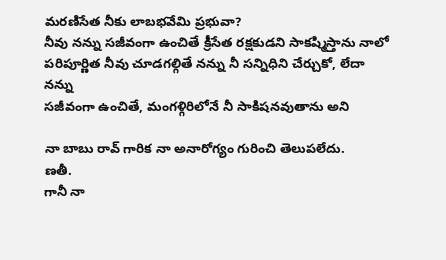మరణిసేత నీకు లాబభవేమి ప్రభువా?
నీవు నన్ను సజీవంగా ఉంచితే క్రీసేత రక్షకుడని సాకష్మిస్తాను నాలో
పరిపూర్ణిత నీవు చూడగల్గితే నన్ను నీ సన్నిధిని చేర్చుకో, లేదా నన్ను
సజీవంగా ఉంచితే, మంగళ్గిరిలోనే నీ సాకిషనవుతాను అని

నా బాబు రావ్ గారిక నా అనారోగ్యం గురించి తెలుపలేదు.
ణతీ.
గానీ నా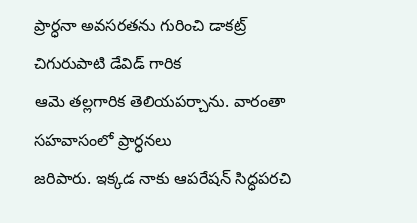ప్రార్ధనా అవసరతను గురించి డాకట్ర్ చిగురుపాటి డేవిడ్ గారిక
ఆమె తల్లగారిక తెలియపర్చాను. వారంతా సహవాసంలో ప్రార్ధనలు
జరిపారు. ఇక్కడ నాకు ఆపరేషన్ సిద్ధపరచి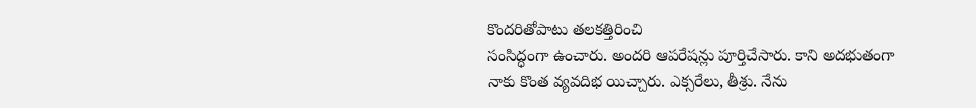కొందరితోపాటు తలకత్తిరించి
సంసిద్ధంగా ఉంచారు. అందరి ఆపరేషన్లు పూర్తిచేసారు. కాని అదభుతంగా
నాకు కొంత వ్యవదిభ యిచ్చారు. ఎక్సరేలు, తీశ్రు. నేను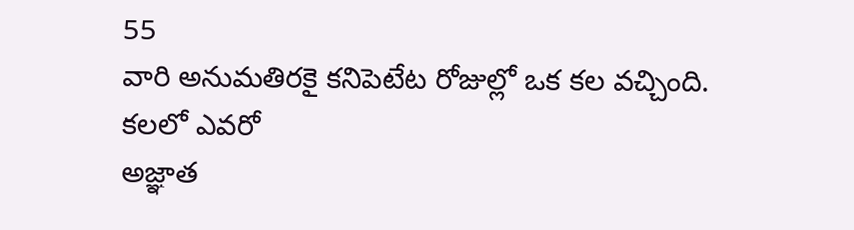55
వారి అనుమతిరకై కనిపెటేట రోజుల్లో ఒక కల వచ్చింది. కలలో ఎవరో
అజ్ఞాత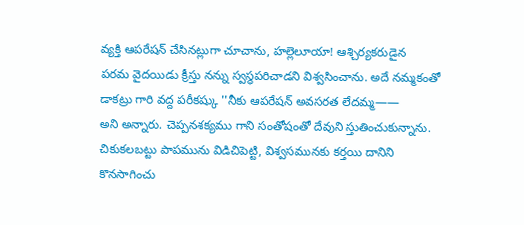వ్యక్తి ఆపరేషన్ చేసినట్లుగా చూచాను, హల్లెలూయా! ఆశ్చిర్యకరుడైన
పరమ వైదయిడు క్రీస్తు నన్ను స్వస్థపరిచాడని విశ్వసించాను. అదే నమ్మకంతో
డాకట్రు గారి వద్ద పరీకష్కు ''నీకు ఆపరేషన్ అవసరత లేదమ్మ——
అని అన్నారు. చెప్పనశక్యము గాని సంతోషంతో దేవుని స్తుతించుకున్నాను.
చికుకలబట్టు పాపమును విడిచిపెట్టి, విశ్వసమునకు కర్తయి దానిని
కొనసాగించు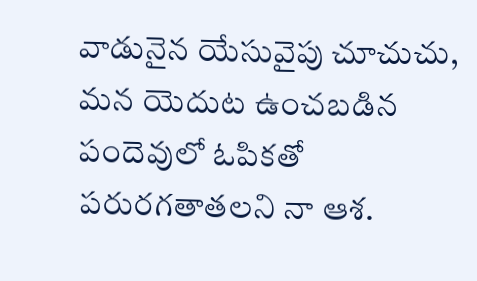వాడునైన యేసువైపు చూచుచు, మన యెదుట ఉంచబడిన
పందెవులో ఓపికతో పరురగతాతలని నా ఆశ.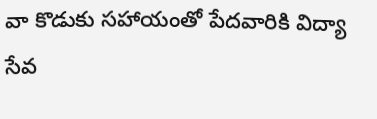వా కొడుకు సహాయంతో పేదవారికి విద్యా సేవ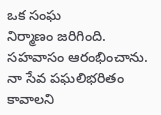ఒక సంఘ
నిర్మాణం జరిగింది. సహవాసం ఆరంభించాను.
నా సేవ పఘలిభరితం కావాలని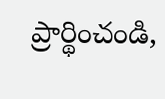ప్రార్థించండి,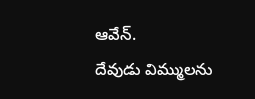ఆవేన్.
దేవుడు విమ్ములను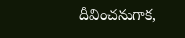దీవించనుగాక,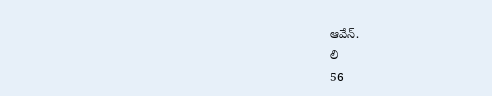ఆవేన్.
లి
56